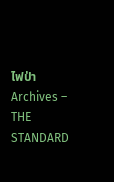ไฟป่า Archives – THE STANDARD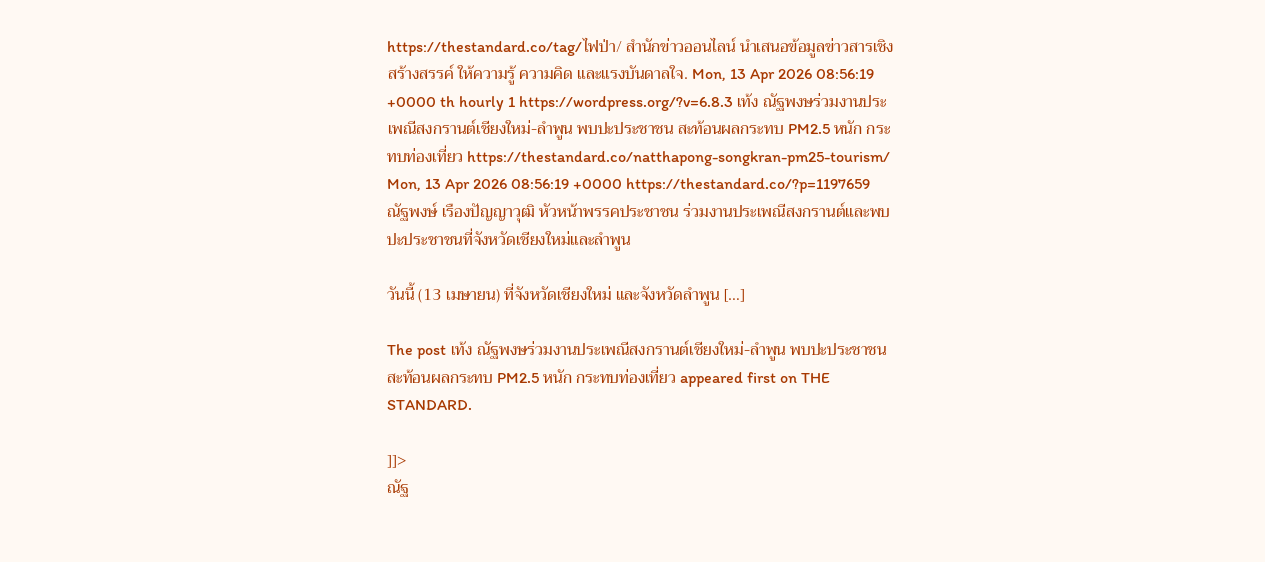https://thestandard.co/tag/ไฟป่า/ สำนักข่าวออนไลน์ นำเสนอข้อมูลข่าวสารเชิงสร้างสรรค์ ให้ความรู้ ความคิด และแรงบันดาลใจ. Mon, 13 Apr 2026 08:56:19 +0000 th hourly 1 https://wordpress.org/?v=6.8.3 เท้ง ณัฐพงษร่วมงานประเพณีสงกรานต์เชียงใหม่-ลำพูน พบปะประชาชน สะท้อนผลกระทบ PM2.5 หนัก กระทบท่องเที่ยว https://thestandard.co/natthapong-songkran-pm25-tourism/ Mon, 13 Apr 2026 08:56:19 +0000 https://thestandard.co/?p=1197659 ณัฐพงษ์ เรืองปัญญาวุฒิ หัวหน้าพรรคประชาชน ร่วมงานประเพณีสงกรานต์และพบปะประชาชนที่จังหวัดเชียงใหม่และลำพูน

วันนี้ (13 เมษายน) ที่จังหวัดเชียงใหม่ และจังหวัดลำพูน […]

The post เท้ง ณัฐพงษร่วมงานประเพณีสงกรานต์เชียงใหม่-ลำพูน พบปะประชาชน สะท้อนผลกระทบ PM2.5 หนัก กระทบท่องเที่ยว appeared first on THE STANDARD.

]]>
ณัฐ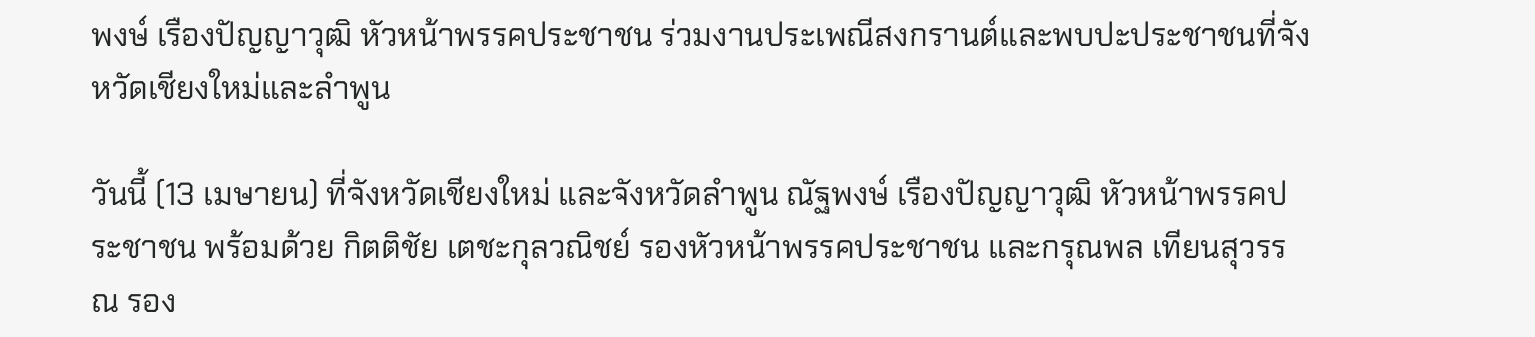พงษ์ เรืองปัญญาวุฒิ หัวหน้าพรรคประชาชน ร่วมงานประเพณีสงกรานต์และพบปะประชาชนที่จังหวัดเชียงใหม่และลำพูน

วันนี้ (13 เมษายน) ที่จังหวัดเชียงใหม่ และจังหวัดลำพูน ณัฐพงษ์ เรืองปัญญาวุฒิ หัวหน้าพรรคประชาชน พร้อมด้วย กิตติชัย เตชะกุลวณิชย์ รองหัวหน้าพรรคประชาชน และกรุณพล เทียนสุวรรณ รอง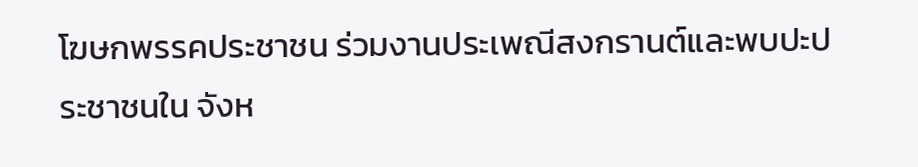โฆษกพรรคประชาชน ร่วมงานประเพณีสงกรานต์และพบปะประชาชนใน จังห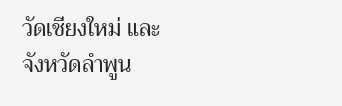วัดเชียงใหม่ และจังหวัดลำพูน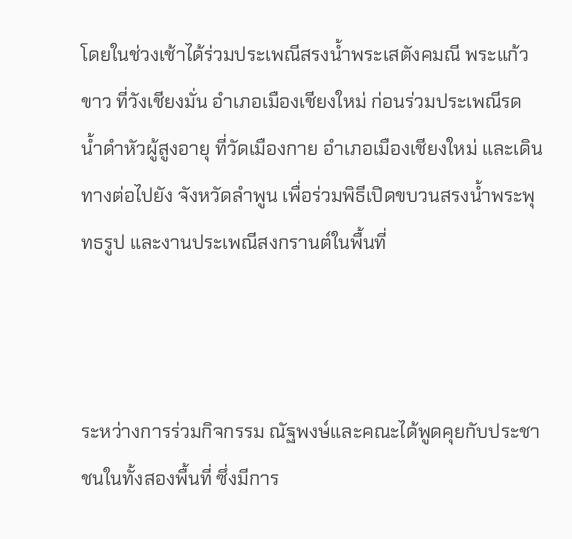โดยในช่วงเช้าได้ร่วมประเพณีสรงน้ำพระเสตังคมณี พระแก้วขาว ที่วังเชียงมั่น อำเภอเมืองเชียงใหม่ ก่อนร่วมประเพณีรดน้ำดำหัวผู้สูงอายุ ที่วัดเมืองกาย อำเภอเมืองเชียงใหม่ และเดินทางต่อไปยัง จังหวัดลำพูน เพื่อร่วมพิธีเปิดขบวนสรงน้ำพระพุทธรูป และงานประเพณีสงกรานต์ในพื้นที่



ระหว่างการร่วมกิจกรรม ณัฐพงษ์และคณะได้พูดคุยกับประชาชนในทั้งสองพื้นที่ ซึ่งมีการ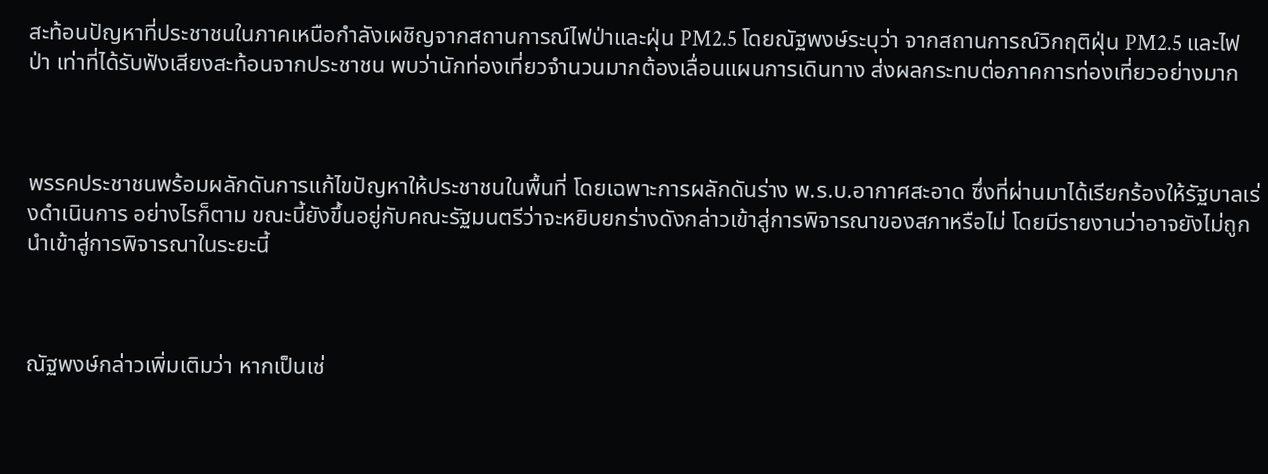สะท้อนปัญหาที่ประชาชนในภาคเหนือกำลังเผชิญจากสถานการณ์ไฟป่าและฝุ่น PM2.5 โดยณัฐพงษ์ระบุว่า จากสถานการณ์วิกฤติฝุ่น PM2.5 และไฟป่า เท่าที่ได้รับฟังเสียงสะท้อนจากประชาชน พบว่านักท่องเที่ยวจำนวนมากต้องเลื่อนแผนการเดินทาง ส่งผลกระทบต่อภาคการท่องเที่ยวอย่างมาก



พรรคประชาชนพร้อมผลักดันการแก้ไขปัญหาให้ประชาชนในพื้นที่ โดยเฉพาะการผลักดันร่าง พ.ร.บ.อากาศสะอาด ซึ่งที่ผ่านมาได้เรียกร้องให้รัฐบาลเร่งดำเนินการ อย่างไรก็ตาม ขณะนี้ยังขึ้นอยู่กับคณะรัฐมนตรีว่าจะหยิบยกร่างดังกล่าวเข้าสู่การพิจารณาของสภาหรือไม่ โดยมีรายงานว่าอาจยังไม่ถูกนำเข้าสู่การพิจารณาในระยะนี้



ณัฐพงษ์กล่าวเพิ่มเติมว่า หากเป็นเช่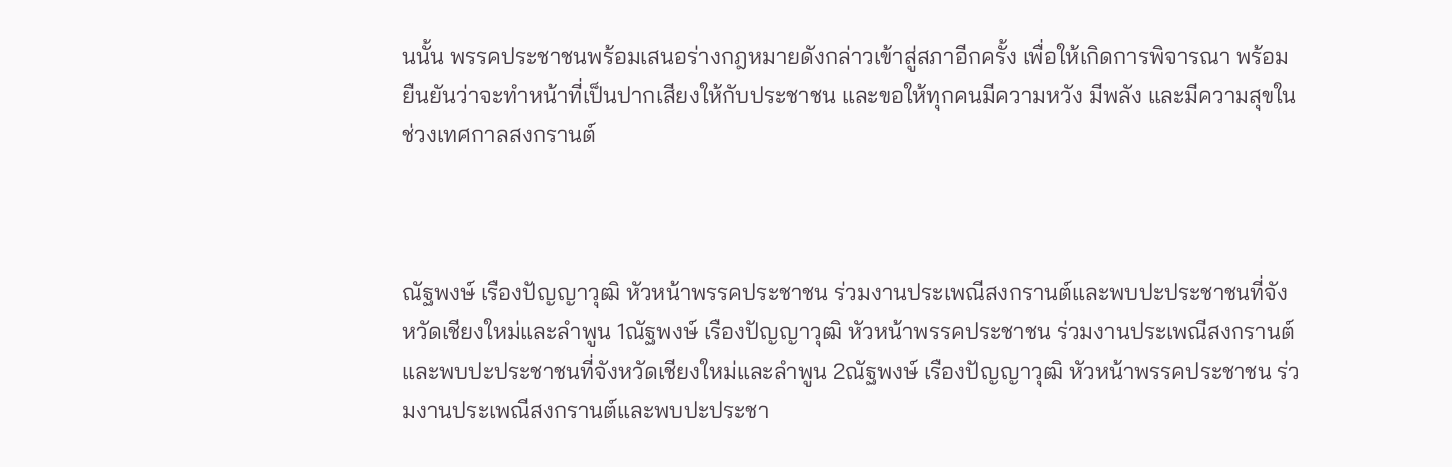นนั้น พรรคประชาชนพร้อมเสนอร่างกฎหมายดังกล่าวเข้าสู่สภาอีกครั้ง เพื่อให้เกิดการพิจารณา พร้อมยืนยันว่าจะทำหน้าที่เป็นปากเสียงให้กับประชาชน และขอให้ทุกคนมีความหวัง มีพลัง และมีความสุขในช่วงเทศกาลสงกรานต์



ณัฐพงษ์ เรืองปัญญาวุฒิ หัวหน้าพรรคประชาชน ร่วมงานประเพณีสงกรานต์และพบปะประชาชนที่จังหวัดเชียงใหม่และลำพูน 1ณัฐพงษ์ เรืองปัญญาวุฒิ หัวหน้าพรรคประชาชน ร่วมงานประเพณีสงกรานต์และพบปะประชาชนที่จังหวัดเชียงใหม่และลำพูน 2ณัฐพงษ์ เรืองปัญญาวุฒิ หัวหน้าพรรคประชาชน ร่วมงานประเพณีสงกรานต์และพบปะประชา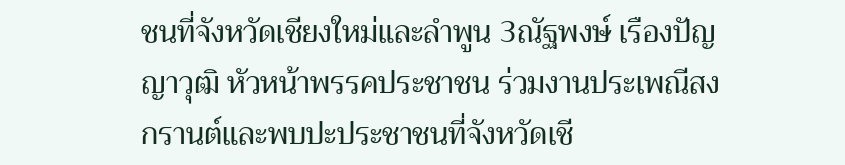ชนที่จังหวัดเชียงใหม่และลำพูน 3ณัฐพงษ์ เรืองปัญญาวุฒิ หัวหน้าพรรคประชาชน ร่วมงานประเพณีสงกรานต์และพบปะประชาชนที่จังหวัดเชี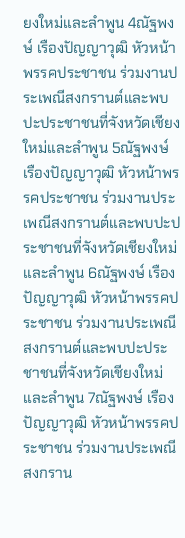ยงใหม่และลำพูน 4ณัฐพงษ์ เรืองปัญญาวุฒิ หัวหน้าพรรคประชาชน ร่วมงานประเพณีสงกรานต์และพบปะประชาชนที่จังหวัดเชียงใหม่และลำพูน 5ณัฐพงษ์ เรืองปัญญาวุฒิ หัวหน้าพรรคประชาชน ร่วมงานประเพณีสงกรานต์และพบปะประชาชนที่จังหวัดเชียงใหม่และลำพูน 6ณัฐพงษ์ เรืองปัญญาวุฒิ หัวหน้าพรรคประชาชน ร่วมงานประเพณีสงกรานต์และพบปะประชาชนที่จังหวัดเชียงใหม่และลำพูน 7ณัฐพงษ์ เรืองปัญญาวุฒิ หัวหน้าพรรคประชาชน ร่วมงานประเพณีสงกราน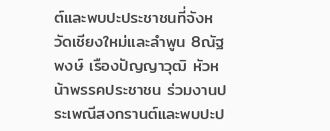ต์และพบปะประชาชนที่จังหวัดเชียงใหม่และลำพูน 8ณัฐพงษ์ เรืองปัญญาวุฒิ หัวหน้าพรรคประชาชน ร่วมงานประเพณีสงกรานต์และพบปะป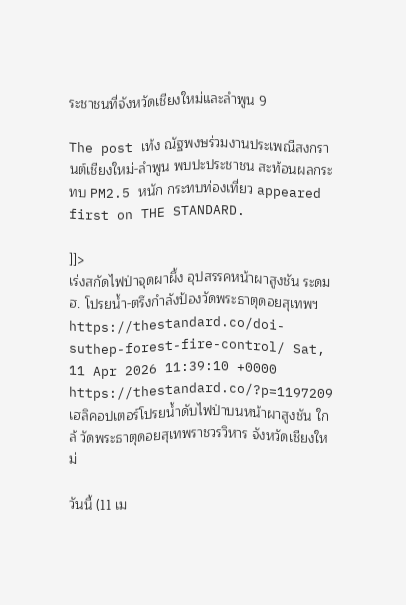ระชาชนที่จังหวัดเชียงใหม่และลำพูน 9

The post เท้ง ณัฐพงษร่วมงานประเพณีสงกรานต์เชียงใหม่-ลำพูน พบปะประชาชน สะท้อนผลกระทบ PM2.5 หนัก กระทบท่องเที่ยว appeared first on THE STANDARD.

]]>
เร่งสกัดไฟป่าจุดผาผึ้ง อุปสรรคหน้าผาสูงชัน ระดม ฮ. โปรยน้ำ-ตรึงกำลังป้องวัดพระธาตุดอยสุเทพฯ https://thestandard.co/doi-suthep-forest-fire-control/ Sat, 11 Apr 2026 11:39:10 +0000 https://thestandard.co/?p=1197209 เฮลิคอปเตอร์โปรยน้ำดับไฟป่าบนหน้าผาสูงชัน ใกล้ วัดพระธาตุดอยสุเทพราชวรวิหาร จังหวัดเชียงใหม่

วันนี้ (11 เม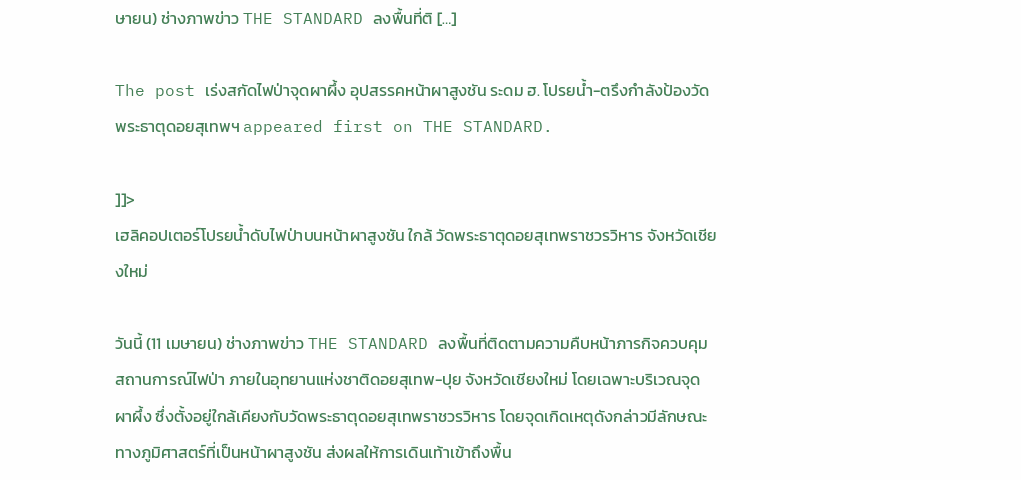ษายน) ช่างภาพข่าว THE STANDARD ลงพื้นที่ติ […]

The post เร่งสกัดไฟป่าจุดผาผึ้ง อุปสรรคหน้าผาสูงชัน ระดม ฮ. โปรยน้ำ-ตรึงกำลังป้องวัดพระธาตุดอยสุเทพฯ appeared first on THE STANDARD.

]]>
เฮลิคอปเตอร์โปรยน้ำดับไฟป่าบนหน้าผาสูงชัน ใกล้ วัดพระธาตุดอยสุเทพราชวรวิหาร จังหวัดเชียงใหม่

วันนี้ (11 เมษายน) ช่างภาพข่าว THE STANDARD ลงพื้นที่ติดตามความคืบหน้าภารกิจควบคุมสถานการณ์ไฟป่า ภายในอุทยานแห่งชาติดอยสุเทพ-ปุย จังหวัดเชียงใหม่ โดยเฉพาะบริเวณจุดผาผึ้ง ซึ่งตั้งอยู่ใกล้เคียงกับวัดพระธาตุดอยสุเทพราชวรวิหาร โดยจุดเกิดเหตุดังกล่าวมีลักษณะทางภูมิศาสตร์ที่เป็นหน้าผาสูงชัน ส่งผลให้การเดินเท้าเข้าถึงพื้น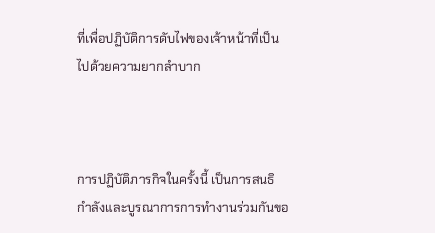ที่เพื่อปฏิบัติการดับไฟของเจ้าหน้าที่เป็นไปด้วยความยากลำบาก



การปฏิบัติภารกิจในครั้งนี้ เป็นการสนธิกำลังและบูรณาการการทำงานร่วมกันขอ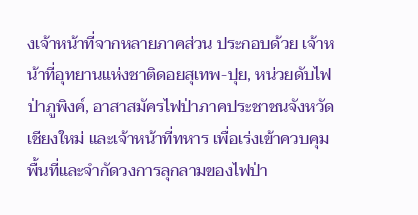งเจ้าหน้าที่จากหลายภาคส่วน ประกอบด้วย เจ้าหน้าที่อุทยานแห่งชาติดอยสุเทพ-ปุย, หน่วยดับไฟป่าภูพิงค์, อาสาสมัครไฟป่าภาคประชาชนจังหวัดเชียงใหม่ และเจ้าหน้าที่ทหาร เพื่อเร่งเข้าควบคุมพื้นที่และจำกัดวงการลุกลามของไฟป่า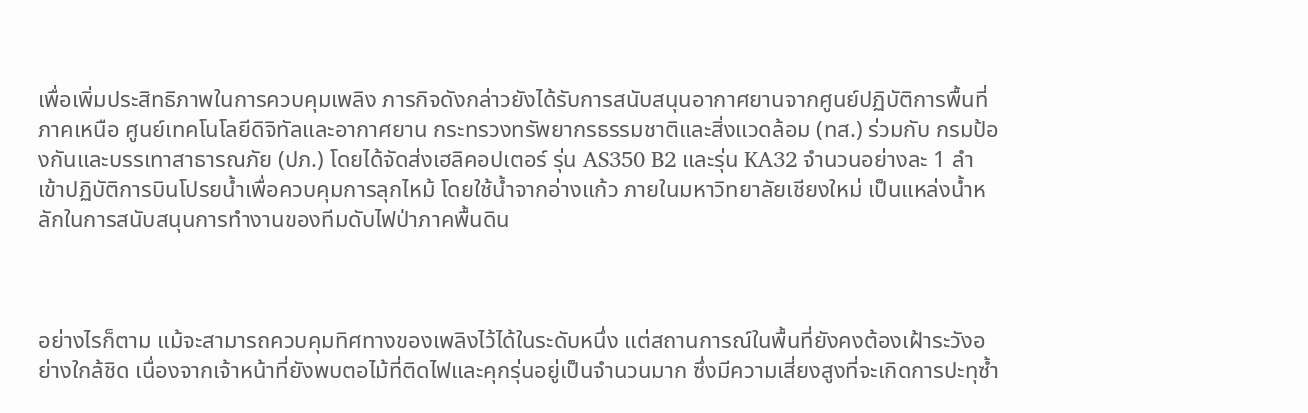เพื่อเพิ่มประสิทธิภาพในการควบคุมเพลิง ภารกิจดังกล่าวยังได้รับการสนับสนุนอากาศยานจากศูนย์ปฏิบัติการพื้นที่ภาคเหนือ ศูนย์เทคโนโลยีดิจิทัลและอากาศยาน กระทรวงทรัพยากรธรรมชาติและสิ่งแวดล้อม (ทส.) ร่วมกับ กรมป้องกันและบรรเทาสาธารณภัย (ปภ.) โดยได้จัดส่งเฮลิคอปเตอร์ รุ่น AS350 B2 และรุ่น KA32 จำนวนอย่างละ 1 ลำ เข้าปฏิบัติการบินโปรยน้ำเพื่อควบคุมการลุกไหม้ โดยใช้น้ำจากอ่างแก้ว ภายในมหาวิทยาลัยเชียงใหม่ เป็นแหล่งน้ำหลักในการสนับสนุนการทำงานของทีมดับไฟป่าภาคพื้นดิน



อย่างไรก็ตาม แม้จะสามารถควบคุมทิศทางของเพลิงไว้ได้ในระดับหนึ่ง แต่สถานการณ์ในพื้นที่ยังคงต้องเฝ้าระวังอย่างใกล้ชิด เนื่องจากเจ้าหน้าที่ยังพบตอไม้ที่ติดไฟและคุกรุ่นอยู่เป็นจำนวนมาก ซึ่งมีความเสี่ยงสูงที่จะเกิดการปะทุซ้ำ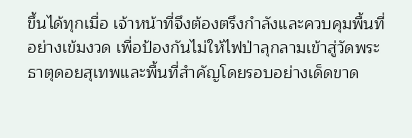ขึ้นได้ทุกเมื่อ เจ้าหน้าที่จึงต้องตรึงกำลังและควบคุมพื้นที่อย่างเข้มงวด เพื่อป้องกันไม่ให้ไฟป่าลุกลามเข้าสู่วัดพระธาตุดอยสุเทพและพื้นที่สำคัญโดยรอบอย่างเด็ดขาด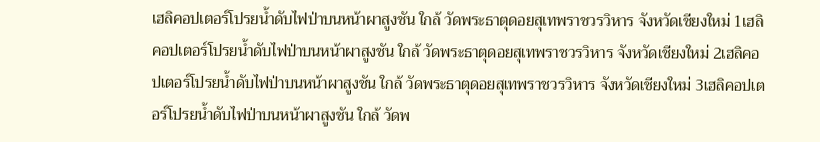เฮลิคอปเตอร์โปรยน้ำดับไฟป่าบนหน้าผาสูงชัน ใกล้ วัดพระธาตุดอยสุเทพราชวรวิหาร จังหวัดเชียงใหม่ 1เฮลิคอปเตอร์โปรยน้ำดับไฟป่าบนหน้าผาสูงชัน ใกล้ วัดพระธาตุดอยสุเทพราชวรวิหาร จังหวัดเชียงใหม่ 2เฮลิคอปเตอร์โปรยน้ำดับไฟป่าบนหน้าผาสูงชัน ใกล้ วัดพระธาตุดอยสุเทพราชวรวิหาร จังหวัดเชียงใหม่ 3เฮลิคอปเตอร์โปรยน้ำดับไฟป่าบนหน้าผาสูงชัน ใกล้ วัดพ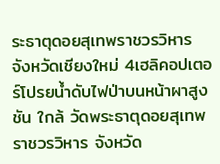ระธาตุดอยสุเทพราชวรวิหาร จังหวัดเชียงใหม่ 4เฮลิคอปเตอร์โปรยน้ำดับไฟป่าบนหน้าผาสูงชัน ใกล้ วัดพระธาตุดอยสุเทพราชวรวิหาร จังหวัด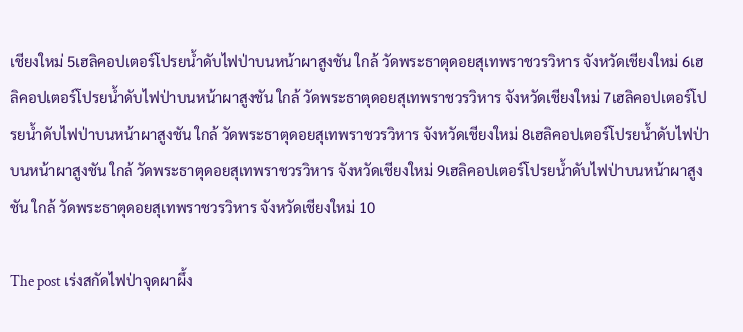เชียงใหม่ 5เฮลิคอปเตอร์โปรยน้ำดับไฟป่าบนหน้าผาสูงชัน ใกล้ วัดพระธาตุดอยสุเทพราชวรวิหาร จังหวัดเชียงใหม่ 6เฮลิคอปเตอร์โปรยน้ำดับไฟป่าบนหน้าผาสูงชัน ใกล้ วัดพระธาตุดอยสุเทพราชวรวิหาร จังหวัดเชียงใหม่ 7เฮลิคอปเตอร์โปรยน้ำดับไฟป่าบนหน้าผาสูงชัน ใกล้ วัดพระธาตุดอยสุเทพราชวรวิหาร จังหวัดเชียงใหม่ 8เฮลิคอปเตอร์โปรยน้ำดับไฟป่าบนหน้าผาสูงชัน ใกล้ วัดพระธาตุดอยสุเทพราชวรวิหาร จังหวัดเชียงใหม่ 9เฮลิคอปเตอร์โปรยน้ำดับไฟป่าบนหน้าผาสูงชัน ใกล้ วัดพระธาตุดอยสุเทพราชวรวิหาร จังหวัดเชียงใหม่ 10

The post เร่งสกัดไฟป่าจุดผาผึ้ง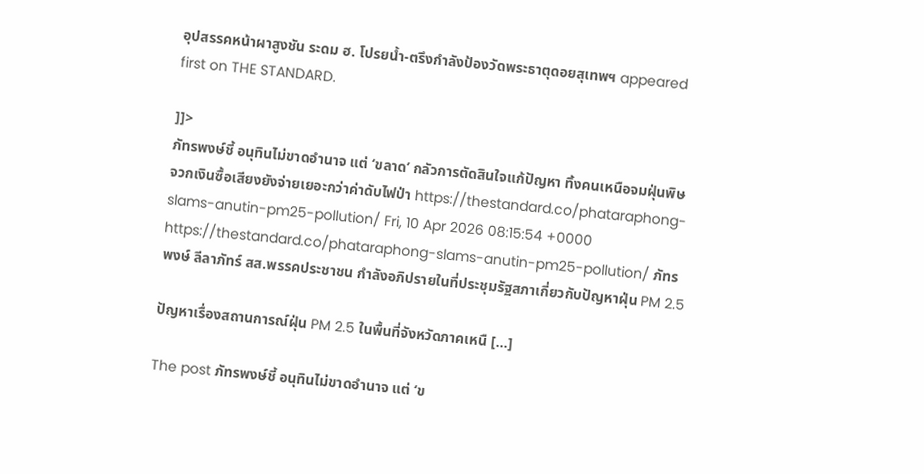อุปสรรคหน้าผาสูงชัน ระดม ฮ. โปรยน้ำ-ตรึงกำลังป้องวัดพระธาตุดอยสุเทพฯ appeared first on THE STANDARD.

]]>
ภัทรพงษ์ชี้ อนุทินไม่ขาดอำนาจ แต่ ‘ขลาด’ กลัวการตัดสินใจแก้ปัญหา ทิ้งคนเหนือจมฝุ่นพิษ จวกเงินซื้อเสียงยังจ่ายเยอะกว่าค่าดับไฟป่า https://thestandard.co/phataraphong-slams-anutin-pm25-pollution/ Fri, 10 Apr 2026 08:15:54 +0000 https://thestandard.co/phataraphong-slams-anutin-pm25-pollution/ ภัทรพงษ์ ลีลาภัทร์ สส.พรรคประชาชน กำลังอภิปรายในที่ประชุมรัฐสภาเกี่ยวกับปัญหาฝุ่น PM 2.5

ปัญหาเรื่องสถานการณ์ฝุ่น PM 2.5 ในพื้นที่จังหวัดภาคเหนื […]

The post ภัทรพงษ์ชี้ อนุทินไม่ขาดอำนาจ แต่ ‘ข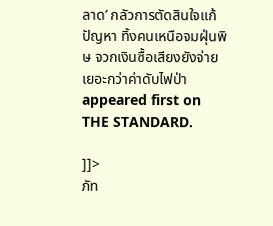ลาด’ กลัวการตัดสินใจแก้ปัญหา ทิ้งคนเหนือจมฝุ่นพิษ จวกเงินซื้อเสียงยังจ่ายเยอะกว่าค่าดับไฟป่า appeared first on THE STANDARD.

]]>
ภัท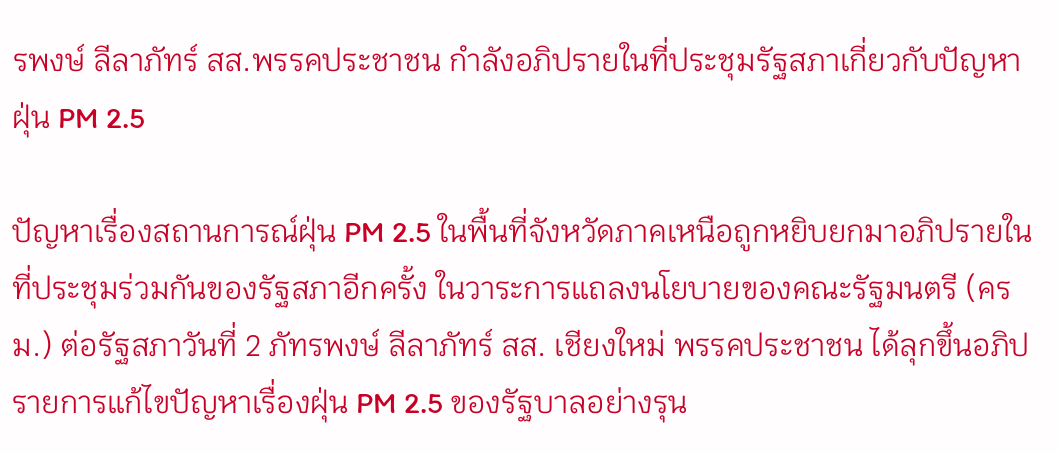รพงษ์ ลีลาภัทร์ สส.พรรคประชาชน กำลังอภิปรายในที่ประชุมรัฐสภาเกี่ยวกับปัญหาฝุ่น PM 2.5

ปัญหาเรื่องสถานการณ์ฝุ่น PM 2.5 ในพื้นที่จังหวัดภาคเหนือถูกหยิบยกมาอภิปรายในที่ประชุมร่วมกันของรัฐสภาอีกครั้ง ในวาระการแถลงนโยบายของคณะรัฐมนตรี (ครม.) ต่อรัฐสภาวันที่ 2 ภัทรพงษ์ ลีลาภัทร์ สส. เชียงใหม่ พรรคประชาชน ได้ลุกขึ้นอภิปรายการแก้ไขปัญหาเรื่องฝุ่น PM 2.5 ของรัฐบาลอย่างรุน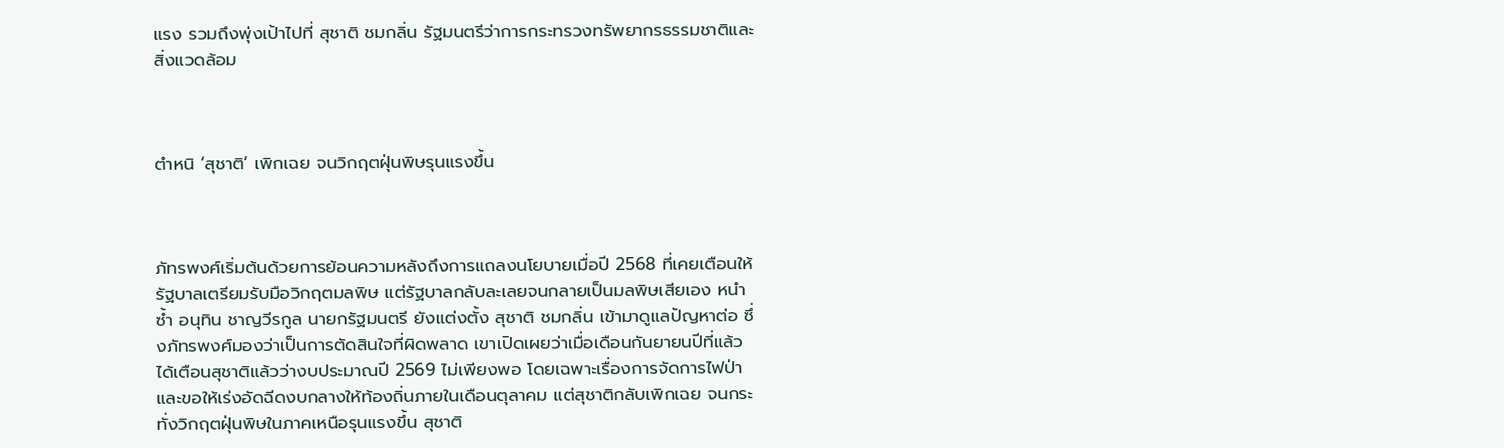แรง รวมถึงพุ่งเป้าไปที่ สุชาติ ชมกลิ่น รัฐมนตรีว่าการกระทรวงทรัพยากรธรรมชาติและสิ่งแวดล้อม



ตำหนิ ‘สุชาติ’ เพิกเฉย จนวิกฤตฝุ่นพิษรุนแรงขึ้น



ภัทรพงศ์เริ่มต้นด้วยการย้อนความหลังถึงการแถลงนโยบายเมื่อปี 2568 ที่เคยเตือนให้รัฐบาลเตรียมรับมือวิกฤตมลพิษ แต่รัฐบาลกลับละเลยจนกลายเป็นมลพิษเสียเอง หนำซ้ำ อนุทิน ชาญวีรกูล นายกรัฐมนตรี ยังแต่งตั้ง สุชาติ ชมกลิ่น เข้ามาดูแลปัญหาต่อ ซึ่งภัทรพงศ์มองว่าเป็นการตัดสินใจที่ผิดพลาด เขาเปิดเผยว่าเมื่อเดือนกันยายนปีที่แล้ว ได้เตือนสุชาติแล้วว่างบประมาณปี 2569 ไม่เพียงพอ โดยเฉพาะเรื่องการจัดการไฟป่า และขอให้เร่งอัดฉีดงบกลางให้ท้องถิ่นภายในเดือนตุลาคม แต่สุชาติกลับเพิกเฉย จนกระทั่งวิกฤตฝุ่นพิษในภาคเหนือรุนแรงขึ้น สุชาติ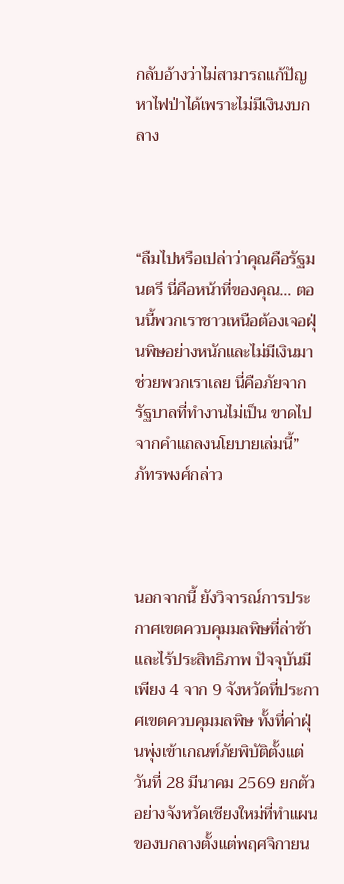กลับอ้างว่าไม่สามารถแก้ปัญหาไฟป่าได้เพราะไม่มีเงินงบกลาง



“ลืมไปหรือเปล่าว่าคุณคือรัฐมนตรี นี่คือหน้าที่ของคุณ… ตอนนี้พวกเราชาวเหนือต้องเจอฝุ่นพิษอย่างหนักและไม่มีเงินมาช่วยพวกเราเลย นี่คือภัยจากรัฐบาลที่ทำงานไม่เป็น ขาดไปจากคำแถลงนโยบายเล่มนี้” ภัทรพงศ์กล่าว



นอกจากนี้ ยังวิจารณ์การประกาศเขตควบคุมมลพิษที่ล่าช้าและไร้ประสิทธิภาพ ปัจจุบันมีเพียง 4 จาก 9 จังหวัดที่ประกาศเขตควบคุมมลพิษ ทั้งที่ค่าฝุ่นพุ่งเข้าเกณฑ์ภัยพิบัติตั้งแต่วันที่ 28 มีนาคม 2569 ยกตัวอย่างจังหวัดเชียงใหม่ที่ทำแผนของบกลางตั้งแต่พฤศจิกายน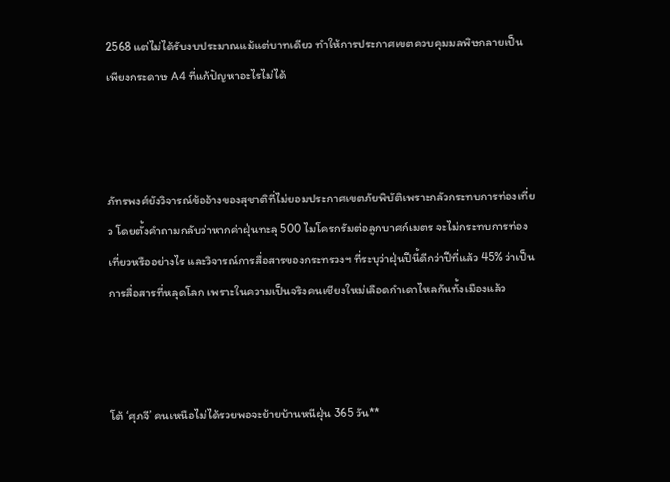2568 แต่ไม่ได้รับงบประมาณแม้แต่บาทเดียว ทำให้การประกาศเขตควบคุมมลพิษกลายเป็นเพียงกระดาษ A4 ที่แก้ปัญหาอะไรไม่ได้



ภัทรพงศ์ยังวิจารณ์ข้ออ้างของสุชาติที่ไม่ยอมประกาศเขตภัยพิบัติเพราะกลัวกระทบการท่องเที่ยว โดยตั้งคำถามกลับว่าหากค่าฝุ่นทะลุ 500 ไมโครกรัมต่อลูกบาศก์เมตร จะไม่กระทบการท่องเที่ยวหรืออย่างไร และวิจารณ์การสื่อสารของกระทรวงฯ ที่ระบุว่าฝุ่นปีนี้ดีกว่าปีที่แล้ว 45% ว่าเป็นการสื่อสารที่หลุดโลก เพราะในความเป็นจริงคนเชียงใหม่เลือดกำเดาไหลกันทั้งเมืองแล้ว



โต้ ‘ศุภจี’ คนเหนือไม่ได้รวยพอจะย้ายบ้านหนีฝุ่น 365 วัน**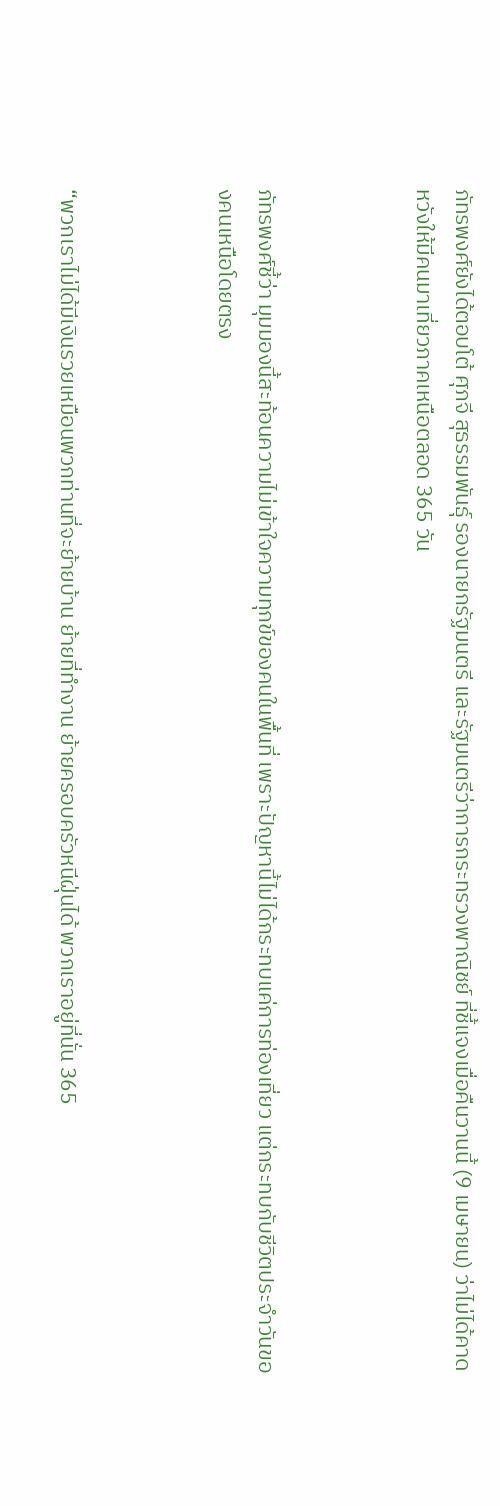ภัทรพงศ์ยังได้ตอบโต้ ศุภจี สุธรรมพันธุ์ รองนายกรัฐมนตรี และรัฐมนตรีว่าการกระทรวงพาณิชย์ ที่ชี้แจงเมื่อคืนวานนี้ (9 เมษายน) ว่าไม่ได้คาดหวังให้มีคนมาเที่ยวภาคเหนือตลอด 365 วัน



ภัทรพงศ์ชี้ว่า มุมมองนี้สะท้อนความไม่เข้าใจความทุกข์ของคนในพื้นที่ เพราะปัญหานี้ไม่ได้กระทบแค่การท่องเที่ยว แต่กระทบกับชีวิตประจำวันของคนเหนือโดยตรง



“พวกเราไม่ได้มีเงินรวยเหมือนพวกท่านที่จะย้ายบ้าน ย้ายที่ทำงาน ย้ายครอบครัวหนีฝุ่นได้ พวกเราอยู่ที่นั่น 365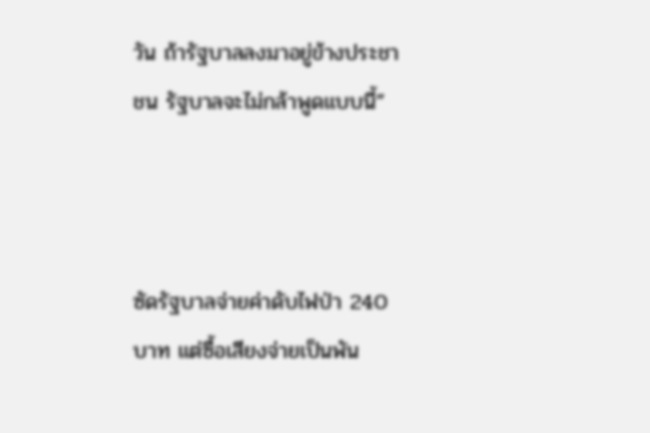วัน ถ้ารัฐบาลลงมาอยู่ข้างประชาชน รัฐบาลจะไม่กล้าพูดแบบนี้”



ซัดรัฐบาลจ่ายค่าดับไฟป่า 240 บาท แต่ซื้อเสียงจ่ายเป็นพัน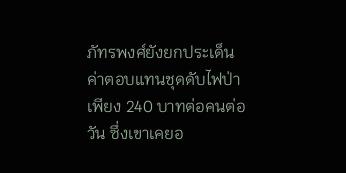ภัทรพงศ์ยังยกประเด็นค่าตอบแทนชุดดับไฟป่าเพียง 240 บาทต่อคนต่อวัน ซึ่งเขาเคยอ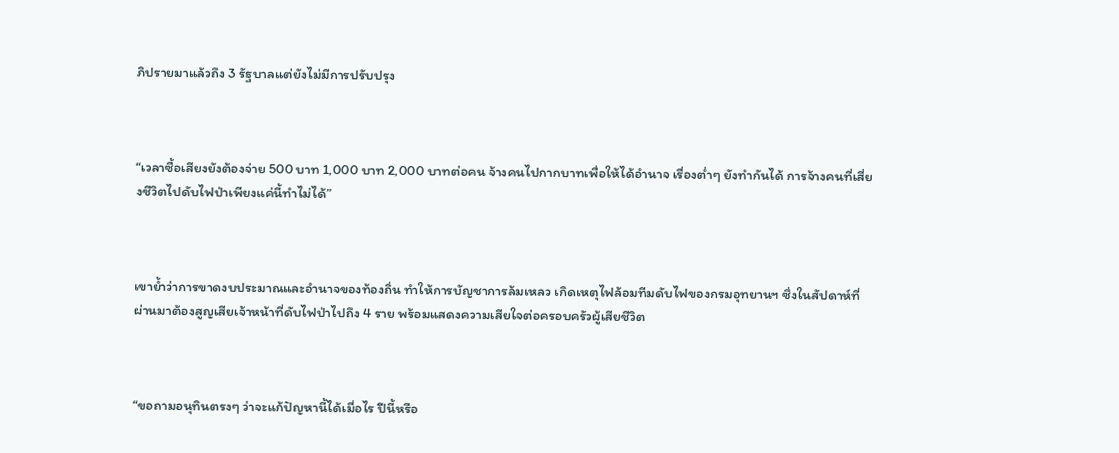ภิปรายมาแล้วถึง 3 รัฐบาลแต่ยังไม่มีการปรับปรุง



“เวลาซื้อเสียงยังต้องจ่าย 500 บาท 1,000 บาท 2,000 บาทต่อคน จ้างคนไปกากบาทเพื่อให้ได้อำนาจ เรื่องต่ำๆ ยังทำกันได้ การจ้างคนที่เสี่ยงชีวิตไปดับไฟป่าเพียงแค่นี้ทำไม่ได้”



เขาย้ำว่าการขาดงบประมาณและอำนาจของท้องถิ่น ทำให้การบัญชาการล้มเหลว เกิดเหตุไฟล้อมทีมดับไฟของกรมอุทยานฯ ซึ่งในสัปดาห์ที่ผ่านมาต้องสูญเสียเจ้าหน้าที่ดับไฟป่าไปถึง 4 ราย พร้อมแสดงความเสียใจต่อครอบครัวผู้เสียชีวิต



“ขอถามอนุทินตรงๆ ว่าจะแก้ปัญหานี้ได้เมื่อไร ปีนี้หรือ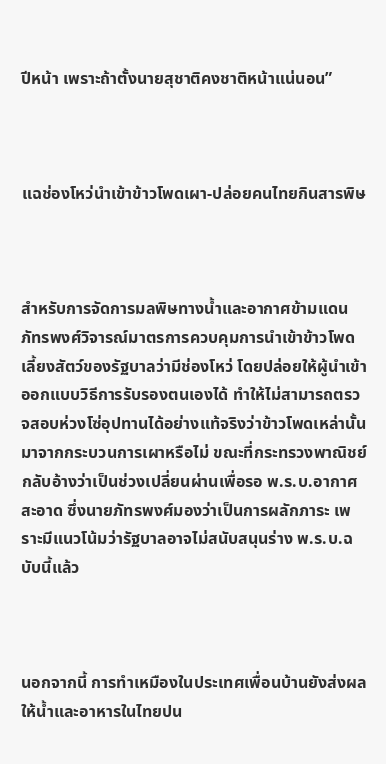ปีหน้า เพราะถ้าตั้งนายสุชาติคงชาติหน้าแน่นอน”



แฉช่องโหว่นำเข้าข้าวโพดเผา-ปล่อยคนไทยกินสารพิษ



สำหรับการจัดการมลพิษทางน้ำและอากาศข้ามแดน ภัทรพงศ์วิจารณ์มาตรการควบคุมการนำเข้าข้าวโพดเลี้ยงสัตว์ของรัฐบาลว่ามีช่องโหว่ โดยปล่อยให้ผู้นำเข้าออกแบบวิธีการรับรองตนเองได้ ทำให้ไม่สามารถตรวจสอบห่วงโซ่อุปทานได้อย่างแท้จริงว่าข้าวโพดเหล่านั้นมาจากกระบวนการเผาหรือไม่ ขณะที่กระทรวงพาณิชย์กลับอ้างว่าเป็นช่วงเปลี่ยนผ่านเพื่อรอ พ.ร.บ.อากาศสะอาด ซึ่งนายภัทรพงศ์มองว่าเป็นการผลักภาระ เพราะมีแนวโน้มว่ารัฐบาลอาจไม่สนับสนุนร่าง พ.ร.บ.ฉบับนี้แล้ว



นอกจากนี้ การทำเหมืองในประเทศเพื่อนบ้านยังส่งผลให้น้ำและอาหารในไทยปน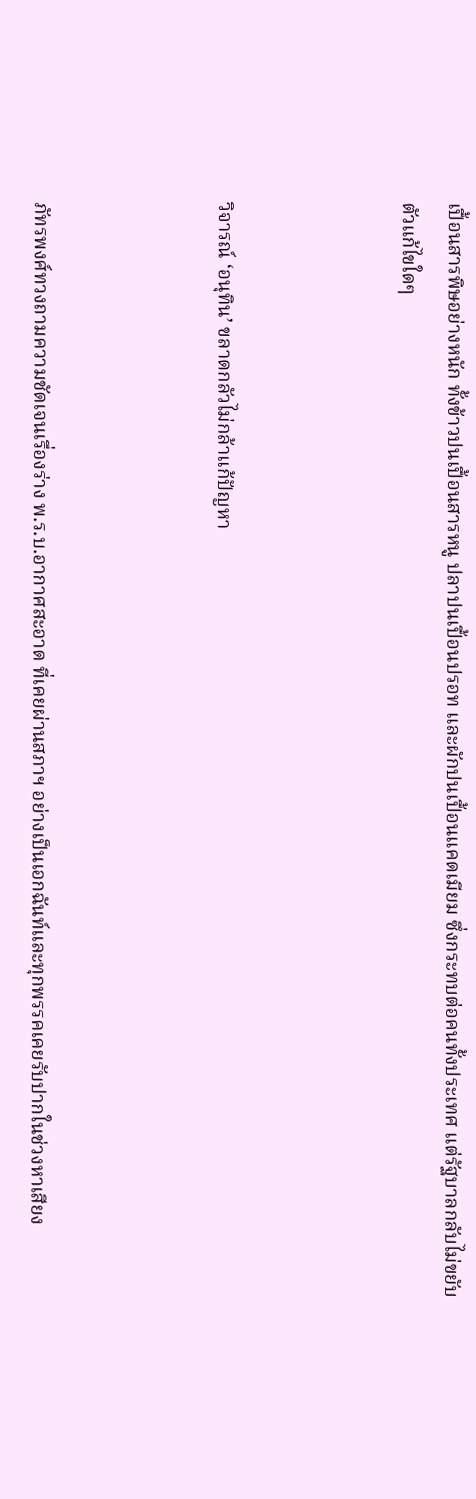เปื้อนสารพิษอย่างหนัก ทั้งข้าวปนเปื้อนสารหนู ปลาปนเปื้อนปรอท และผักปนเปื้อนแคดเมียม ซึ่งกระทบต่อคนทั้งประเทศ แต่รัฐบาลกลับไม่ขยับตัวแก้ไขใดๆ



วิจารณ์ ‘อนุทิน’ ขลาดกลัวไม่กล้าแก้ปัญหา



ภัทรพงศ์ทวงถามความชัดเจนเรื่องร่าง พ.ร.บ.อากาศสะอาด ที่เคยผ่านสภาฯ อย่างเป็นเอกฉันท์และทุกพรรคเคยรับปากในช่วงหาเสียง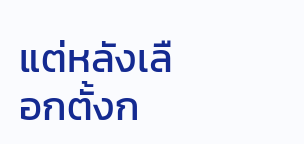แต่หลังเลือกตั้งก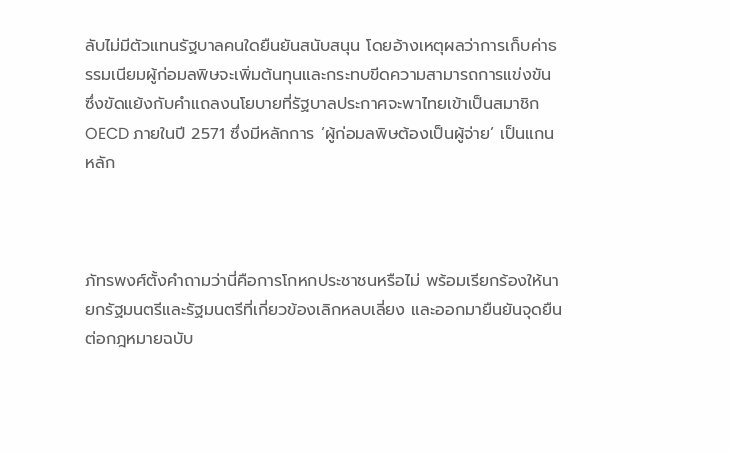ลับไม่มีตัวแทนรัฐบาลคนใดยืนยันสนับสนุน โดยอ้างเหตุผลว่าการเก็บค่าธรรมเนียมผู้ก่อมลพิษจะเพิ่มต้นทุนและกระทบขีดความสามารถการแข่งขัน ซึ่งขัดแย้งกับคำแถลงนโยบายที่รัฐบาลประกาศจะพาไทยเข้าเป็นสมาชิก OECD ภายในปี 2571 ซึ่งมีหลักการ ‘ผู้ก่อมลพิษต้องเป็นผู้จ่าย’ เป็นแกนหลัก



ภัทรพงศ์ตั้งคำถามว่านี่คือการโกหกประชาชนหรือไม่ พร้อมเรียกร้องให้นายกรัฐมนตรีและรัฐมนตรีที่เกี่ยวข้องเลิกหลบเลี่ยง และออกมายืนยันจุดยืนต่อกฎหมายฉบับ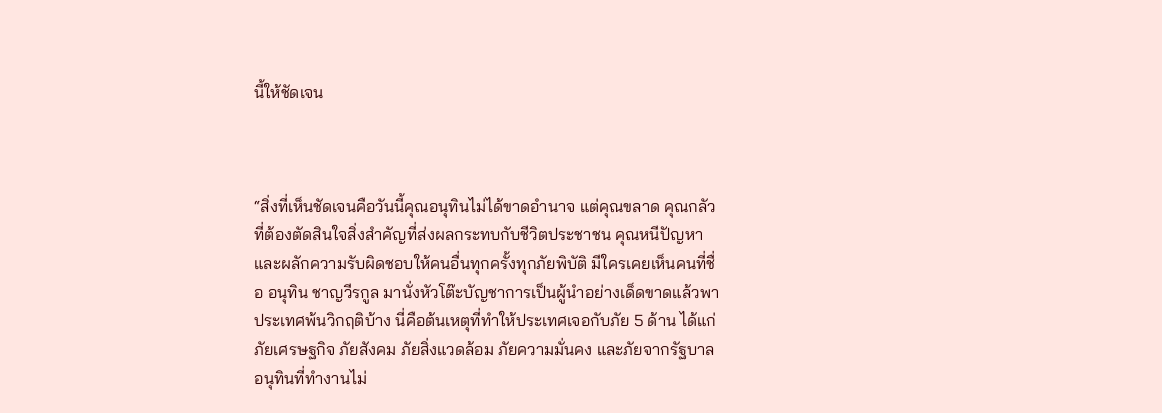นี้ให้ชัดเจน



“สิ่งที่เห็นชัดเจนคือวันนี้คุณอนุทินไม่ได้ขาดอำนาจ แต่คุณขลาด คุณกลัวที่ต้องตัดสินใจสิ่งสำคัญที่ส่งผลกระทบกับชีวิตประชาชน คุณหนีปัญหาและผลักความรับผิดชอบให้คนอื่นทุกครั้งทุกภัยพิบัติ มีใครเคยเห็นคนที่ชื่อ อนุทิน ชาญวีรกูล มานั่งหัวโต๊ะบัญชาการเป็นผู้นำอย่างเด็ดขาดแล้วพาประเทศพ้นวิกฤติบ้าง นี่คือต้นเหตุที่ทำให้ประเทศเจอกับภัย 5 ด้าน ได้แก่ ภัยเศรษฐกิจ ภัยสังคม ภัยสิ่งแวดล้อม ภัยความมั่นคง และภัยจากรัฐบาลอนุทินที่ทำงานไม่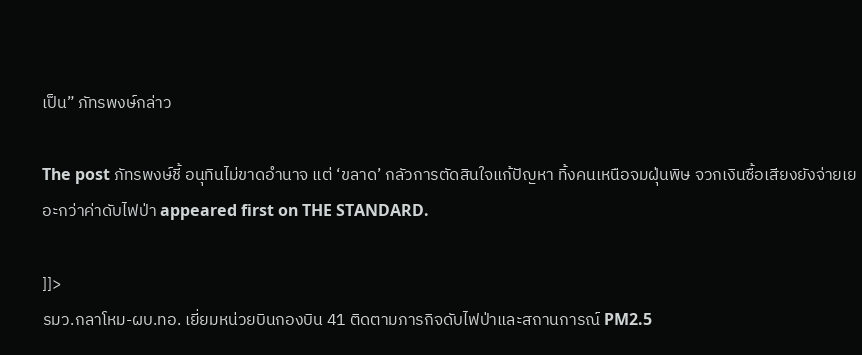เป็น” ภัทรพงษ์กล่าว

The post ภัทรพงษ์ชี้ อนุทินไม่ขาดอำนาจ แต่ ‘ขลาด’ กลัวการตัดสินใจแก้ปัญหา ทิ้งคนเหนือจมฝุ่นพิษ จวกเงินซื้อเสียงยังจ่ายเยอะกว่าค่าดับไฟป่า appeared first on THE STANDARD.

]]>
รมว.กลาโหม-ผบ.ทอ. เยี่ยมหน่วยบินกองบิน 41 ติดตามภารกิจดับไฟป่าและสถานการณ์ PM2.5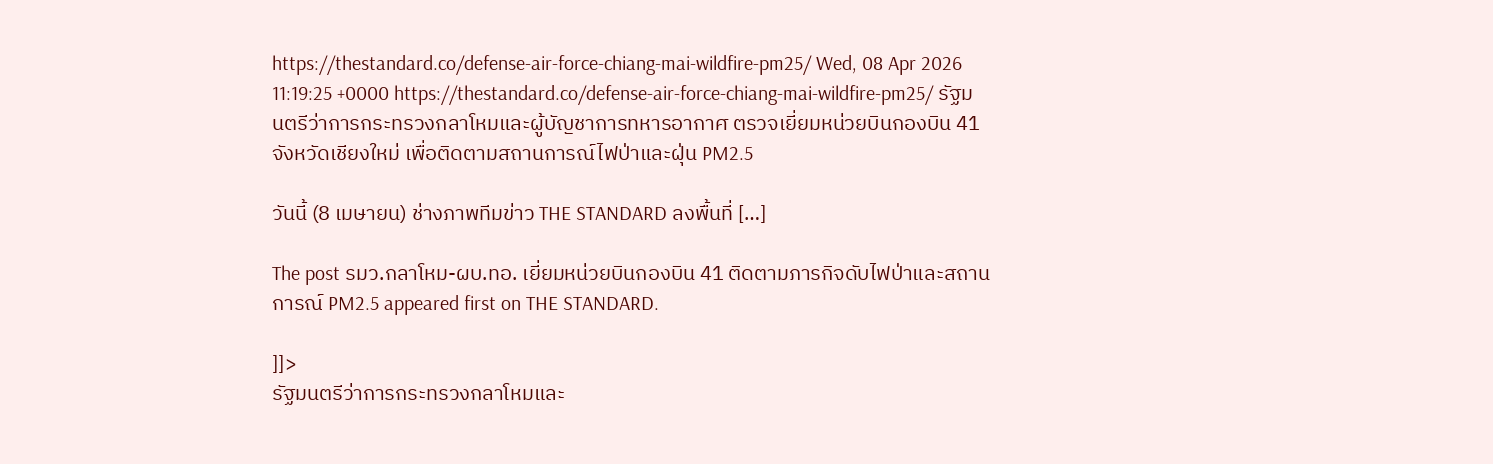https://thestandard.co/defense-air-force-chiang-mai-wildfire-pm25/ Wed, 08 Apr 2026 11:19:25 +0000 https://thestandard.co/defense-air-force-chiang-mai-wildfire-pm25/ รัฐมนตรีว่าการกระทรวงกลาโหมและผู้บัญชาการทหารอากาศ ตรวจเยี่ยมหน่วยบินกองบิน 41 จังหวัดเชียงใหม่ เพื่อติดตามสถานการณ์ไฟป่าและฝุ่น PM2.5

วันนี้ (8 เมษายน) ช่างภาพทีมข่าว THE STANDARD ลงพื้นที่ […]

The post รมว.กลาโหม-ผบ.ทอ. เยี่ยมหน่วยบินกองบิน 41 ติดตามภารกิจดับไฟป่าและสถานการณ์ PM2.5 appeared first on THE STANDARD.

]]>
รัฐมนตรีว่าการกระทรวงกลาโหมและ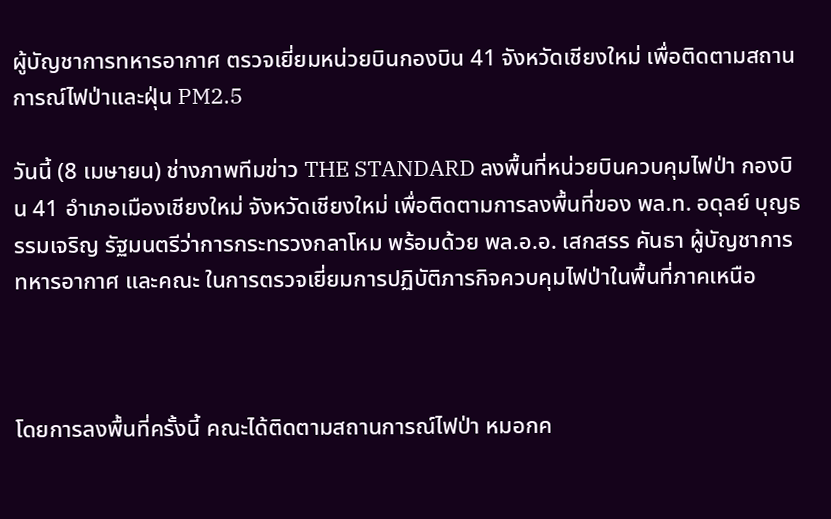ผู้บัญชาการทหารอากาศ ตรวจเยี่ยมหน่วยบินกองบิน 41 จังหวัดเชียงใหม่ เพื่อติดตามสถานการณ์ไฟป่าและฝุ่น PM2.5

วันนี้ (8 เมษายน) ช่างภาพทีมข่าว THE STANDARD ลงพื้นที่หน่วยบินควบคุมไฟป่า กองบิน 41 อำเภอเมืองเชียงใหม่ จังหวัดเชียงใหม่ เพื่อติดตามการลงพื้นที่ของ พล.ท. อดุลย์ บุญธรรมเจริญ รัฐมนตรีว่าการกระทรวงกลาโหม พร้อมด้วย พล.อ.อ. เสกสรร คันธา ผู้บัญชาการทหารอากาศ และคณะ ในการตรวจเยี่ยมการปฏิบัติภารกิจควบคุมไฟป่าในพื้นที่ภาคเหนือ



โดยการลงพื้นที่ครั้งนี้ คณะได้ติดตามสถานการณ์ไฟป่า หมอกค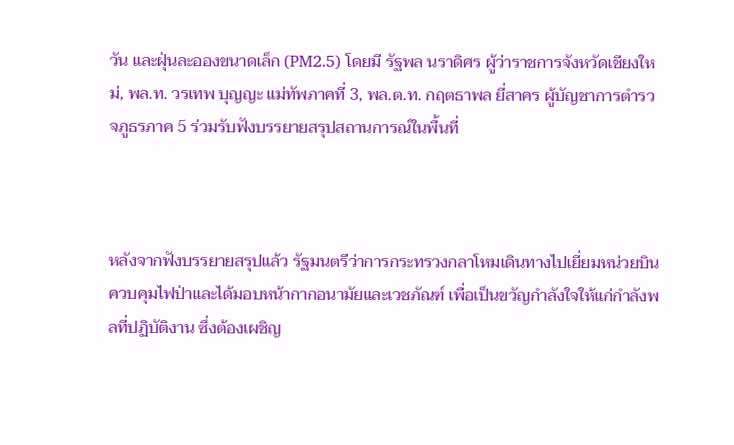วัน และฝุ่นละอองขนาดเล็ก (PM2.5) โดยมี รัฐพล นราดิศร ผู้ว่าราชการจังหวัดเชียงใหม่, พล.ท. วรเทพ บุญญะ แม่ทัพภาคที่ 3, พล.ต.ท. กฤตธาพล ยี่สาคร ผู้บัญชาการตำรวจภูธรภาค 5 ร่วมรับฟังบรรยายสรุปสถานการณ์ในพื้นที่



หลังจากฟังบรรยายสรุปแล้ว รัฐมนตรีว่าการกระทรวงกลาโหมเดินทางไปเยี่ยมหน่วยบินควบคุมไฟป่าและได้มอบหน้ากากอนามัยและเวชภัณฑ์ เพื่อเป็นขวัญกำลังใจให้แก่กำลังพลที่ปฏิบัติงาน ซึ่งต้องเผชิญ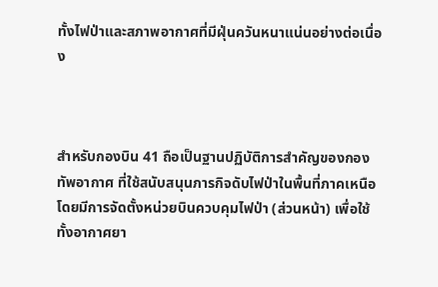ทั้งไฟป่าและสภาพอากาศที่มีฝุ่นควันหนาแน่นอย่างต่อเนื่อง



สำหรับกองบิน 41 ถือเป็นฐานปฏิบัติการสำคัญของกองทัพอากาศ ที่ใช้สนับสนุนภารกิจดับไฟป่าในพื้นที่ภาคเหนือ โดยมีการจัดตั้งหน่วยบินควบคุมไฟป่า (ส่วนหน้า) เพื่อใช้ทั้งอากาศยา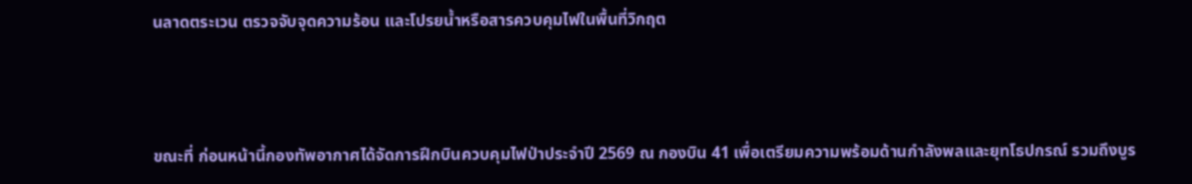นลาดตระเวน ตรวจจับจุดความร้อน และโปรยน้ำหรือสารควบคุมไฟในพื้นที่วิกฤต



ขณะที่ ก่อนหน้านี้กองทัพอากาศได้จัดการฝึกบินควบคุมไฟป่าประจำปี 2569 ณ กองบิน 41 เพื่อเตรียมความพร้อมด้านกำลังพลและยุทโธปกรณ์ รวมถึงบูร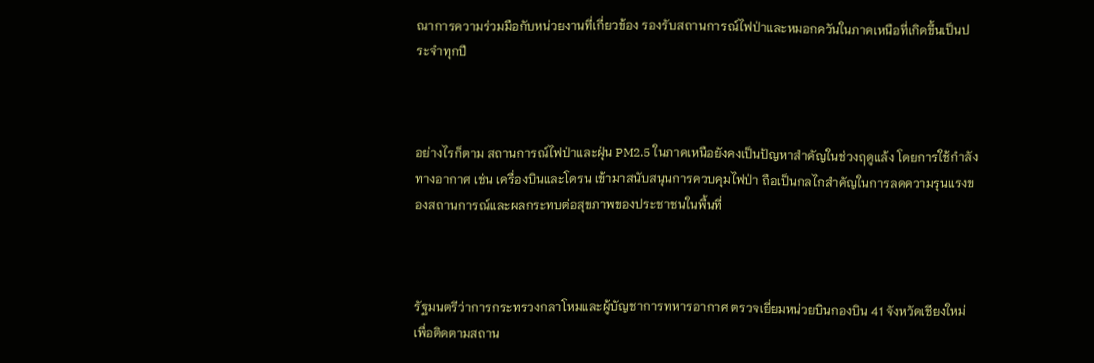ณาการความร่วมมือกับหน่วยงานที่เกี่ยวข้อง รองรับสถานการณ์ไฟป่าและหมอกควันในภาคเหนือที่เกิดขึ้นเป็นประจำทุกปี



อย่างไรก็ตาม สถานการณ์ไฟป่าและฝุ่น PM2.5 ในภาคเหนือยังคงเป็นปัญหาสำคัญในช่วงฤดูแล้ง โดยการใช้กำลังทางอากาศ เช่น เครื่องบินและโดรน เข้ามาสนับสนุนการควบคุมไฟป่า ถือเป็นกลไกสำคัญในการลดความรุนแรงของสถานการณ์และผลกระทบต่อสุขภาพของประชาชนในพื้นที่



รัฐมนตรีว่าการกระทรวงกลาโหมและผู้บัญชาการทหารอากาศ ตรวจเยี่ยมหน่วยบินกองบิน 41 จังหวัดเชียงใหม่ เพื่อติดตามสถาน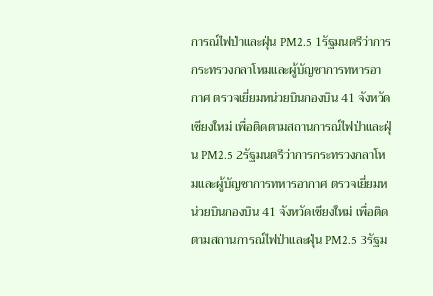การณ์ไฟป่าและฝุ่น PM2.5 1รัฐมนตรีว่าการกระทรวงกลาโหมและผู้บัญชาการทหารอากาศ ตรวจเยี่ยมหน่วยบินกองบิน 41 จังหวัดเชียงใหม่ เพื่อติดตามสถานการณ์ไฟป่าและฝุ่น PM2.5 2รัฐมนตรีว่าการกระทรวงกลาโหมและผู้บัญชาการทหารอากาศ ตรวจเยี่ยมหน่วยบินกองบิน 41 จังหวัดเชียงใหม่ เพื่อติดตามสถานการณ์ไฟป่าและฝุ่น PM2.5 3รัฐม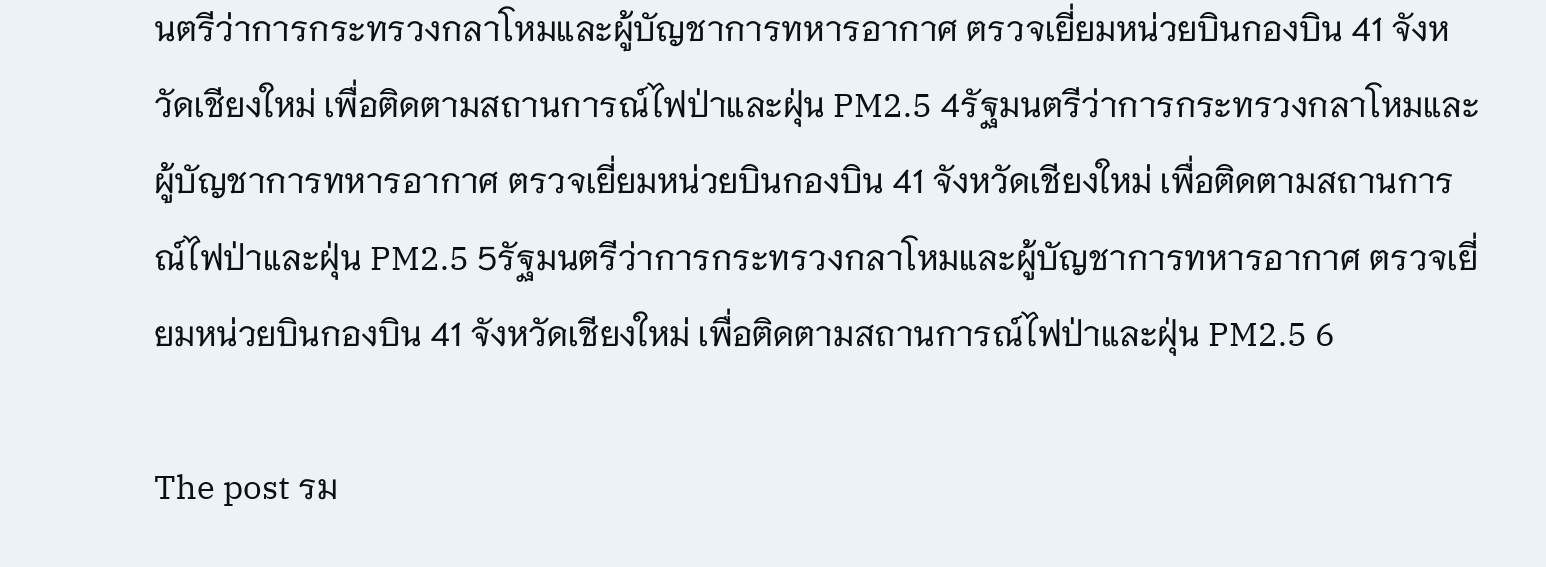นตรีว่าการกระทรวงกลาโหมและผู้บัญชาการทหารอากาศ ตรวจเยี่ยมหน่วยบินกองบิน 41 จังหวัดเชียงใหม่ เพื่อติดตามสถานการณ์ไฟป่าและฝุ่น PM2.5 4รัฐมนตรีว่าการกระทรวงกลาโหมและผู้บัญชาการทหารอากาศ ตรวจเยี่ยมหน่วยบินกองบิน 41 จังหวัดเชียงใหม่ เพื่อติดตามสถานการณ์ไฟป่าและฝุ่น PM2.5 5รัฐมนตรีว่าการกระทรวงกลาโหมและผู้บัญชาการทหารอากาศ ตรวจเยี่ยมหน่วยบินกองบิน 41 จังหวัดเชียงใหม่ เพื่อติดตามสถานการณ์ไฟป่าและฝุ่น PM2.5 6

The post รม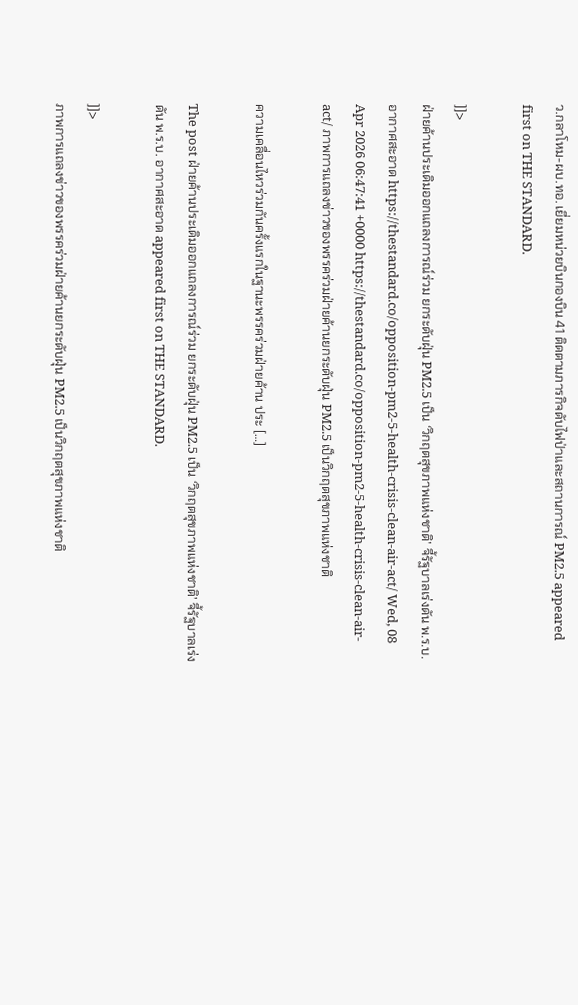ว.กลาโหม-ผบ.ทอ. เยี่ยมหน่วยบินกองบิน 41 ติดตามภารกิจดับไฟป่าและสถานการณ์ PM2.5 appeared first on THE STANDARD.

]]>
ฝ่ายค้านประเดิมออกแถลงการณ์ร่วม ยกระดับฝุ่น PM2.5 เป็น ‘วิกฤตสุขภาพแห่งชาติ’ จี้รัฐบาลเร่งดัน พ.ร.บ. อากาศสะอาด https://thestandard.co/opposition-pm2-5-health-crisis-clean-air-act/ Wed, 08 Apr 2026 06:47:41 +0000 https://thestandard.co/opposition-pm2-5-health-crisis-clean-air-act/ ภาพการแถลงข่าวของพรรคร่วมฝ่ายค้านยกระดับฝุ่น PM2.5 เป็นวิกฤตสุขภาพแห่งชาติ

ความเคลื่อนไหวร่วมกันครั้งแรกในฐานะพรรคร่วมฝ่ายค้าน ประ […]

The post ฝ่ายค้านประเดิมออกแถลงการณ์ร่วม ยกระดับฝุ่น PM2.5 เป็น ‘วิกฤตสุขภาพแห่งชาติ’ จี้รัฐบาลเร่งดัน พ.ร.บ. อากาศสะอาด appeared first on THE STANDARD.

]]>
ภาพการแถลงข่าวของพรรคร่วมฝ่ายค้านยกระดับฝุ่น PM2.5 เป็นวิกฤตสุขภาพแห่งชาติ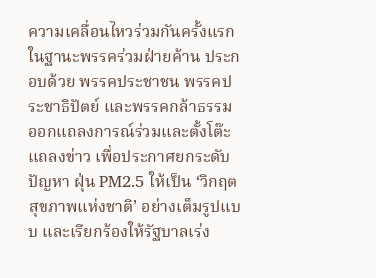ความเคลื่อนไหวร่วมกันครั้งแรกในฐานะพรรคร่วมฝ่ายค้าน ประกอบด้วย พรรคประชาชน พรรคประชาธิปัตย์ และพรรคกล้าธรรม ออกแถลงการณ์ร่วมและตั้งโต๊ะแถลงข่าว เพื่อประกาศยกระดับปัญหา ฝุ่น PM2.5 ให้เป็น ‘วิกฤตสุขภาพแห่งชาติ’ อย่างเต็มรูปแบบ และเรียกร้องให้รัฐบาลเร่ง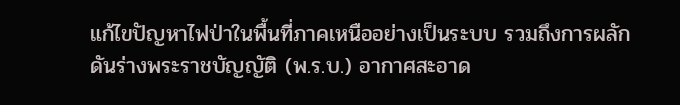แก้ไขปัญหาไฟป่าในพื้นที่ภาคเหนืออย่างเป็นระบบ รวมถึงการผลักดันร่างพระราชบัญญัติ (พ.ร.บ.) อากาศสะอาด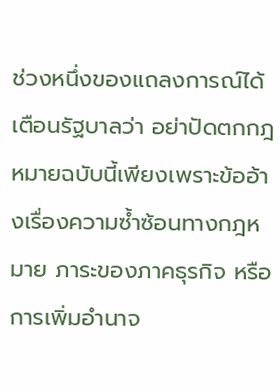ช่วงหนึ่งของแถลงการณ์ได้เตือนรัฐบาลว่า อย่าปัดตกกฎหมายฉบับนี้เพียงเพราะข้ออ้างเรื่องความซ้ำซ้อนทางกฎหมาย ภาระของภาคธุรกิจ หรือการเพิ่มอำนาจ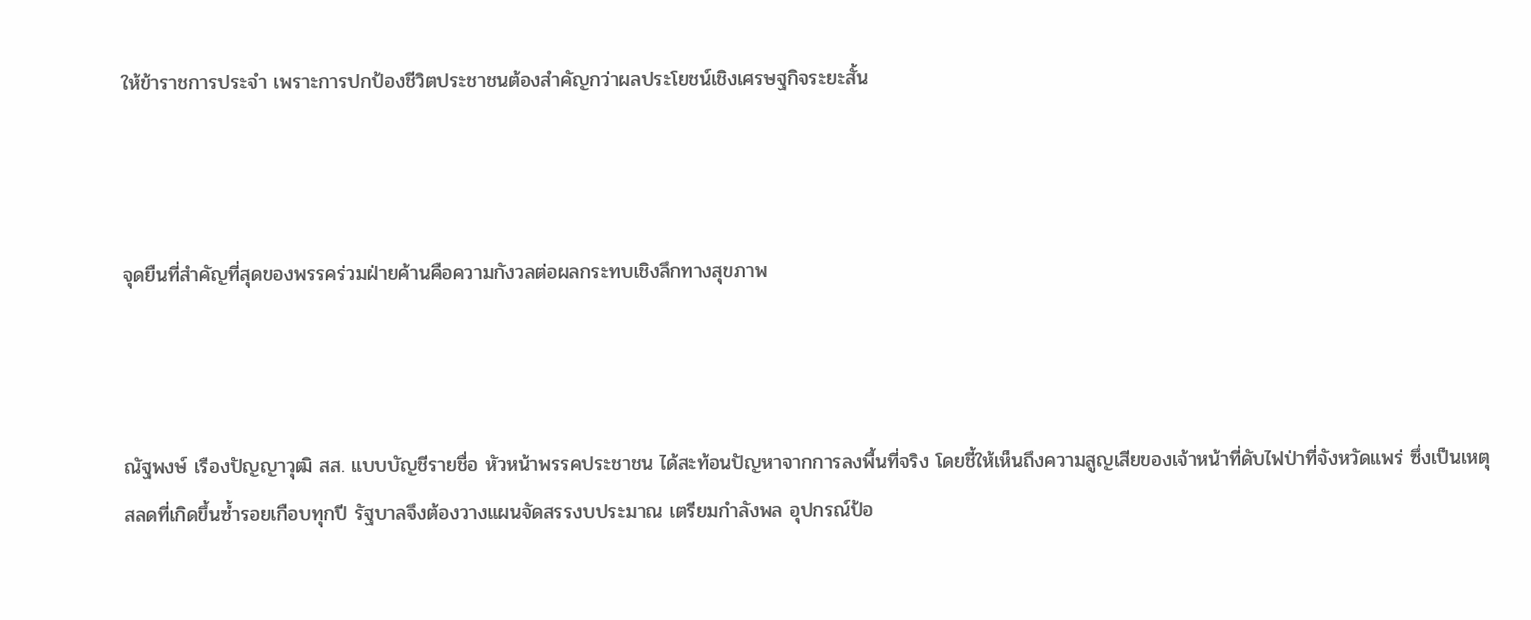ให้ข้าราชการประจำ เพราะการปกป้องชีวิตประชาชนต้องสำคัญกว่าผลประโยชน์เชิงเศรษฐกิจระยะสั้น



จุดยืนที่สำคัญที่สุดของพรรคร่วมฝ่ายค้านคือความกังวลต่อผลกระทบเชิงลึกทางสุขภาพ



ณัฐพงษ์ เรืองปัญญาวุฒิ สส. แบบบัญชีรายชื่อ หัวหน้าพรรคประชาชน ได้สะท้อนปัญหาจากการลงพื้นที่จริง โดยชี้ให้เห็นถึงความสูญเสียของเจ้าหน้าที่ดับไฟป่าที่จังหวัดแพร่ ซึ่งเป็นเหตุสลดที่เกิดขึ้นซ้ำรอยเกือบทุกปี รัฐบาลจึงต้องวางแผนจัดสรรงบประมาณ เตรียมกำลังพล อุปกรณ์ป้อ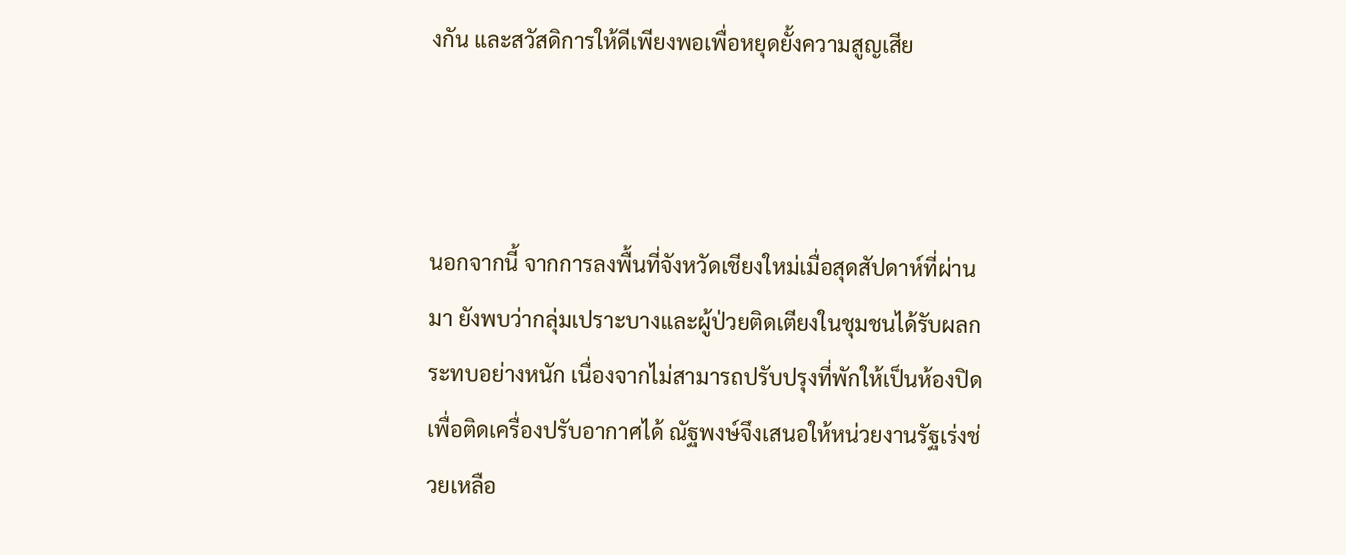งกัน และสวัสดิการให้ดีเพียงพอเพื่อหยุดยั้งความสูญเสีย



นอกจากนี้ จากการลงพื้นที่จังหวัดเชียงใหม่เมื่อสุดสัปดาห์ที่ผ่านมา ยังพบว่ากลุ่มเปราะบางและผู้ป่วยติดเตียงในชุมชนได้รับผลกระทบอย่างหนัก เนื่องจากไม่สามารถปรับปรุงที่พักให้เป็นห้องปิดเพื่อติดเครื่องปรับอากาศได้ ณัฐพงษ์จึงเสนอให้หน่วยงานรัฐเร่งช่วยเหลือ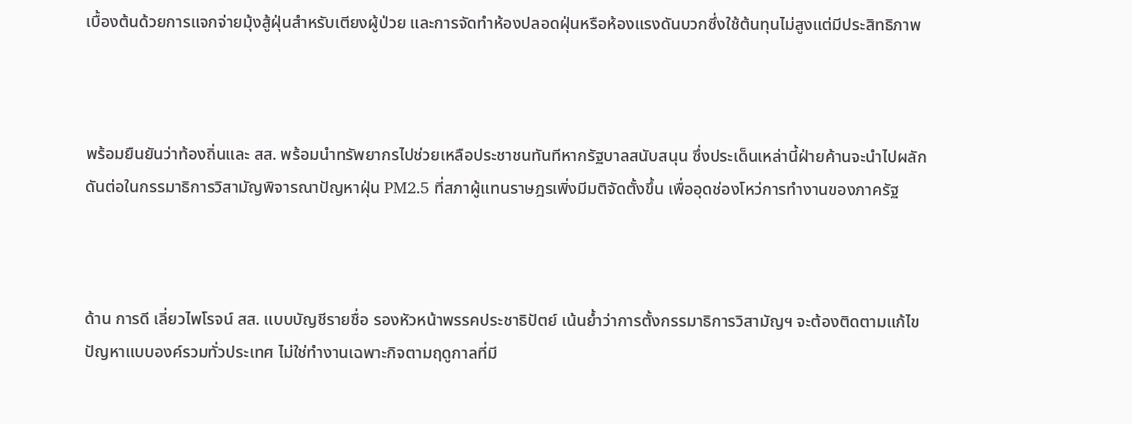เบื้องต้นด้วยการแจกจ่ายมุ้งสู้ฝุ่นสำหรับเตียงผู้ป่วย และการจัดทำห้องปลอดฝุ่นหรือห้องแรงดันบวกซึ่งใช้ต้นทุนไม่สูงแต่มีประสิทธิภาพ



พร้อมยืนยันว่าท้องถิ่นและ สส. พร้อมนำทรัพยากรไปช่วยเหลือประชาชนทันทีหากรัฐบาลสนับสนุน ซึ่งประเด็นเหล่านี้ฝ่ายค้านจะนำไปผลักดันต่อในกรรมาธิการวิสามัญพิจารณาปัญหาฝุ่น PM2.5 ที่สภาผู้แทนราษฎรเพิ่งมีมติจัดตั้งขึ้น เพื่ออุดช่องโหว่การทำงานของภาครัฐ



ด้าน การดี เลี่ยวไพโรจน์ สส. แบบบัญชีรายชื่อ รองหัวหน้าพรรคประชาธิปัตย์ เน้นย้ำว่าการตั้งกรรมาธิการวิสามัญฯ จะต้องติดตามแก้ไขปัญหาแบบองค์รวมทั่วประเทศ ไม่ใช่ทำงานเฉพาะกิจตามฤดูกาลที่มี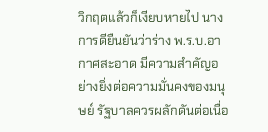วิกฤตแล้วก็เงียบหายไป นางการดียืนยันว่าร่าง พ.ร.บ.อากาศสะอาด มีความสำคัญอย่างยิ่งต่อความมั่นคงของมนุษย์ รัฐบาลควรผลักดันต่อเนื่อ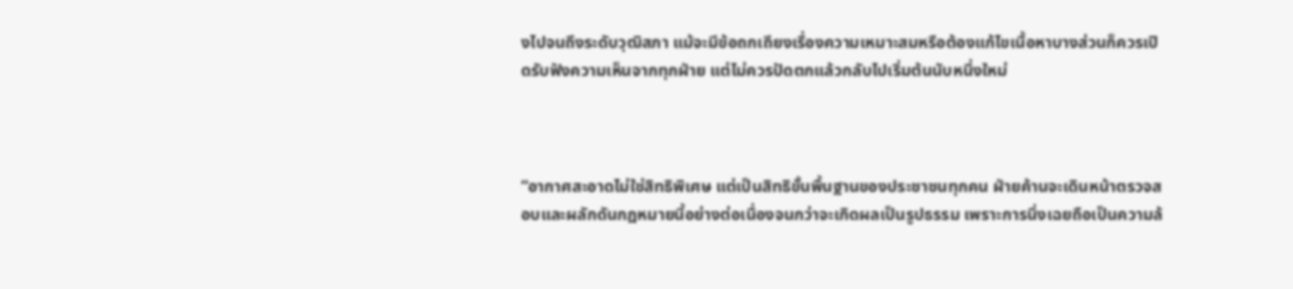งไปจนถึงระดับวุฒิสภา แม้จะมีข้อถกเถียงเรื่องความเหมาะสมหรือต้องแก้ไขเนื้อหาบางส่วนก็ควรเปิดรับฟังความเห็นจากทุกฝ่าย แต่ไม่ควรปัดตกแล้วกลับไปเริ่มต้นนับหนึ่งใหม่



“อากาศสะอาดไม่ใช่สิทธิพิเศษ แต่เป็นสิทธิขั้นพื้นฐานของประชาชนทุกคน ฝ่ายค้านจะเดินหน้าตรวจสอบและผลักดันกฎหมายนี้อย่างต่อเนื่องจนกว่าจะเกิดผลเป็นรูปธรรม เพราะการนิ่งเฉยถือเป็นความล้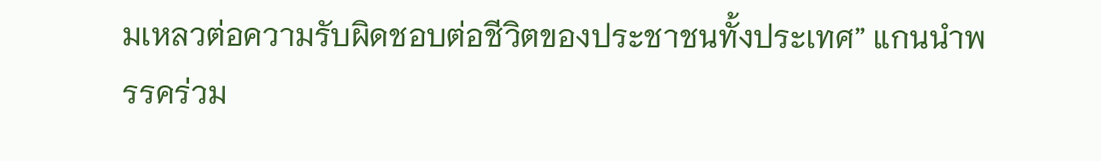มเหลวต่อความรับผิดชอบต่อชีวิตของประชาชนทั้งประเทศ” แกนนำพรรคร่วม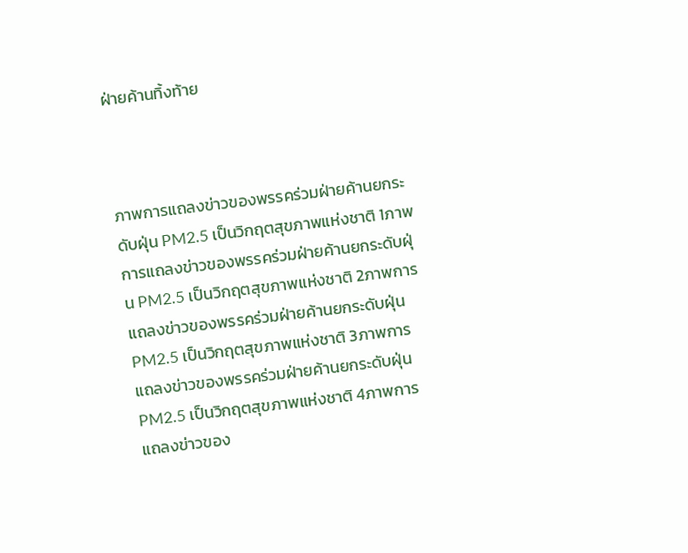ฝ่ายค้านทิ้งท้าย



ภาพการแถลงข่าวของพรรคร่วมฝ่ายค้านยกระดับฝุ่น PM2.5 เป็นวิกฤตสุขภาพแห่งชาติ 1ภาพการแถลงข่าวของพรรคร่วมฝ่ายค้านยกระดับฝุ่น PM2.5 เป็นวิกฤตสุขภาพแห่งชาติ 2ภาพการแถลงข่าวของพรรคร่วมฝ่ายค้านยกระดับฝุ่น PM2.5 เป็นวิกฤตสุขภาพแห่งชาติ 3ภาพการแถลงข่าวของพรรคร่วมฝ่ายค้านยกระดับฝุ่น PM2.5 เป็นวิกฤตสุขภาพแห่งชาติ 4ภาพการแถลงข่าวของ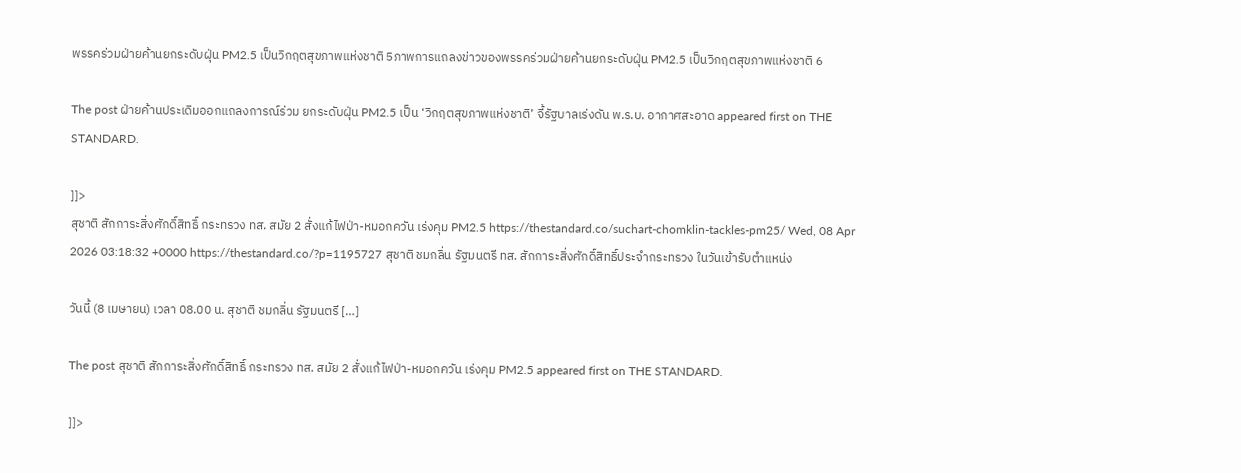พรรคร่วมฝ่ายค้านยกระดับฝุ่น PM2.5 เป็นวิกฤตสุขภาพแห่งชาติ 5ภาพการแถลงข่าวของพรรคร่วมฝ่ายค้านยกระดับฝุ่น PM2.5 เป็นวิกฤตสุขภาพแห่งชาติ 6

The post ฝ่ายค้านประเดิมออกแถลงการณ์ร่วม ยกระดับฝุ่น PM2.5 เป็น ‘วิกฤตสุขภาพแห่งชาติ’ จี้รัฐบาลเร่งดัน พ.ร.บ. อากาศสะอาด appeared first on THE STANDARD.

]]>
สุชาติ สักการะสิ่งศักดิ์สิทธิ์ กระทรวง ทส. สมัย 2 สั่งแก้ไฟป่า-หมอกควัน เร่งคุม PM2.5 https://thestandard.co/suchart-chomklin-tackles-pm25/ Wed, 08 Apr 2026 03:18:32 +0000 https://thestandard.co/?p=1195727 สุชาติ ชมกลิ่น รัฐมนตรี ทส. สักการะสิ่งศักดิ์สิทธิ์ประจำกระทรวง ในวันเข้ารับตำแหน่ง

วันนี้ (8 เมษายน) เวลา 08.00 น. สุชาติ ชมกลิ่น รัฐมนตรี […]

The post สุชาติ สักการะสิ่งศักดิ์สิทธิ์ กระทรวง ทส. สมัย 2 สั่งแก้ไฟป่า-หมอกควัน เร่งคุม PM2.5 appeared first on THE STANDARD.

]]>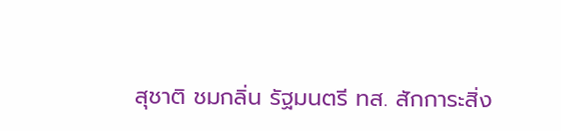สุชาติ ชมกลิ่น รัฐมนตรี ทส. สักการะสิ่ง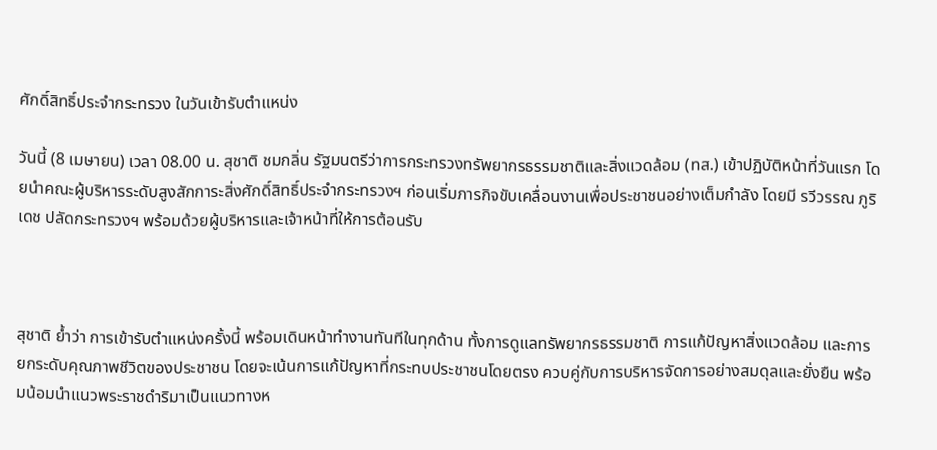ศักดิ์สิทธิ์ประจำกระทรวง ในวันเข้ารับตำแหน่ง

วันนี้ (8 เมษายน) เวลา 08.00 น. สุชาติ ชมกลิ่น รัฐมนตรีว่าการกระทรวงทรัพยากรธรรมชาติและสิ่งแวดล้อม (ทส.) เข้าปฏิบัติหน้าที่วันแรก โดยนำคณะผู้บริหารระดับสูงสักการะสิ่งศักดิ์สิทธิ์ประจำกระทรวงฯ ก่อนเริ่มภารกิจขับเคลื่อนงานเพื่อประชาชนอย่างเต็มกำลัง โดยมี รวีวรรณ ภูริเดช ปลัดกระทรวงฯ พร้อมด้วยผู้บริหารและเจ้าหน้าที่ให้การต้อนรับ



สุชาติ ย้ำว่า การเข้ารับตำแหน่งครั้งนี้ พร้อมเดินหน้าทำงานทันทีในทุกด้าน ทั้งการดูแลทรัพยากรธรรมชาติ การแก้ปัญหาสิ่งแวดล้อม และการยกระดับคุณภาพชีวิตของประชาชน โดยจะเน้นการแก้ปัญหาที่กระทบประชาชนโดยตรง ควบคู่กับการบริหารจัดการอย่างสมดุลและยั่งยืน พร้อมน้อมนำแนวพระราชดำริมาเป็นแนวทางห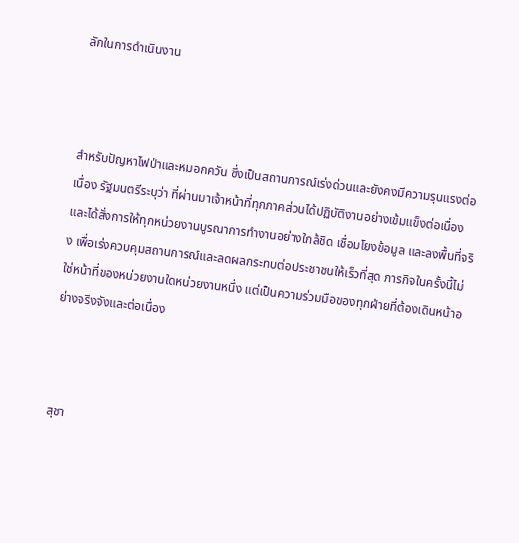ลักในการดำเนินงาน



สำหรับปัญหาไฟป่าและหมอกควัน ซึ่งเป็นสถานการณ์เร่งด่วนและยังคงมีความรุนแรงต่อเนื่อง รัฐมนตรีระบุว่า ที่ผ่านมาเจ้าหน้าที่ทุกภาคส่วนได้ปฏิบัติงานอย่างเข้มแข็งต่อเนื่อง และได้สั่งการให้ทุกหน่วยงานบูรณาการทำงานอย่างใกล้ชิด เชื่อมโยงข้อมูล และลงพื้นที่จริง เพื่อเร่งควบคุมสถานการณ์และลดผลกระทบต่อประชาชนให้เร็วที่สุด ภารกิจในครั้งนี้ไม่ใช่หน้าที่ของหน่วยงานใดหน่วยงานหนึ่ง แต่เป็นความร่วมมือของทุกฝ่ายที่ต้องเดินหน้าอย่างจริงจังและต่อเนื่อง



สุชา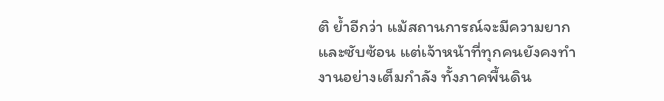ติ ย้ำอีกว่า แม้สถานการณ์จะมีความยากและซับซ้อน แต่เจ้าหน้าที่ทุกคนยังคงทำงานอย่างเต็มกำลัง ทั้งภาคพื้นดิน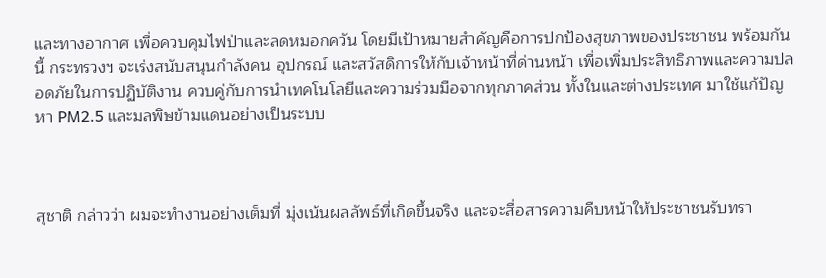และทางอากาศ เพื่อควบคุมไฟป่าและลดหมอกควัน โดยมีเป้าหมายสำคัญคือการปกป้องสุขภาพของประชาชน พร้อมกันนี้ กระทรวงฯ จะเร่งสนับสนุนกำลังคน อุปกรณ์ และสวัสดิการให้กับเจ้าหน้าที่ด่านหน้า เพื่อเพิ่มประสิทธิภาพและความปลอดภัยในการปฏิบัติงาน ควบคู่กับการนำเทคโนโลยีและความร่วมมือจากทุกภาคส่วน ทั้งในและต่างประเทศ มาใช้แก้ปัญหา PM2.5 และมลพิษข้ามแดนอย่างเป็นระบบ



สุชาติ กล่าวว่า ผมจะทำงานอย่างเต็มที่ มุ่งเน้นผลลัพธ์ที่เกิดขึ้นจริง และจะสื่อสารความคืบหน้าให้ประชาชนรับทรา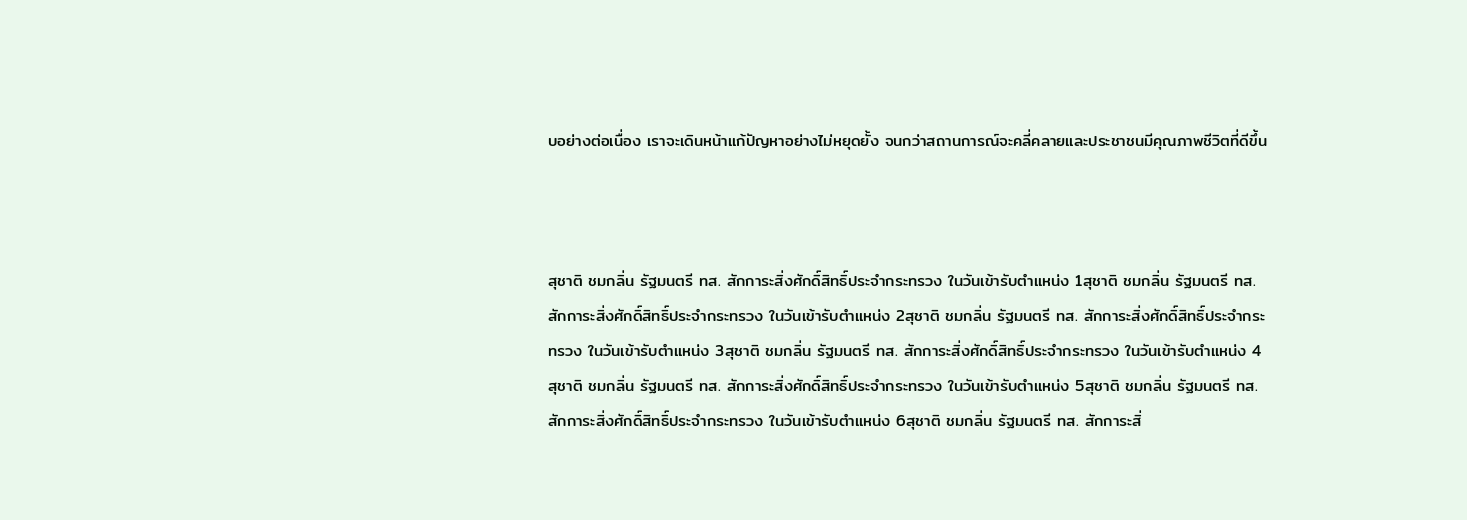บอย่างต่อเนื่อง เราจะเดินหน้าแก้ปัญหาอย่างไม่หยุดยั้ง จนกว่าสถานการณ์จะคลี่คลายและประชาชนมีคุณภาพชีวิตที่ดีขึ้น



สุชาติ ชมกลิ่น รัฐมนตรี ทส. สักการะสิ่งศักดิ์สิทธิ์ประจำกระทรวง ในวันเข้ารับตำแหน่ง 1สุชาติ ชมกลิ่น รัฐมนตรี ทส. สักการะสิ่งศักดิ์สิทธิ์ประจำกระทรวง ในวันเข้ารับตำแหน่ง 2สุชาติ ชมกลิ่น รัฐมนตรี ทส. สักการะสิ่งศักดิ์สิทธิ์ประจำกระทรวง ในวันเข้ารับตำแหน่ง 3สุชาติ ชมกลิ่น รัฐมนตรี ทส. สักการะสิ่งศักดิ์สิทธิ์ประจำกระทรวง ในวันเข้ารับตำแหน่ง 4สุชาติ ชมกลิ่น รัฐมนตรี ทส. สักการะสิ่งศักดิ์สิทธิ์ประจำกระทรวง ในวันเข้ารับตำแหน่ง 5สุชาติ ชมกลิ่น รัฐมนตรี ทส. สักการะสิ่งศักดิ์สิทธิ์ประจำกระทรวง ในวันเข้ารับตำแหน่ง 6สุชาติ ชมกลิ่น รัฐมนตรี ทส. สักการะสิ่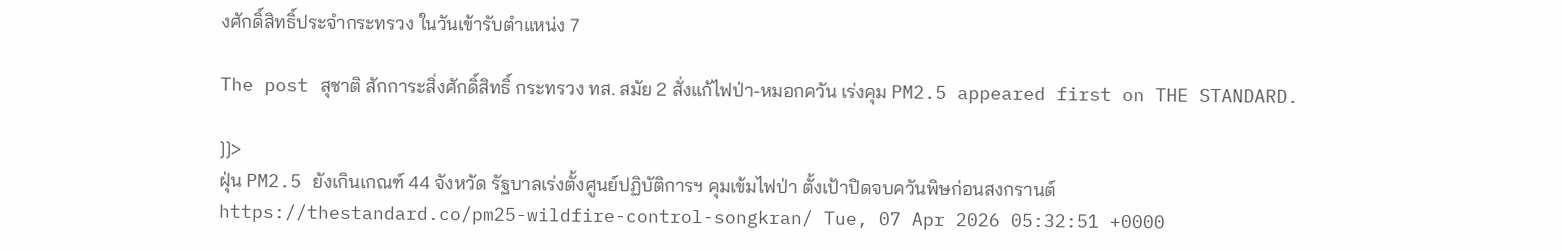งศักดิ์สิทธิ์ประจำกระทรวง ในวันเข้ารับตำแหน่ง 7

The post สุชาติ สักการะสิ่งศักดิ์สิทธิ์ กระทรวง ทส. สมัย 2 สั่งแก้ไฟป่า-หมอกควัน เร่งคุม PM2.5 appeared first on THE STANDARD.

]]>
ฝุ่น PM2.5 ยังเกินเกณฑ์ 44 จังหวัด รัฐบาลเร่งตั้งศูนย์ปฏิบัติการฯ คุมเข้มไฟป่า ตั้งเป้าปิดจบควันพิษก่อนสงกรานต์ https://thestandard.co/pm25-wildfire-control-songkran/ Tue, 07 Apr 2026 05:32:51 +0000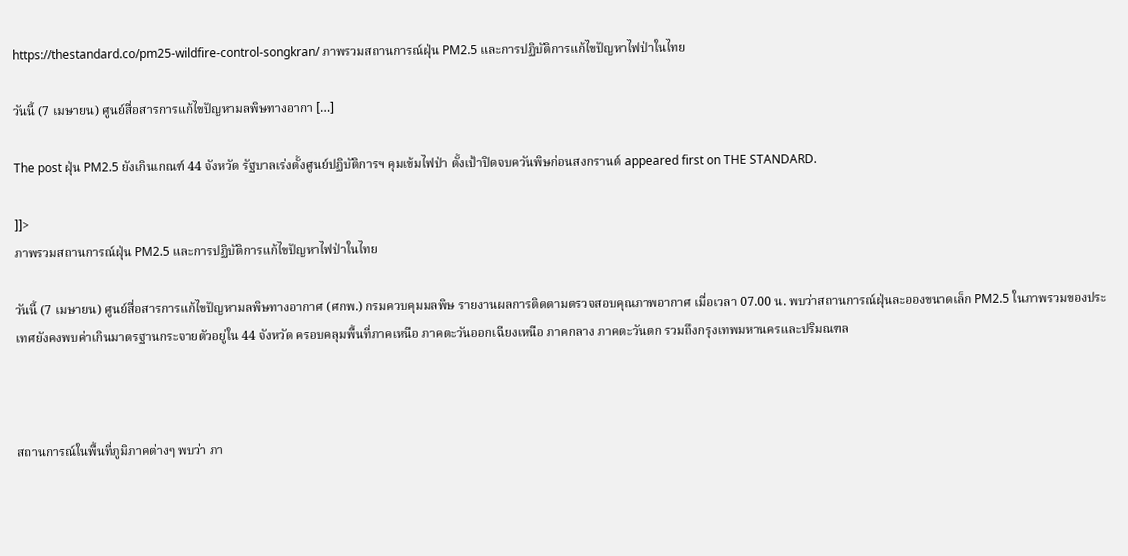https://thestandard.co/pm25-wildfire-control-songkran/ ภาพรวมสถานการณ์ฝุ่น PM2.5 และการปฏิบัติการแก้ไขปัญหาไฟป่าในไทย

วันนี้ (7 เมษายน) ศูนย์สื่อสารการแก้ไขปัญหามลพิษทางอากา […]

The post ฝุ่น PM2.5 ยังเกินเกณฑ์ 44 จังหวัด รัฐบาลเร่งตั้งศูนย์ปฏิบัติการฯ คุมเข้มไฟป่า ตั้งเป้าปิดจบควันพิษก่อนสงกรานต์ appeared first on THE STANDARD.

]]>
ภาพรวมสถานการณ์ฝุ่น PM2.5 และการปฏิบัติการแก้ไขปัญหาไฟป่าในไทย

วันนี้ (7 เมษายน) ศูนย์สื่อสารการแก้ไขปัญหามลพิษทางอากาศ (ศกพ.) กรมควบคุมมลพิษ รายงานผลการติดตามตรวจสอบคุณภาพอากาศ เมื่อเวลา 07.00 น. พบว่าสถานการณ์ฝุ่นละอองขนาดเล็ก PM2.5 ในภาพรวมของประเทศยังคงพบค่าเกินมาตรฐานกระจายตัวอยู่ใน 44 จังหวัด ครอบคลุมพื้นที่ภาคเหนือ ภาคตะวันออกเฉียงเหนือ ภาคกลาง ภาคตะวันตก รวมถึงกรุงเทพมหานครและปริมณฑล



สถานการณ์ในพื้นที่ภูมิภาคต่างๆ พบว่า ภา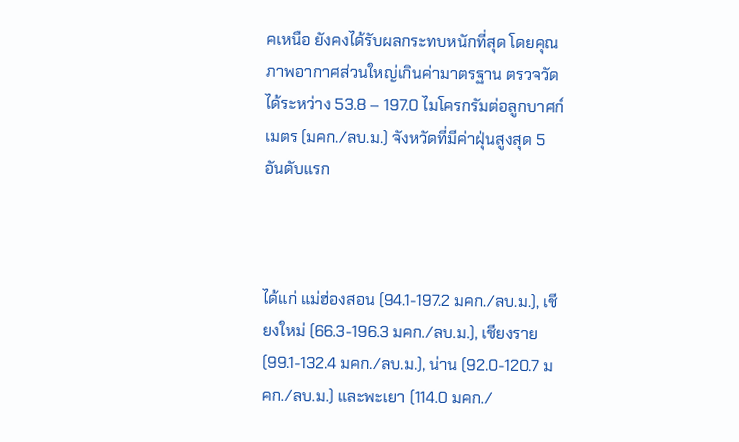คเหนือ ยังคงได้รับผลกระทบหนักที่สุด โดยคุณภาพอากาศส่วนใหญ่เกินค่ามาตรฐาน ตรวจวัดได้ระหว่าง 53.8 – 197.0 ไมโครกรัมต่อลูกบาศก์เมตร (มคก./ลบ.ม.) จังหวัดที่มีค่าฝุ่นสูงสุด 5 อันดับแรก



ได้แก่ แม่ฮ่องสอน (94.1-197.2 มคก./ลบ.ม.), เชียงใหม่ (66.3-196.3 มคก./ลบ.ม.), เชียงราย (99.1-132.4 มคก./ลบ.ม.), น่าน (92.0-120.7 มคก./ลบ.ม.) และพะเยา (114.0 มคก./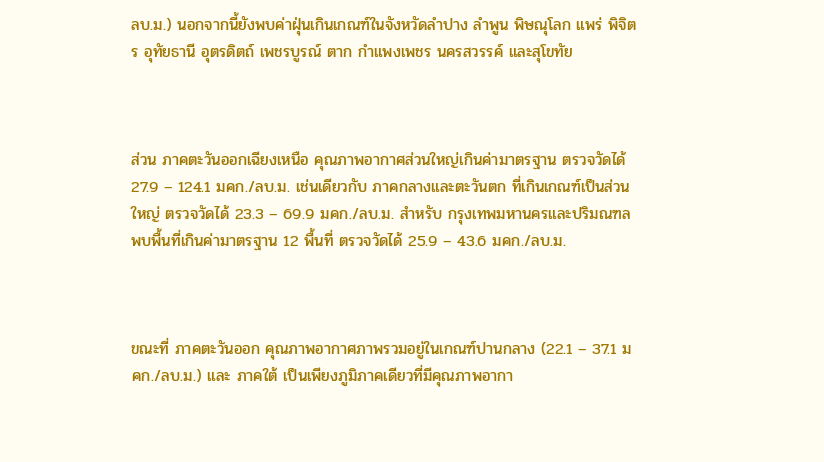ลบ.ม.) นอกจากนี้ยังพบค่าฝุ่นเกินเกณฑ์ในจังหวัดลำปาง ลำพูน พิษณุโลก แพร่ พิจิตร อุทัยธานี อุตรดิตถ์ เพชรบูรณ์ ตาก กำแพงเพชร นครสวรรค์ และสุโขทัย



ส่วน ภาคตะวันออกเฉียงเหนือ คุณภาพอากาศส่วนใหญ่เกินค่ามาตรฐาน ตรวจวัดได้ 27.9 – 124.1 มคก./ลบ.ม. เช่นเดียวกับ ภาคกลางและตะวันตก ที่เกินเกณฑ์เป็นส่วนใหญ่ ตรวจวัดได้ 23.3 – 69.9 มคก./ลบ.ม. สำหรับ กรุงเทพมหานครและปริมณฑล พบพื้นที่เกินค่ามาตรฐาน 12 พื้นที่ ตรวจวัดได้ 25.9 – 43.6 มคก./ลบ.ม.



ขณะที่ ภาคตะวันออก คุณภาพอากาศภาพรวมอยู่ในเกณฑ์ปานกลาง (22.1 – 37.1 มคก./ลบ.ม.) และ ภาคใต้ เป็นเพียงภูมิภาคเดียวที่มีคุณภาพอากา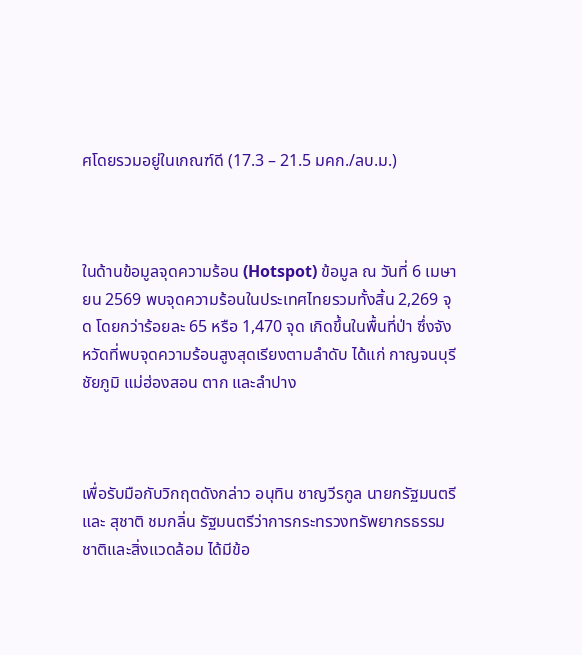ศโดยรวมอยู่ในเกณฑ์ดี (17.3 – 21.5 มคก./ลบ.ม.)



ในด้านข้อมูลจุดความร้อน (Hotspot) ข้อมูล ณ วันที่ 6 เมษายน 2569 พบจุดความร้อนในประเทศไทยรวมทั้งสิ้น 2,269 จุด โดยกว่าร้อยละ 65 หรือ 1,470 จุด เกิดขึ้นในพื้นที่ป่า ซึ่งจังหวัดที่พบจุดความร้อนสูงสุดเรียงตามลำดับ ได้แก่ กาญจนบุรี ชัยภูมิ แม่ฮ่องสอน ตาก และลำปาง



เพื่อรับมือกับวิกฤตดังกล่าว อนุทิน ชาญวีรกูล นายกรัฐมนตรี และ สุชาติ ชมกลิ่น รัฐมนตรีว่าการกระทรวงทรัพยากรธรรมชาติและสิ่งแวดล้อม ได้มีข้อ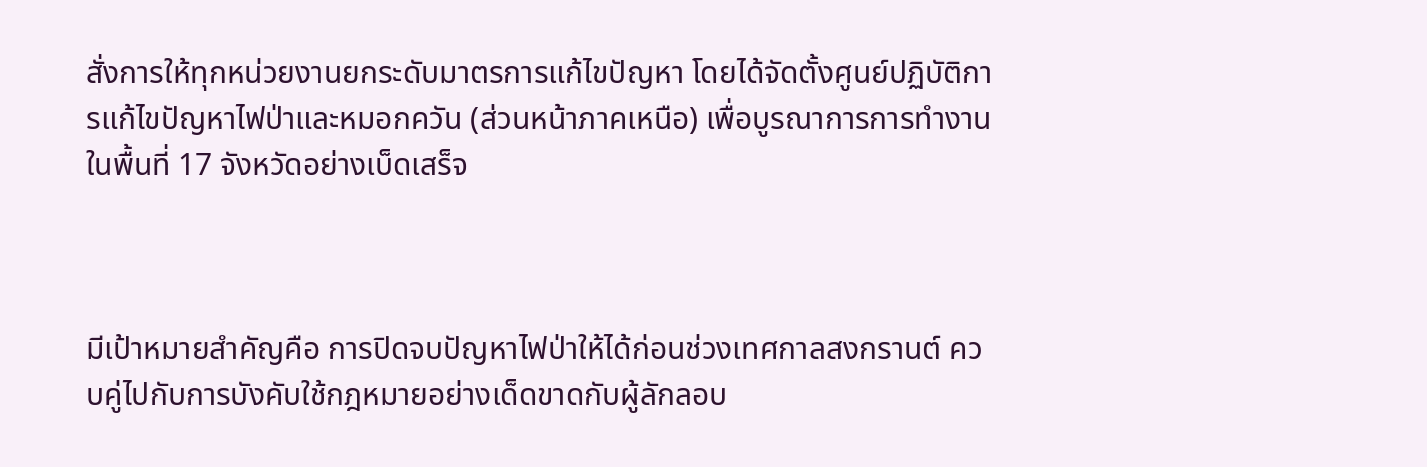สั่งการให้ทุกหน่วยงานยกระดับมาตรการแก้ไขปัญหา โดยได้จัดตั้งศูนย์ปฏิบัติการแก้ไขปัญหาไฟป่าและหมอกควัน (ส่วนหน้าภาคเหนือ) เพื่อบูรณาการการทำงานในพื้นที่ 17 จังหวัดอย่างเบ็ดเสร็จ



มีเป้าหมายสำคัญคือ การปิดจบปัญหาไฟป่าให้ได้ก่อนช่วงเทศกาลสงกรานต์ ควบคู่ไปกับการบังคับใช้กฎหมายอย่างเด็ดขาดกับผู้ลักลอบ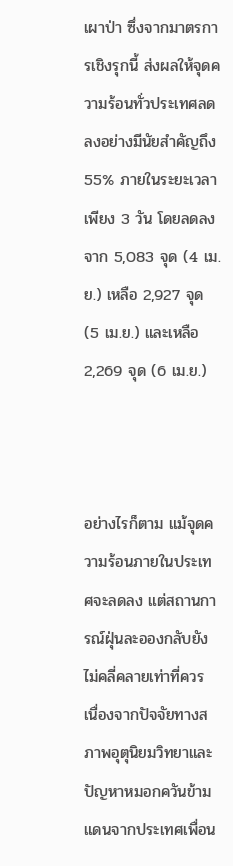เผาป่า ซึ่งจากมาตรการเชิงรุกนี้ ส่งผลให้จุดความร้อนทั่วประเทศลดลงอย่างมีนัยสำคัญถึง 55% ภายในระยะเวลาเพียง 3 วัน โดยลดลงจาก 5,083 จุด (4 เม.ย.) เหลือ 2,927 จุด (5 เม.ย.) และเหลือ 2,269 จุด (6 เม.ย.)



อย่างไรก็ตาม แม้จุดความร้อนภายในประเทศจะลดลง แต่สถานการณ์ฝุ่นละอองกลับยังไม่คลี่คลายเท่าที่ควร เนื่องจากปัจจัยทางสภาพอุตุนิยมวิทยาและปัญหาหมอกควันข้ามแดนจากประเทศเพื่อน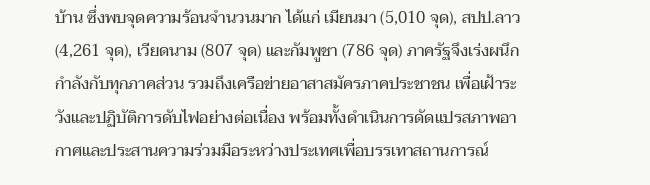บ้าน ซึ่งพบจุดความร้อนจำนวนมาก ได้แก่ เมียนมา (5,010 จุด), สปป.ลาว (4,261 จุด), เวียดนาม (807 จุด) และกัมพูชา (786 จุด) ภาครัฐจึงเร่งผนึกกำลังกับทุกภาคส่วน รวมถึงเครือข่ายอาสาสมัครภาคประชาชน เพื่อเฝ้าระวังและปฏิบัติการดับไฟอย่างต่อเนื่อง พร้อมทั้งดำเนินการดัดแปรสภาพอากาศและประสานความร่วมมือระหว่างประเทศเพื่อบรรเทาสถานการณ์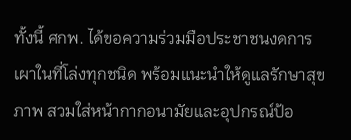ทั้งนี้ ศกพ. ได้ขอความร่วมมือประชาชนงดการเผาในที่โล่งทุกชนิด พร้อมแนะนำให้ดูแลรักษาสุขภาพ สวมใส่หน้ากากอนามัยและอุปกรณ์ป้อ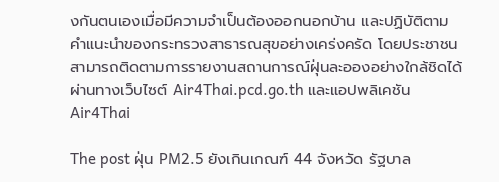งกันตนเองเมื่อมีความจำเป็นต้องออกนอกบ้าน และปฏิบัติตามคำแนะนำของกระทรวงสาธารณสุขอย่างเคร่งครัด โดยประชาชนสามารถติดตามการรายงานสถานการณ์ฝุ่นละอองอย่างใกล้ชิดได้ผ่านทางเว็บไซต์ Air4Thai.pcd.go.th และแอปพลิเคชัน Air4Thai

The post ฝุ่น PM2.5 ยังเกินเกณฑ์ 44 จังหวัด รัฐบาล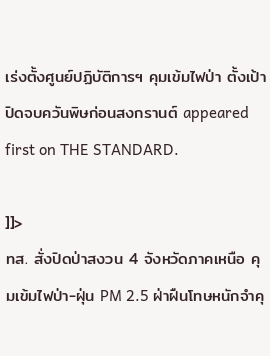เร่งตั้งศูนย์ปฏิบัติการฯ คุมเข้มไฟป่า ตั้งเป้าปิดจบควันพิษก่อนสงกรานต์ appeared first on THE STANDARD.

]]>
ทส. สั่งปิดป่าสงวน 4 จังหวัดภาคเหนือ คุมเข้มไฟป่า-ฝุ่น PM 2.5 ฝ่าฝืนโทษหนักจำคุ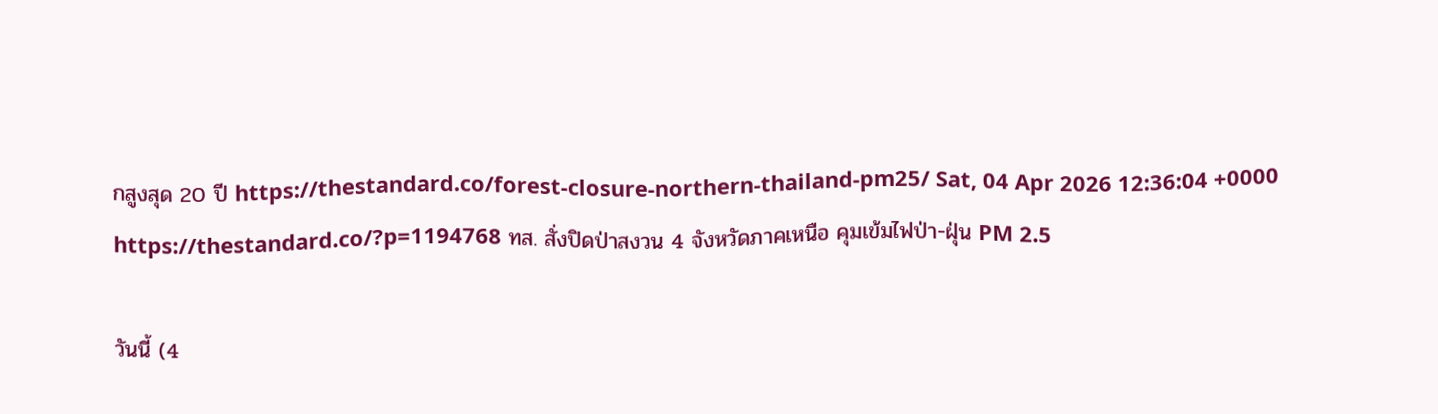กสูงสุด 20 ปี https://thestandard.co/forest-closure-northern-thailand-pm25/ Sat, 04 Apr 2026 12:36:04 +0000 https://thestandard.co/?p=1194768 ทส. สั่งปิดป่าสงวน 4 จังหวัดภาคเหนือ คุมเข้มไฟป่า-ฝุ่น PM 2.5

วันนี้ (4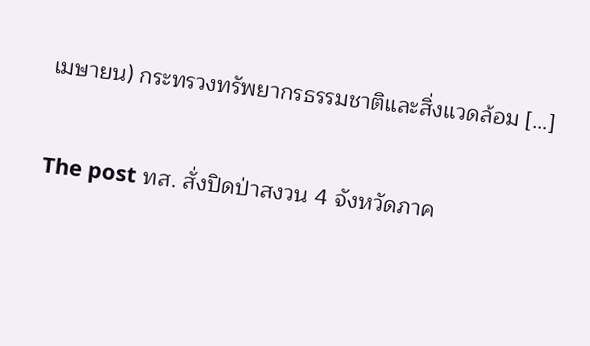เมษายน) กระทรวงทรัพยากรธรรมชาติและสิ่งแวดล้อม […]

The post ทส. สั่งปิดป่าสงวน 4 จังหวัดภาค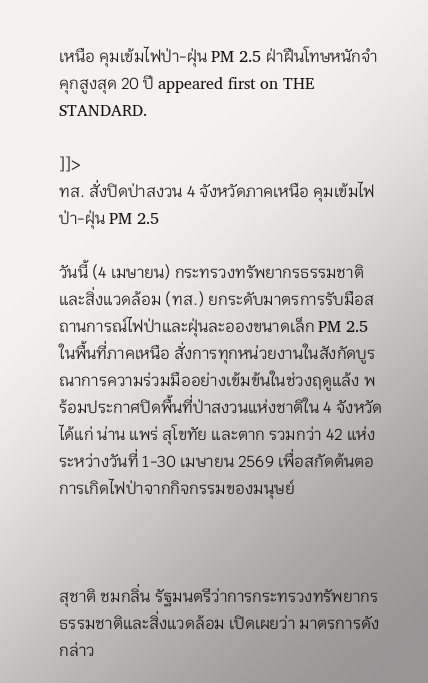เหนือ คุมเข้มไฟป่า-ฝุ่น PM 2.5 ฝ่าฝืนโทษหนักจำคุกสูงสุด 20 ปี appeared first on THE STANDARD.

]]>
ทส. สั่งปิดป่าสงวน 4 จังหวัดภาคเหนือ คุมเข้มไฟป่า-ฝุ่น PM 2.5

วันนี้ (4 เมษายน) กระทรวงทรัพยากรธรรมชาติและสิ่งแวดล้อม (ทส.) ยกระดับมาตรการรับมือสถานการณ์ไฟป่าและฝุ่นละอองขนาดเล็ก PM 2.5 ในพื้นที่ภาคเหนือ สั่งการทุกหน่วยงานในสังกัดบูรณาการความร่วมมืออย่างเข้มข้นในช่วงฤดูแล้ง พร้อมประกาศปิดพื้นที่ป่าสงวนแห่งชาติใน 4 จังหวัด ได้แก่ น่าน แพร่ สุโขทัย และตาก รวมกว่า 42 แห่ง ระหว่างวันที่ 1-30 เมษายน 2569 เพื่อสกัดต้นตอการเกิดไฟป่าจากกิจกรรมของมนุษย์



สุชาติ ชมกลิ่น รัฐมนตรีว่าการกระทรวงทรัพยากรธรรมชาติและสิ่งแวดล้อม เปิดเผยว่า มาตรการดังกล่าว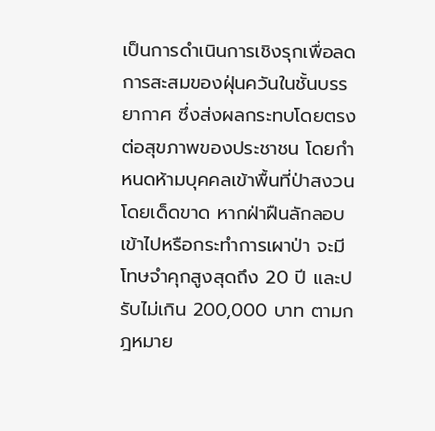เป็นการดำเนินการเชิงรุกเพื่อลดการสะสมของฝุ่นควันในชั้นบรรยากาศ ซึ่งส่งผลกระทบโดยตรงต่อสุขภาพของประชาชน โดยกำหนดห้ามบุคคลเข้าพื้นที่ป่าสงวนโดยเด็ดขาด หากฝ่าฝืนลักลอบเข้าไปหรือกระทำการเผาป่า จะมีโทษจำคุกสูงสุดถึง 20 ปี และปรับไม่เกิน 200,000 บาท ตามกฎหมาย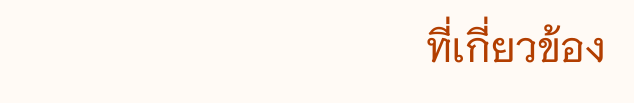ที่เกี่ยวข้อง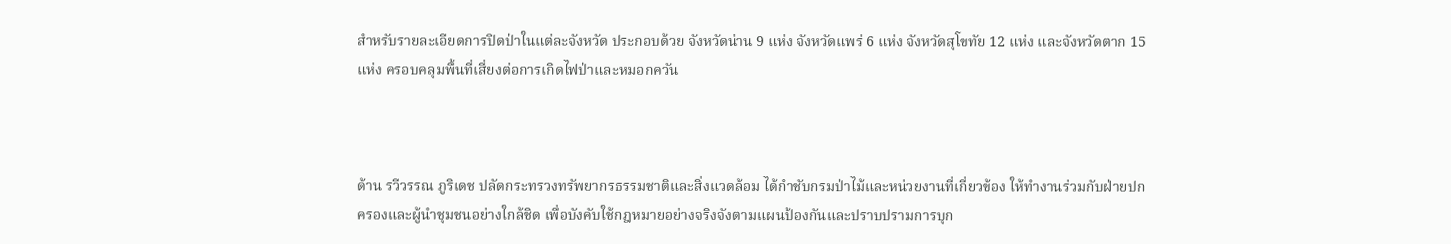สำหรับรายละเอียดการปิดป่าในแต่ละจังหวัด ประกอบด้วย จังหวัดน่าน 9 แห่ง จังหวัดแพร่ 6 แห่ง จังหวัดสุโขทัย 12 แห่ง และจังหวัดตาก 15 แห่ง ครอบคลุมพื้นที่เสี่ยงต่อการเกิดไฟป่าและหมอกควัน



ด้าน รวีวรรณ ภูริเดช ปลัดกระทรวงทรัพยากรธรรมชาติและสิ่งแวดล้อม ได้กำชับกรมป่าไม้และหน่วยงานที่เกี่ยวข้อง ให้ทำงานร่วมกับฝ่ายปกครองและผู้นำชุมชนอย่างใกล้ชิด เพื่อบังคับใช้กฎหมายอย่างจริงจังตามแผนป้องกันและปราบปรามการบุก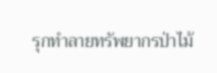รุกทำลายทรัพยากรป่าไม้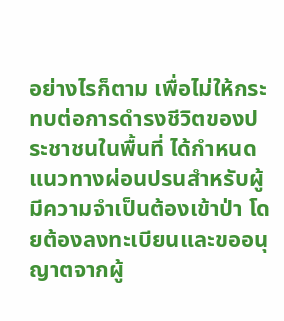อย่างไรก็ตาม เพื่อไม่ให้กระทบต่อการดำรงชีวิตของประชาชนในพื้นที่ ได้กำหนดแนวทางผ่อนปรนสำหรับผู้มีความจำเป็นต้องเข้าป่า โดยต้องลงทะเบียนและขออนุญาตจากผู้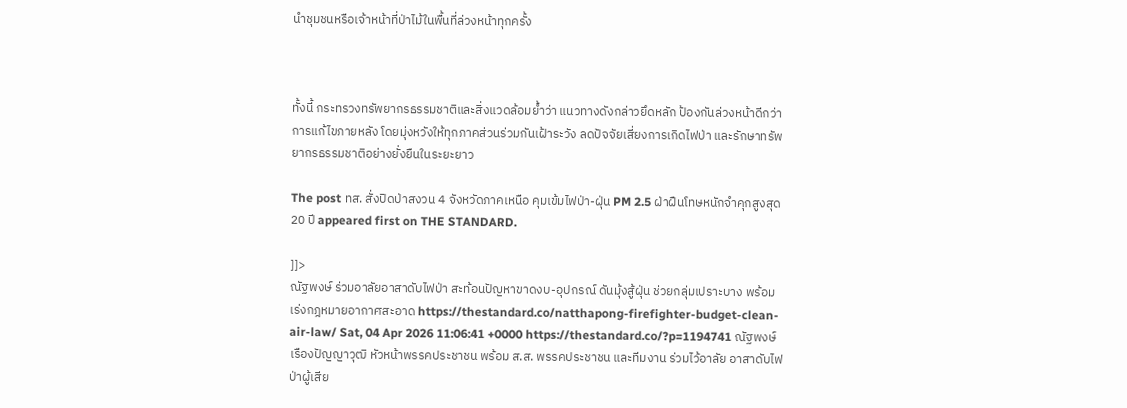นำชุมชนหรือเจ้าหน้าที่ป่าไม้ในพื้นที่ล่วงหน้าทุกครั้ง



ทั้งนี้ กระทรวงทรัพยากรธรรมชาติและสิ่งแวดล้อมย้ำว่า แนวทางดังกล่าวยึดหลัก ป้องกันล่วงหน้าดีกว่าการแก้ไขภายหลัง โดยมุ่งหวังให้ทุกภาคส่วนร่วมกันเฝ้าระวัง ลดปัจจัยเสี่ยงการเกิดไฟป่า และรักษาทรัพยากรธรรมชาติอย่างยั่งยืนในระยะยาว

The post ทส. สั่งปิดป่าสงวน 4 จังหวัดภาคเหนือ คุมเข้มไฟป่า-ฝุ่น PM 2.5 ฝ่าฝืนโทษหนักจำคุกสูงสุด 20 ปี appeared first on THE STANDARD.

]]>
ณัฐพงษ์ ร่วมอาลัยอาสาดับไฟป่า สะท้อนปัญหาขาดงบ-อุปกรณ์ ดันมุ้งสู้ฝุ่น ช่วยกลุ่มเปราะบาง พร้อมเร่งกฎหมายอากาศสะอาด https://thestandard.co/natthapong-firefighter-budget-clean-air-law/ Sat, 04 Apr 2026 11:06:41 +0000 https://thestandard.co/?p=1194741 ณัฐพงษ์ เรืองปัญญาวุฒิ หัวหน้าพรรคประชาชน พร้อม ส.ส. พรรคประชาชน และทีมงาน ร่วมไว้อาลัย อาสาดับไฟป่าผู้เสีย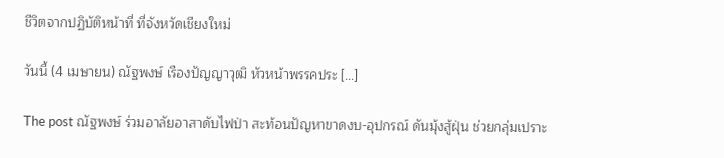ชีวิตจากปฏิบัติหน้าที่ ที่จังหวัดเชียงใหม่

วันนี้ (4 เมษายน) ณัฐพงษ์ เรืองปัญญาวุฒิ หัวหน้าพรรคประ […]

The post ณัฐพงษ์ ร่วมอาลัยอาสาดับไฟป่า สะท้อนปัญหาขาดงบ-อุปกรณ์ ดันมุ้งสู้ฝุ่น ช่วยกลุ่มเปราะ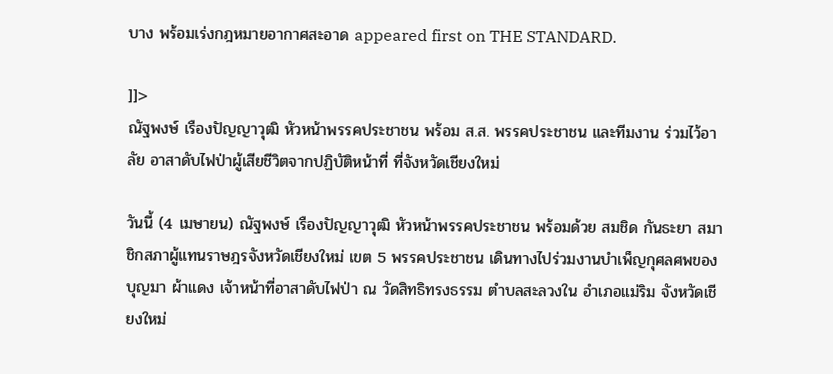บาง พร้อมเร่งกฎหมายอากาศสะอาด appeared first on THE STANDARD.

]]>
ณัฐพงษ์ เรืองปัญญาวุฒิ หัวหน้าพรรคประชาชน พร้อม ส.ส. พรรคประชาชน และทีมงาน ร่วมไว้อาลัย อาสาดับไฟป่าผู้เสียชีวิตจากปฏิบัติหน้าที่ ที่จังหวัดเชียงใหม่

วันนี้ (4 เมษายน) ณัฐพงษ์ เรืองปัญญาวุฒิ หัวหน้าพรรคประชาชน พร้อมด้วย สมชิด กันธะยา สมาชิกสภาผู้แทนราษฎรจังหวัดเชียงใหม่ เขต 5 พรรคประชาชน เดินทางไปร่วมงานบำเพ็ญกุศลศพของ บุญมา ผ้าแดง เจ้าหน้าที่อาสาดับไฟป่า ณ วัดสิทธิทรงธรรม ตำบลสะลวงใน อำเภอแม่ริม จังหวัดเชียงใหม่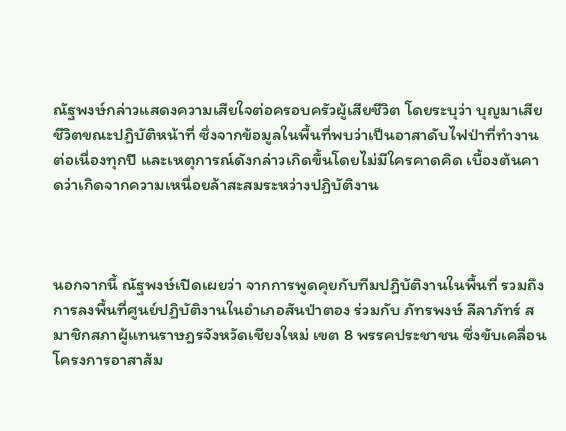ณัฐพงษ์กล่าวแสดงความเสียใจต่อครอบครัวผู้เสียชีวิต โดยระบุว่า บุญมาเสียชีวิตขณะปฏิบัติหน้าที่ ซึ่งจากข้อมูลในพื้นที่พบว่าเป็นอาสาดับไฟป่าที่ทำงานต่อเนื่องทุกปี และเหตุการณ์ดังกล่าวเกิดขึ้นโดยไม่มีใครคาดคิด เบื้องต้นคาดว่าเกิดจากความเหนื่อยล้าสะสมระหว่างปฏิบัติงาน



นอกจากนี้ ณัฐพงษ์เปิดเผยว่า จากการพูดคุยกับทีมปฏิบัติงานในพื้นที่ รวมถึงการลงพื้นที่ศูนย์ปฏิบัติงานในอำเภอสันป่าตอง ร่วมกับ ภัทรพงษ์ ลีลาภัทร์ สมาชิกสภาผู้แทนราษฎรจังหวัดเชียงใหม่ เขต 8 พรรคประชาชน ซึ่งขับเคลื่อนโครงการอาสาส้ม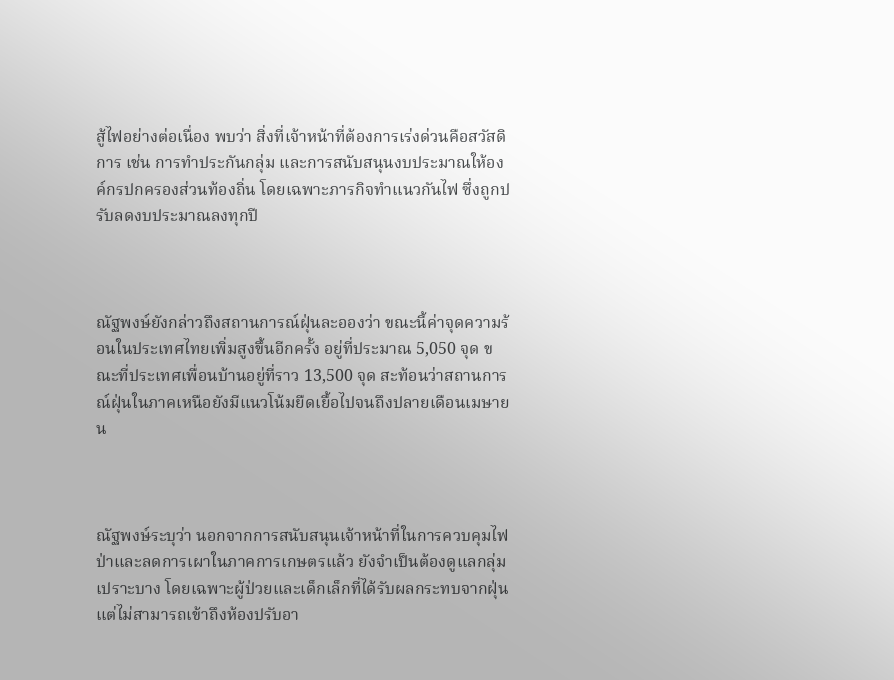สู้ไฟอย่างต่อเนื่อง พบว่า สิ่งที่เจ้าหน้าที่ต้องการเร่งด่วนคือสวัสดิการ เช่น การทำประกันกลุ่ม และการสนับสนุนงบประมาณให้องค์กรปกครองส่วนท้องถิ่น โดยเฉพาะภารกิจทำแนวกันไฟ ซึ่งถูกปรับลดงบประมาณลงทุกปี



ณัฐพงษ์ยังกล่าวถึงสถานการณ์ฝุ่นละอองว่า ขณะนี้ค่าจุดความร้อนในประเทศไทยเพิ่มสูงขึ้นอีกครั้ง อยู่ที่ประมาณ 5,050 จุด ขณะที่ประเทศเพื่อนบ้านอยู่ที่ราว 13,500 จุด สะท้อนว่าสถานการณ์ฝุ่นในภาคเหนือยังมีแนวโน้มยืดเยื้อไปจนถึงปลายเดือนเมษายน



ณัฐพงษ์ระบุว่า นอกจากการสนับสนุนเจ้าหน้าที่ในการควบคุมไฟป่าและลดการเผาในภาคการเกษตรแล้ว ยังจำเป็นต้องดูแลกลุ่มเปราะบาง โดยเฉพาะผู้ป่วยและเด็กเล็กที่ได้รับผลกระทบจากฝุ่น แต่ไม่สามารถเข้าถึงห้องปรับอา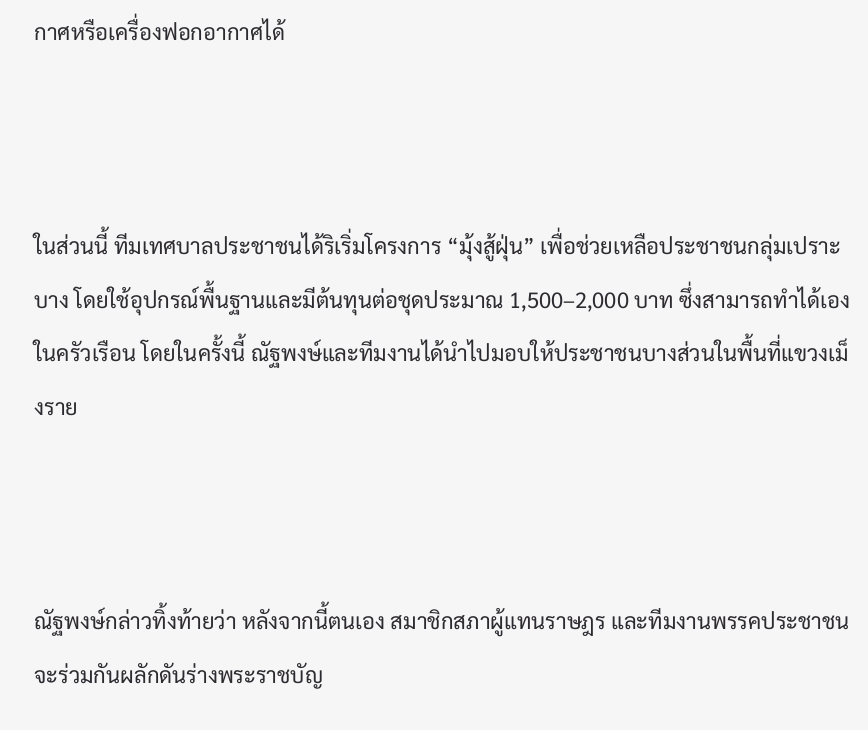กาศหรือเครื่องฟอกอากาศได้



ในส่วนนี้ ทีมเทศบาลประชาชนได้ริเริ่มโครงการ “มุ้งสู้ฝุ่น” เพื่อช่วยเหลือประชาชนกลุ่มเปราะบาง โดยใช้อุปกรณ์พื้นฐานและมีต้นทุนต่อชุดประมาณ 1,500–2,000 บาท ซึ่งสามารถทำได้เองในครัวเรือน โดยในครั้งนี้ ณัฐพงษ์และทีมงานได้นำไปมอบให้ประชาชนบางส่วนในพื้นที่แขวงเม็งราย



ณัฐพงษ์กล่าวทิ้งท้ายว่า หลังจากนี้ตนเอง สมาชิกสภาผู้แทนราษฎร และทีมงานพรรคประชาชน จะร่วมกันผลักดันร่างพระราชบัญ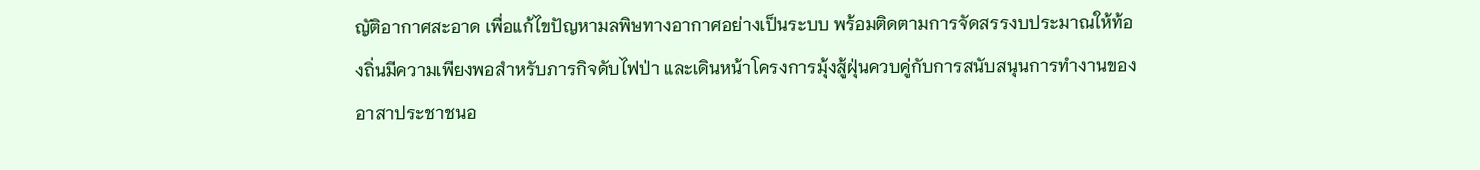ญัติอากาศสะอาด เพื่อแก้ไขปัญหามลพิษทางอากาศอย่างเป็นระบบ พร้อมติดตามการจัดสรรงบประมาณให้ท้องถิ่นมีความเพียงพอสำหรับภารกิจดับไฟป่า และเดินหน้าโครงการมุ้งสู้ฝุ่นควบคู่กับการสนับสนุนการทำงานของอาสาประชาชนอ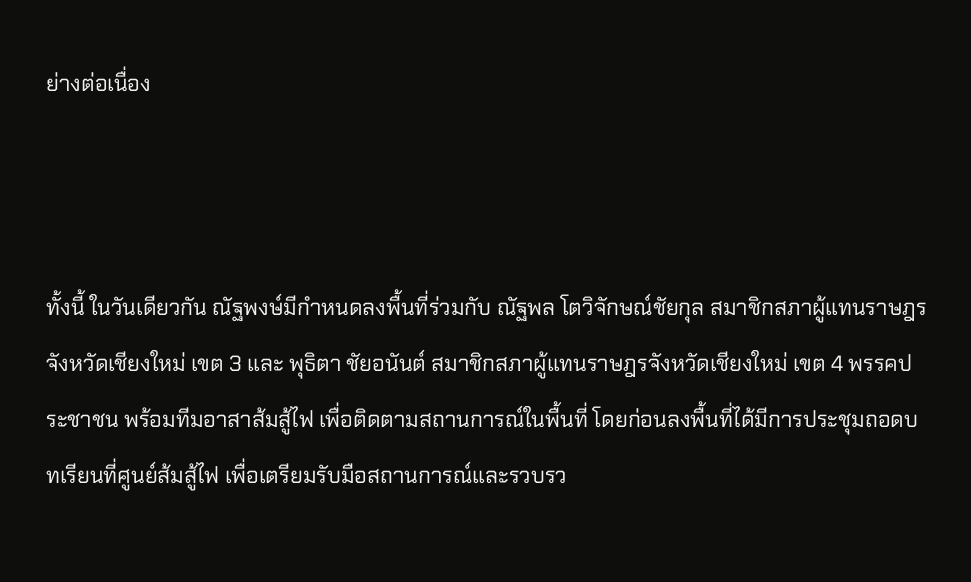ย่างต่อเนื่อง



ทั้งนี้ ในวันเดียวกัน ณัฐพงษ์มีกำหนดลงพื้นที่ร่วมกับ ณัฐพล โตวิจักษณ์ชัยกุล สมาชิกสภาผู้แทนราษฎรจังหวัดเชียงใหม่ เขต 3 และ พุธิตา ชัยอนันต์ สมาชิกสภาผู้แทนราษฎรจังหวัดเชียงใหม่ เขต 4 พรรคประชาชน พร้อมทีมอาสาส้มสู้ไฟ เพื่อติดตามสถานการณ์ในพื้นที่ โดยก่อนลงพื้นที่ได้มีการประชุมถอดบทเรียนที่ศูนย์ส้มสู้ไฟ เพื่อเตรียมรับมือสถานการณ์และรวบรว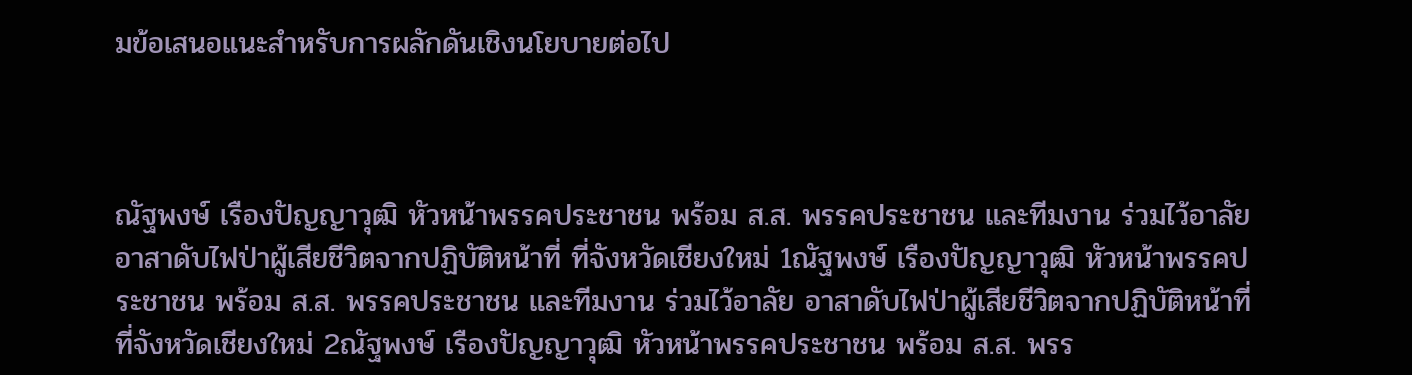มข้อเสนอแนะสำหรับการผลักดันเชิงนโยบายต่อไป



ณัฐพงษ์ เรืองปัญญาวุฒิ หัวหน้าพรรคประชาชน พร้อม ส.ส. พรรคประชาชน และทีมงาน ร่วมไว้อาลัย อาสาดับไฟป่าผู้เสียชีวิตจากปฏิบัติหน้าที่ ที่จังหวัดเชียงใหม่ 1ณัฐพงษ์ เรืองปัญญาวุฒิ หัวหน้าพรรคประชาชน พร้อม ส.ส. พรรคประชาชน และทีมงาน ร่วมไว้อาลัย อาสาดับไฟป่าผู้เสียชีวิตจากปฏิบัติหน้าที่ ที่จังหวัดเชียงใหม่ 2ณัฐพงษ์ เรืองปัญญาวุฒิ หัวหน้าพรรคประชาชน พร้อม ส.ส. พรร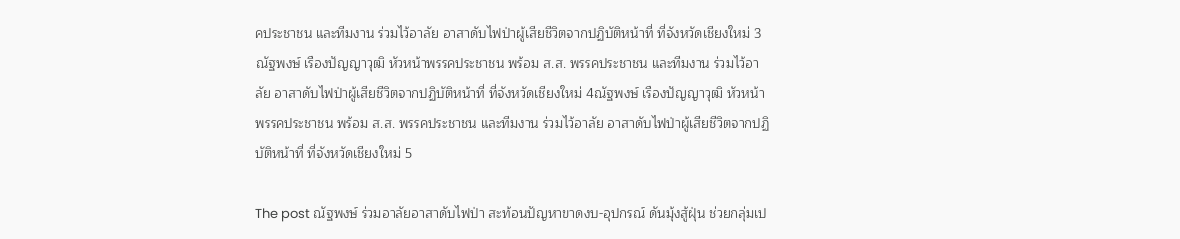คประชาชน และทีมงาน ร่วมไว้อาลัย อาสาดับไฟป่าผู้เสียชีวิตจากปฏิบัติหน้าที่ ที่จังหวัดเชียงใหม่ 3ณัฐพงษ์ เรืองปัญญาวุฒิ หัวหน้าพรรคประชาชน พร้อม ส.ส. พรรคประชาชน และทีมงาน ร่วมไว้อาลัย อาสาดับไฟป่าผู้เสียชีวิตจากปฏิบัติหน้าที่ ที่จังหวัดเชียงใหม่ 4ณัฐพงษ์ เรืองปัญญาวุฒิ หัวหน้าพรรคประชาชน พร้อม ส.ส. พรรคประชาชน และทีมงาน ร่วมไว้อาลัย อาสาดับไฟป่าผู้เสียชีวิตจากปฏิบัติหน้าที่ ที่จังหวัดเชียงใหม่ 5

The post ณัฐพงษ์ ร่วมอาลัยอาสาดับไฟป่า สะท้อนปัญหาขาดงบ-อุปกรณ์ ดันมุ้งสู้ฝุ่น ช่วยกลุ่มเป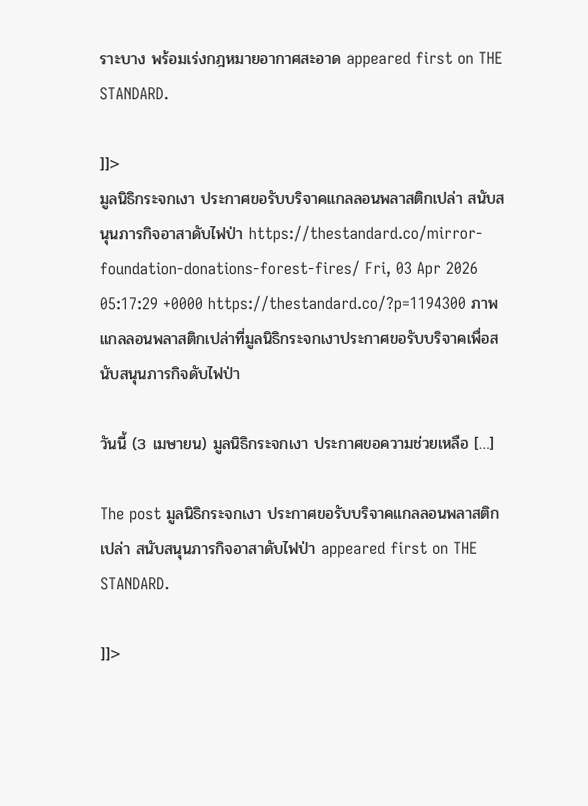ราะบาง พร้อมเร่งกฎหมายอากาศสะอาด appeared first on THE STANDARD.

]]>
มูลนิธิกระจกเงา ประกาศขอรับบริจาคแกลลอนพลาสติกเปล่า สนับสนุนภารกิจอาสาดับไฟป่า https://thestandard.co/mirror-foundation-donations-forest-fires/ Fri, 03 Apr 2026 05:17:29 +0000 https://thestandard.co/?p=1194300 ภาพแกลลอนพลาสติกเปล่าที่มูลนิธิกระจกเงาประกาศขอรับบริจาคเพื่อสนับสนุนภารกิจดับไฟป่า

วันนี้ (3 เมษายน) มูลนิธิกระจกเงา ประกาศขอความช่วยเหลือ […]

The post มูลนิธิกระจกเงา ประกาศขอรับบริจาคแกลลอนพลาสติกเปล่า สนับสนุนภารกิจอาสาดับไฟป่า appeared first on THE STANDARD.

]]>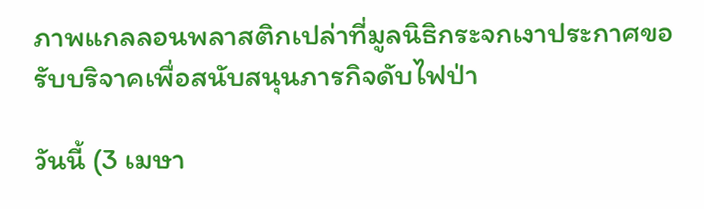ภาพแกลลอนพลาสติกเปล่าที่มูลนิธิกระจกเงาประกาศขอรับบริจาคเพื่อสนับสนุนภารกิจดับไฟป่า

วันนี้ (3 เมษา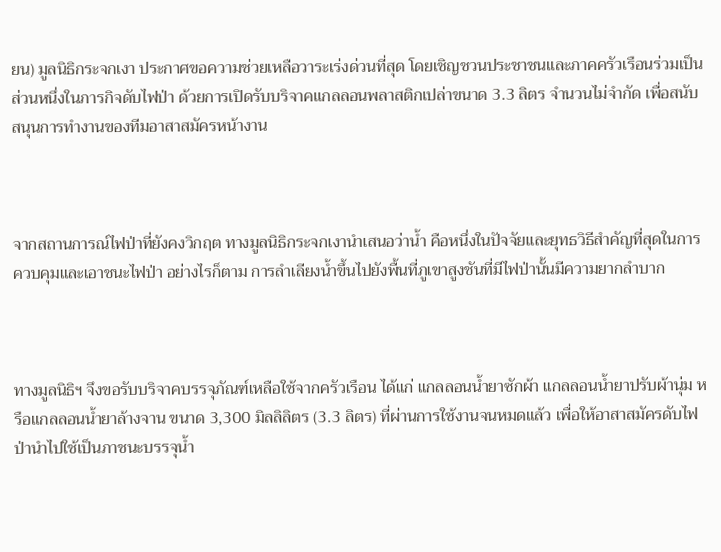ยน) มูลนิธิกระจกเงา ประกาศขอความช่วยเหลือวาระเร่งด่วนที่สุด โดยเชิญชวนประชาชนและภาคครัวเรือนร่วมเป็นส่วนหนึ่งในภารกิจดับไฟป่า ด้วยการเปิดรับบริจาคแกลลอนพลาสติกเปล่าขนาด 3.3 ลิตร จำนวนไม่จำกัด เพื่อสนับสนุนการทำงานของทีมอาสาสมัครหน้างาน



จากสถานการณ์ไฟป่าที่ยังคงวิกฤต ทางมูลนิธิกระจกเงานำเสนอว่าน้ำ คือหนึ่งในปัจจัยและยุทธวิธีสำคัญที่สุดในการควบคุมและเอาชนะไฟป่า อย่างไรก็ตาม การลำเลียงน้ำขึ้นไปยังพื้นที่ภูเขาสูงชันที่มีไฟป่านั้นมีความยากลำบาก



ทางมูลนิธิฯ จึงขอรับบริจาคบรรจุภัณฑ์เหลือใช้จากครัวเรือน ได้แก่ แกลลอนน้ำยาซักผ้า แกลลอนน้ำยาปรับผ้านุ่ม หรือแกลลอนน้ำยาล้างจาน ขนาด 3,300 มิลลิลิตร (3.3 ลิตร) ที่ผ่านการใช้งานจนหมดแล้ว เพื่อให้อาสาสมัครดับไฟป่านำไปใช้เป็นภาชนะบรรจุน้ำ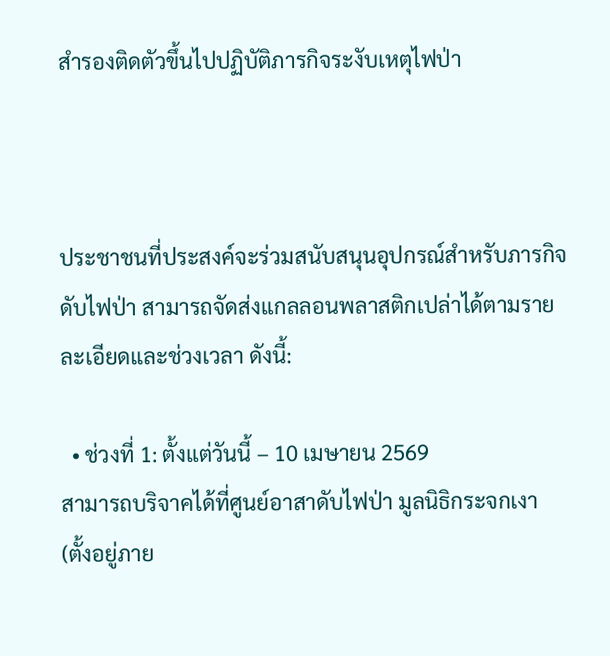สำรองติดตัวขึ้นไปปฏิบัติภารกิจระงับเหตุไฟป่า



ประชาชนที่ประสงค์จะร่วมสนับสนุนอุปกรณ์สำหรับภารกิจดับไฟป่า สามารถจัดส่งแกลลอนพลาสติกเปล่าได้ตามรายละเอียดและช่วงเวลา ดังนี้:

  • ช่วงที่ 1: ตั้งแต่วันนี้ – 10 เมษายน 2569
สามารถบริจาคได้ที่ศูนย์อาสาดับไฟป่า มูลนิธิกระจกเงา
(ตั้งอยู่ภาย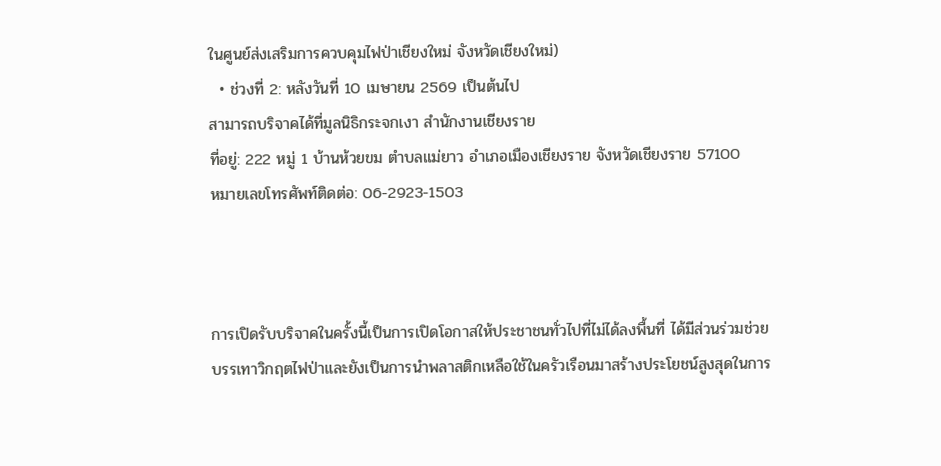ในศูนย์ส่งเสริมการควบคุมไฟป่าเชียงใหม่ จังหวัดเชียงใหม่)
  • ช่วงที่ 2: หลังวันที่ 10 เมษายน 2569 เป็นต้นไป
สามารถบริจาคได้ที่มูลนิธิกระจกเงา สำนักงานเชียงราย
ที่อยู่: 222 หมู่ 1 บ้านห้วยขม ตำบลแม่ยาว อำเภอเมืองเชียงราย จังหวัดเชียงราย 57100
หมายเลขโทรศัพท์ติดต่อ: 06-2923-1503



การเปิดรับบริจาคในครั้งนี้เป็นการเปิดโอกาสให้ประชาชนทั่วไปที่ไม่ได้ลงพื้นที่ ได้มีส่วนร่วมช่วยบรรเทาวิกฤตไฟป่าและยังเป็นการนำพลาสติกเหลือใช้ในครัวเรือนมาสร้างประโยชน์สูงสุดในการ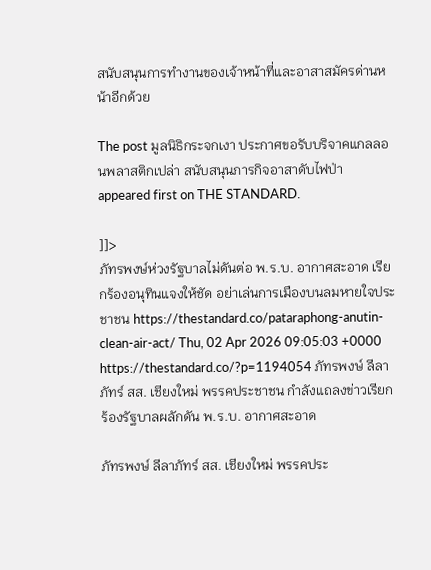สนับสนุนการทำงานของเจ้าหน้าที่และอาสาสมัครด่านหน้าอีกด้วย

The post มูลนิธิกระจกเงา ประกาศขอรับบริจาคแกลลอนพลาสติกเปล่า สนับสนุนภารกิจอาสาดับไฟป่า appeared first on THE STANDARD.

]]>
ภัทรพงษ์ห่วงรัฐบาลไม่ดันต่อ พ.ร.บ. อากาศสะอาด เรียกร้องอนุทินแจงให้ชัด อย่าเล่นการเมืองบนลมหายใจประชาชน https://thestandard.co/pataraphong-anutin-clean-air-act/ Thu, 02 Apr 2026 09:05:03 +0000 https://thestandard.co/?p=1194054 ภัทรพงษ์ ลีลาภัทร์ สส. เชียงใหม่ พรรคประชาชน กำลังแถลงข่าวเรียกร้องรัฐบาลผลักดัน พ.ร.บ. อากาศสะอาด

ภัทรพงษ์ ลีลาภัทร์ สส. เชียงใหม่ พรรคประ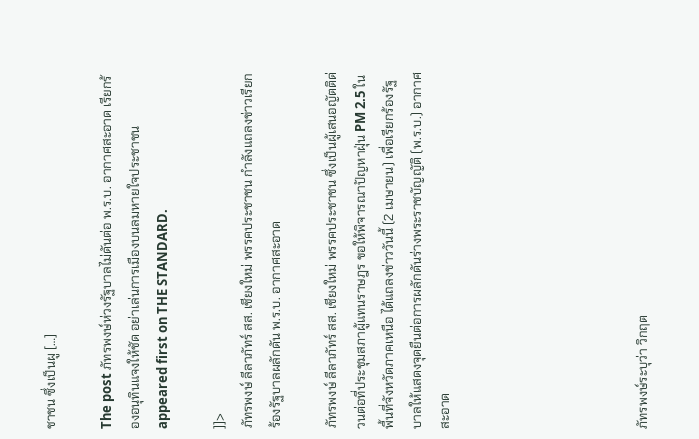ชาชน ซึ่งเป็นผู […]

The post ภัทรพงษ์ห่วงรัฐบาลไม่ดันต่อ พ.ร.บ. อากาศสะอาด เรียกร้องอนุทินแจงให้ชัด อย่าเล่นการเมืองบนลมหายใจประชาชน appeared first on THE STANDARD.

]]>
ภัทรพงษ์ ลีลาภัทร์ สส. เชียงใหม่ พรรคประชาชน กำลังแถลงข่าวเรียกร้องรัฐบาลผลักดัน พ.ร.บ. อากาศสะอาด

ภัทรพงษ์ ลีลาภัทร์ สส. เชียงใหม่ พรรคประชาชน ซึ่งเป็นผู้เสนอญัตติด่วนต่อที่ประชุมสภาผู้แทนราษฎร ขอให้พิจารณาปัญหาฝุ่น PM 2.5 ในพื้นที่จังหวัดภาคเหนือ ได้แถลงข่าววันนี้ (2 เมษายน) เพื่อเรียกร้องรัฐบาลให้แสดงจุดยืนต่อการผลักดันร่างพระราชบัญญัติ (พ.ร.บ.) อากาศสะอาด






ภัทรพงษ์ระบุว่า วิกฤต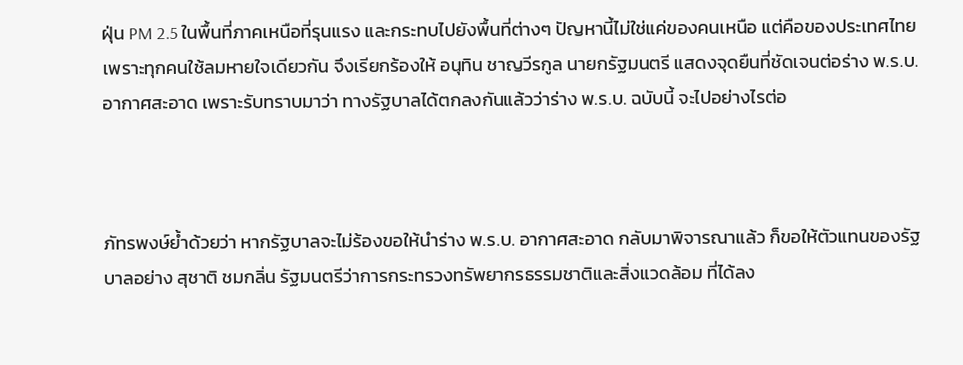ฝุ่น PM 2.5 ในพื้นที่ภาคเหนือที่รุนแรง และกระทบไปยังพื้นที่ต่างๆ ปัญหานี้ไม่ใช่แค่ของคนเหนือ แต่คือของประเทศไทย เพราะทุกคนใช้ลมหายใจเดียวกัน จึงเรียกร้องให้ อนุทิน ชาญวีรกูล นายกรัฐมนตรี แสดงจุดยืนที่ชัดเจนต่อร่าง พ.ร.บ. อากาศสะอาด เพราะรับทราบมาว่า ทางรัฐบาลได้ตกลงกันแล้วว่าร่าง พ.ร.บ. ฉบับนี้ จะไปอย่างไรต่อ



ภัทรพงษ์ย้ำด้วยว่า หากรัฐบาลจะไม่ร้องขอให้นำร่าง พ.ร.บ. อากาศสะอาด กลับมาพิจารณาแล้ว ก็ขอให้ตัวแทนของรัฐบาลอย่าง สุชาติ ชมกลิ่น รัฐมนตรีว่าการกระทรวงทรัพยากรธรรมชาติและสิ่งแวดล้อม ที่ได้ลง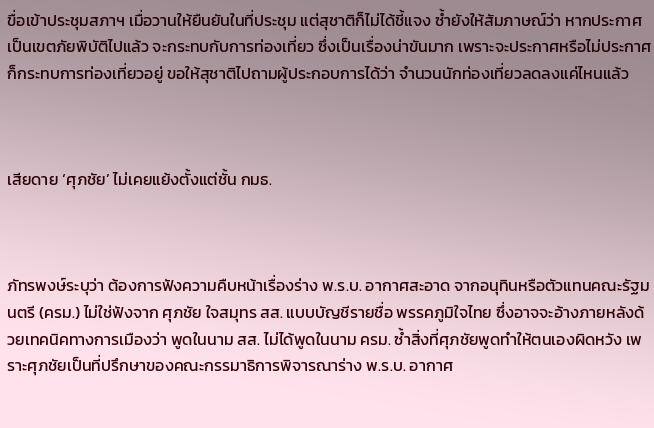ขื่อเข้าประชุมสภาฯ เมื่อวานให้ยืนยันในที่ประชุม แต่สุชาติก็ไม่ได้ชี้แจง ซ้ำยังให้สัมภาษณ์ว่า หากประกาศเป็นเขตภัยพิบัติไปแล้ว จะกระทบกับการท่องเที่ยว ซึ่งเป็นเรื่องน่าขันมาก เพราะจะประกาศหรือไม่ประกาศ ก็กระทบการท่องเที่ยวอยู่ ขอให้สุชาติไปถามผู้ประกอบการได้ว่า จำนวนนักท่องเที่ยวลดลงแค่ไหนแล้ว



เสียดาย ‘ศุภชัย’ ไม่เคยแย้งตั้งแต่ชั้น กมธ.



ภัทรพงษ์ระบุว่า ต้องการฟังความคืบหน้าเรื่องร่าง พ.ร.บ. อากาศสะอาด จากอนุทินหรือตัวแทนคณะรัฐมนตรี (ครม.) ไม่ใช่ฟังจาก ศุภชัย ใจสมุทร สส. แบบบัญชีรายชื่อ พรรคภูมิใจไทย ซึ่งอาจจะอ้างภายหลังด้วยเทคนิคทางการเมืองว่า พูดในนาม สส. ไม่ได้พูดในนาม ครม. ซ้ำสิ่งที่ศุภชัยพูดทำให้ตนเองผิดหวัง เพราะศุภชัยเป็นที่ปรึกษาของคณะกรรมาธิการพิจารณาร่าง พ.ร.บ. อากาศ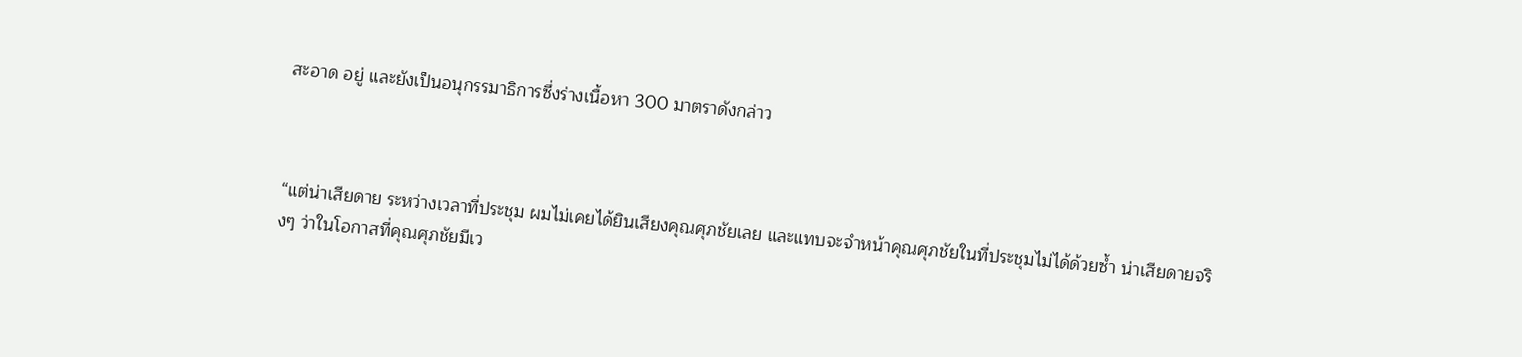สะอาด อยู่ และยังเป็นอนุกรรมาธิการซึ่งร่างเนื้อหา 300 มาตราดังกล่าว



“แต่น่าเสียดาย ระหว่างเวลาที่ประชุม ผมไม่เคยได้ยินเสียงคุณศุภชัยเลย และแทบจะจำหน้าคุณศุภชัยในที่ประชุมไม่ได้ด้วยซ้ำ น่าเสียดายจริงๆ ว่าในโอกาสที่คุณศุภชัยมีเว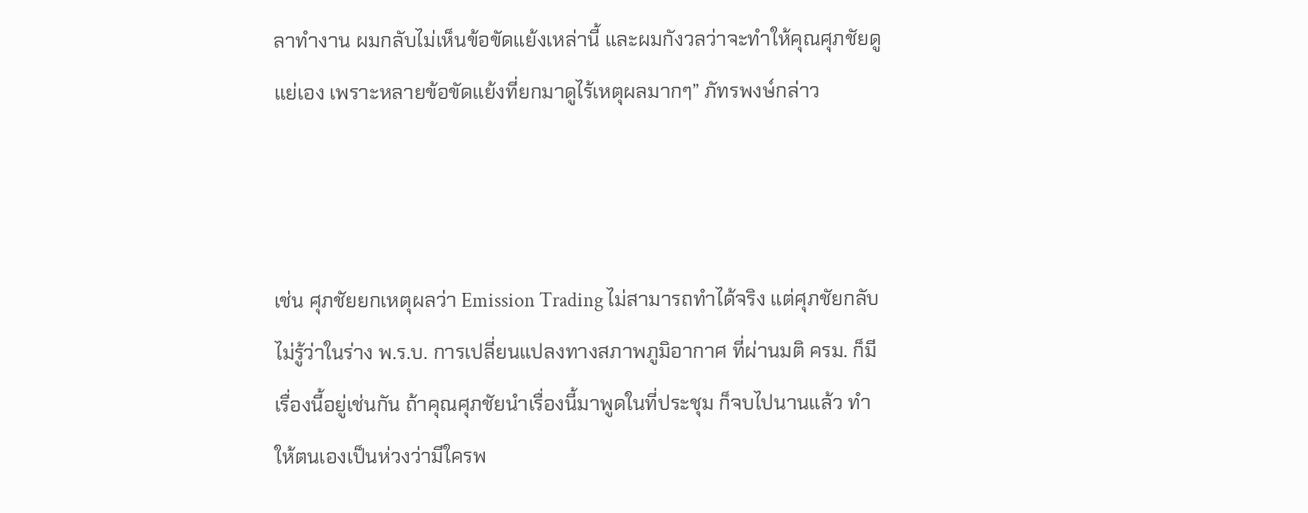ลาทำงาน ผมกลับไม่เห็นข้อขัดแย้งเหล่านี้ และผมกังวลว่าจะทำให้คุณศุภชัยดูแย่เอง เพราะหลายข้อขัดแย้งที่ยกมาดูไร้เหตุผลมากๆ” ภัทรพงษ์กล่าว



เช่น ศุภชัยยกเหตุผลว่า Emission Trading ไม่สามารถทำได้จริง แต่ศุภชัยกลับไม่รู้ว่าในร่าง พ.ร.บ. การเปลี่ยนแปลงทางสภาพภูมิอากาศ ที่ผ่านมติ ครม. ก็มีเรื่องนี้อยู่เช่นกัน ถ้าคุณศุภชัยนำเรื่องนี้มาพูดในที่ประชุม ก็จบไปนานแล้ว ทำให้ตนเองเป็นห่วงว่ามีใครพ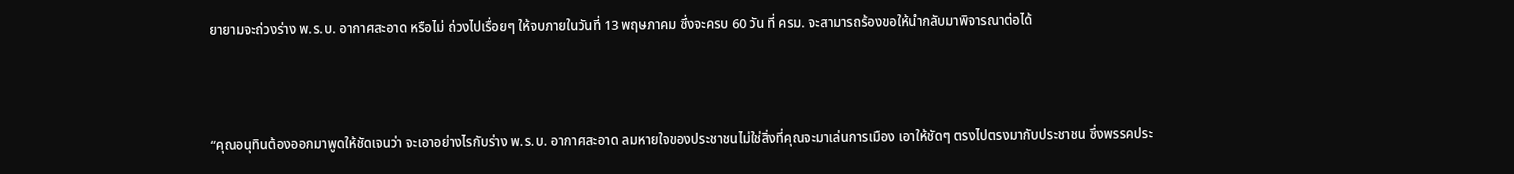ยายามจะถ่วงร่าง พ.ร.บ. อากาศสะอาด หรือไม่ ถ่วงไปเรื่อยๆ ให้จบภายในวันที่ 13 พฤษภาคม ซึ่งจะครบ 60 วัน ที่ ครม. จะสามารถร้องขอให้นำกลับมาพิจารณาต่อได้



“คุณอนุทินต้องออกมาพูดให้ชัดเจนว่า จะเอาอย่างไรกับร่าง พ.ร.บ. อากาศสะอาด ลมหายใจของประชาชนไม่ใช่สิ่งที่คุณจะมาเล่นการเมือง เอาให้ชัดๆ ตรงไปตรงมากับประชาชน ซึ่งพรรคประ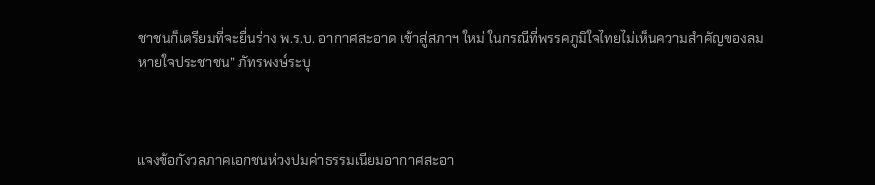ชาชนก็เตรียมที่จะยื่นร่าง พ.ร.บ. อากาศสะอาด เข้าสู่สภาฯ ใหม่ ในกรณีที่พรรคภูมิใจไทยไม่เห็นความสำคัญของลมหายใจประชาชน” ภัทรพงษ์ระบุ



แจงข้อกังวลภาคเอกชนห่วงปมค่าธรรมเนียมอากาศสะอา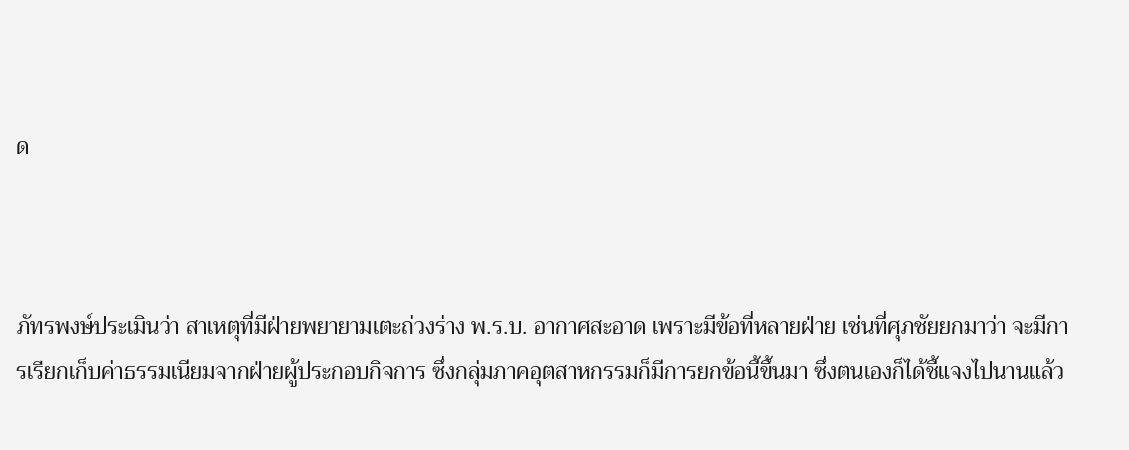ด



ภัทรพงษ์ประเมินว่า สาเหตุที่มีฝ่ายพยายามเตะถ่วงร่าง พ.ร.บ. อากาศสะอาด เพราะมีข้อที่หลายฝ่าย เช่นที่ศุภชัยยกมาว่า จะมีการเรียกเก็บค่าธรรมเนียมจากฝ่ายผู้ประกอบกิจการ ซึ่งกลุ่มภาคอุตสาหกรรมก็มีการยกข้อนี้ขึ้นมา ซึ่งตนเองก็ได้ชี้แจงไปนานแล้ว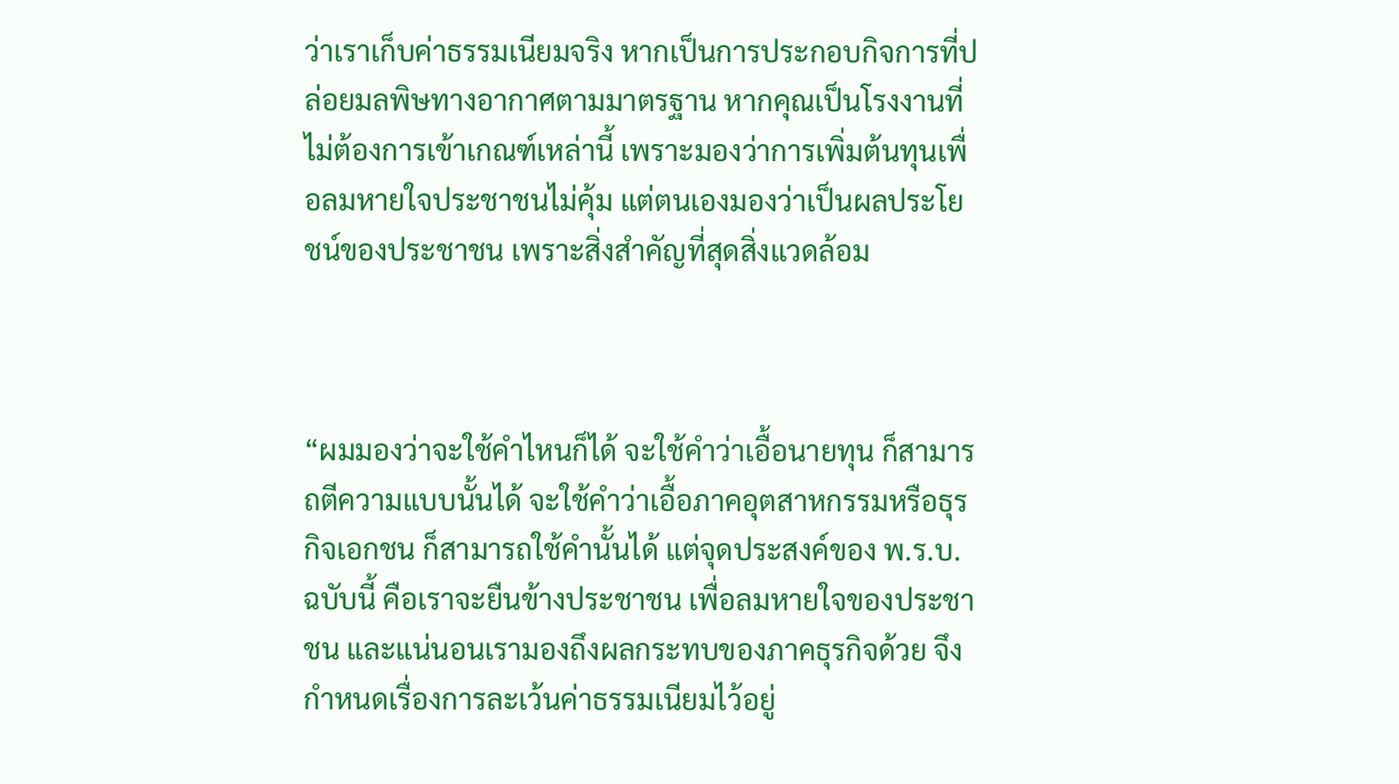ว่าเราเก็บค่าธรรมเนียมจริง หากเป็นการประกอบกิจการที่ปล่อยมลพิษทางอากาศตามมาตรฐาน หากคุณเป็นโรงงานที่ไม่ต้องการเข้าเกณฑ์เหล่านี้ เพราะมองว่าการเพิ่มต้นทุนเพื่อลมหายใจประชาชนไม่คุ้ม แต่ตนเองมองว่าเป็นผลประโยชน์ของประชาชน เพราะสิ่งสำคัญที่สุดสิ่งแวดล้อม



“ผมมองว่าจะใช้คำไหนก็ได้ จะใช้คำว่าเอื้อนายทุน ก็สามารถตีความแบบนั้นได้ จะใช้คำว่าเอื้อภาคอุตสาหกรรมหรือธุรกิจเอกชน ก็สามารถใช้คำนั้นได้ แต่จุดประสงค์ของ พ.ร.บ. ฉบับนี้ คือเราจะยืนข้างประชาชน เพื่อลมหายใจของประชาชน และแน่นอนเรามองถึงผลกระทบของภาคธุรกิจด้วย จึงกำหนดเรื่องการละเว้นค่าธรรมเนียมไว้อยู่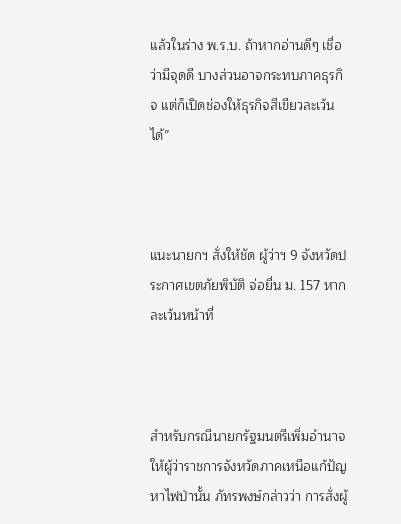แล้วในร่าง พ.ร.บ. ถ้าหากอ่านดีๆ เชื่อว่ามีจุดดี บางส่วนอาจกระทบภาคธุรกิจ แต่ก็เปิดช่องให้ธุรกิจสีเขียวละเว้นได้”



แนะนายกฯ สั่งให้ชัด ผู้ว่าฯ 9 จังหวัดประกาศเขตภัยพิบัติ จ่อยื่น ม. 157 หากละเว้นหน้าที่



สำหรับกรณีนายกรัฐมนตรีเพิ่มอำนาจให้ผู้ว่าราชการจังหวัดภาคเหนือแก้ปัญหาไฟป่านั้น ภัทรพงษ์กล่าวว่า การสั่งผู้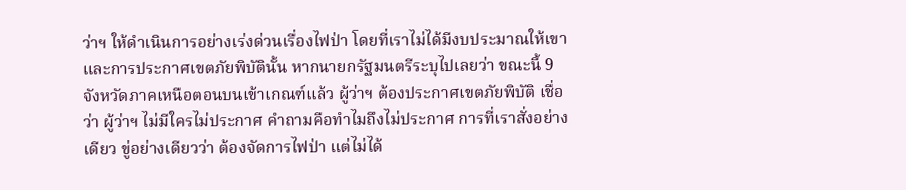ว่าฯ ให้ดำเนินการอย่างเร่งด่วนเรื่องไฟป่า โดยที่เราไม่ได้มีงบประมาณให้เขา และการประกาศเขตภัยพิบัตินั้น หากนายกรัฐมนตรีระบุไปเลยว่า ขณะนี้ 9 จังหวัดภาคเหนือตอนบนเข้าเกณฑ์แล้ว ผู้ว่าฯ ต้องประกาศเขตภัยพิบัติ เชื่อว่า ผู้ว่าฯ ไม่มีใครไม่ประกาศ คำถามคือทำไมถึงไม่ประกาศ การที่เราสั่งอย่างเดียว ขู่อย่างเดียวว่า ต้องจัดการไฟป่า แต่ไม่ได้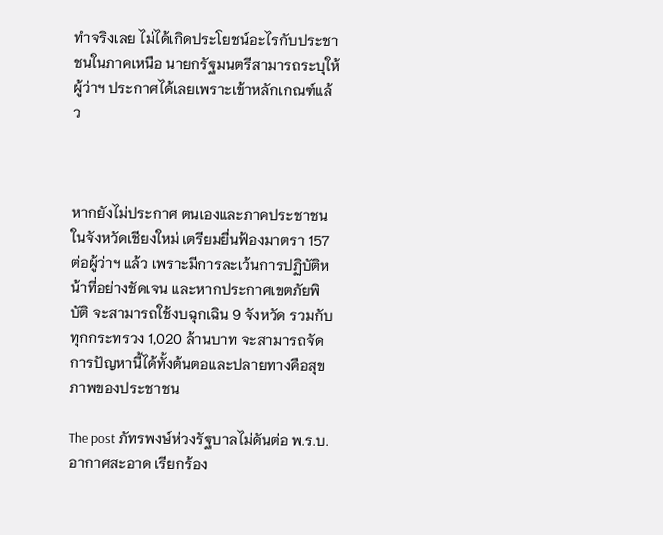ทำจริงเลย ไม่ได้เกิดประโยชน์อะไรกับประชาชนในภาคเหนือ นายกรัฐมนตรีสามารถระบุให้ผู้ว่าฯ ประกาศได้เลยเพราะเข้าหลักเกณฑ์แล้ว



หากยังไม่ประกาศ ตนเองและภาคประชาชนในจังหวัดเชียงใหม่ เตรียมยื่นฟ้องมาตรา 157 ต่อผู้ว่าฯ แล้ว เพราะมีการละเว้นการปฏิบัติหน้าที่อย่างชัดเจน และหากประกาศเขตภัยพิบัติ จะสามารถใช้งบฉุกเฉิน 9 จังหวัด รวมกับทุกกระทรวง 1,020 ล้านบาท จะสามารถจัดการปัญหานี้ได้ทั้งต้นตอและปลายทางคือสุขภาพของประชาชน

The post ภัทรพงษ์ห่วงรัฐบาลไม่ดันต่อ พ.ร.บ. อากาศสะอาด เรียกร้อง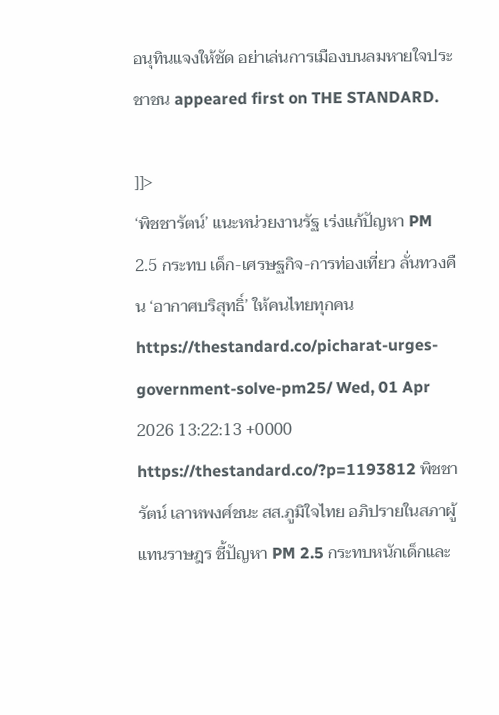อนุทินแจงให้ชัด อย่าเล่นการเมืองบนลมหายใจประชาชน appeared first on THE STANDARD.

]]>
‘พิชชารัตน์’ แนะหน่วยงานรัฐ เร่งแก้ปัญหา PM 2.5 กระทบ เด็ก-เศรษฐกิจ-การท่องเที่ยว ลั่นทวงคืน ‘อากาศบริสุทธิ์’ ให้คนไทยทุกคน https://thestandard.co/picharat-urges-government-solve-pm25/ Wed, 01 Apr 2026 13:22:13 +0000 https://thestandard.co/?p=1193812 พิชชารัตน์ เลาหพงศ์ชนะ สส.ภูมิใจไทย อภิปรายในสภาผู้แทนราษฎร ชี้ปัญหา PM 2.5 กระทบหนักเด็กและ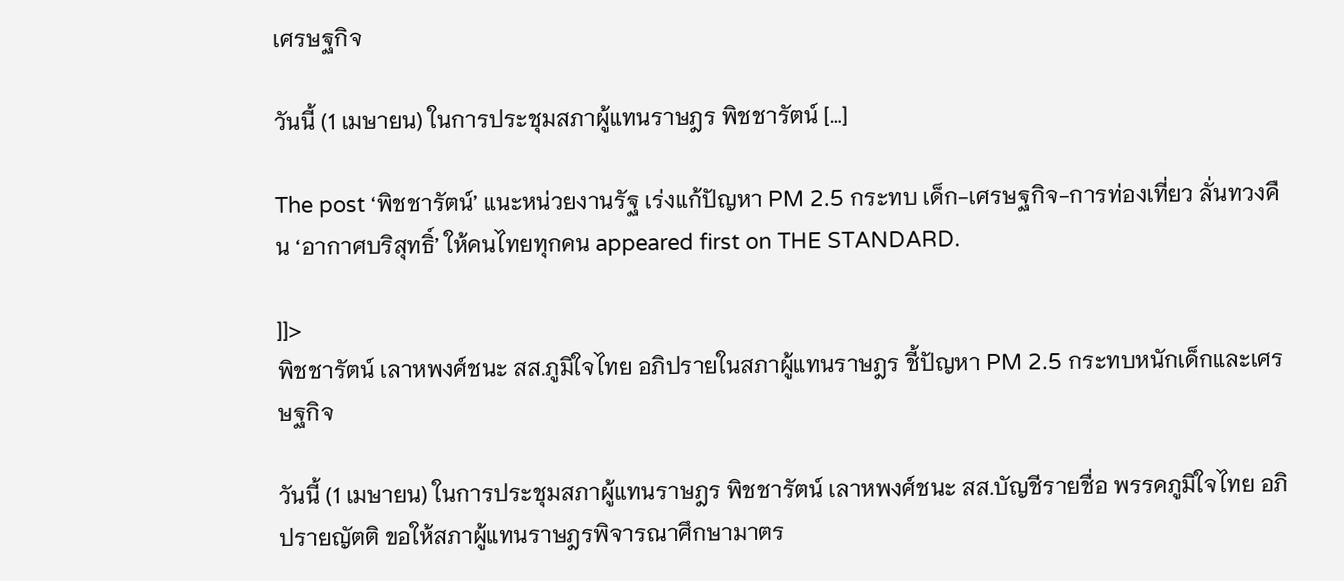เศรษฐกิจ

วันนี้ (1 เมษายน) ในการประชุมสภาผู้แทนราษฎร พิชชารัตน์ […]

The post ‘พิชชารัตน์’ แนะหน่วยงานรัฐ เร่งแก้ปัญหา PM 2.5 กระทบ เด็ก-เศรษฐกิจ-การท่องเที่ยว ลั่นทวงคืน ‘อากาศบริสุทธิ์’ ให้คนไทยทุกคน appeared first on THE STANDARD.

]]>
พิชชารัตน์ เลาหพงศ์ชนะ สส.ภูมิใจไทย อภิปรายในสภาผู้แทนราษฎร ชี้ปัญหา PM 2.5 กระทบหนักเด็กและเศรษฐกิจ

วันนี้ (1 เมษายน) ในการประชุมสภาผู้แทนราษฎร พิชชารัตน์ เลาหพงศ์ชนะ สส.บัญชีรายชื่อ พรรคภูมิใจไทย อภิปรายญัตติ ขอให้สภาผู้แทนราษฎรพิจารณาศึกษามาตร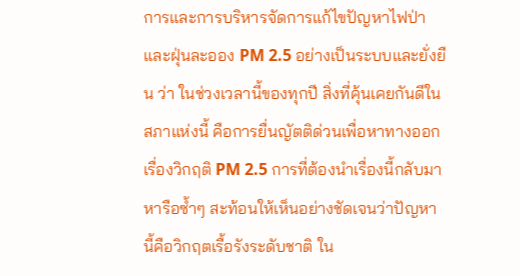การและการบริหารจัดการแก้ไขปัญหาไฟป่า และฝุ่นละออง PM 2.5 อย่างเป็นระบบและยั่งยืน ว่า ในช่วงเวลานี้ของทุกปี สิ่งที่คุ้นเคยกันดีในสภาแห่งนี้ คือการยื่นญัตติด่วนเพื่อหาทางออกเรื่องวิกฤติ PM 2.5 การที่ต้องนำเรื่องนี้กลับมาหารือซ้ำๆ สะท้อนให้เห็นอย่างชัดเจนว่าปัญหานี้คือวิกฤตเรื้อรังระดับชาติ ใน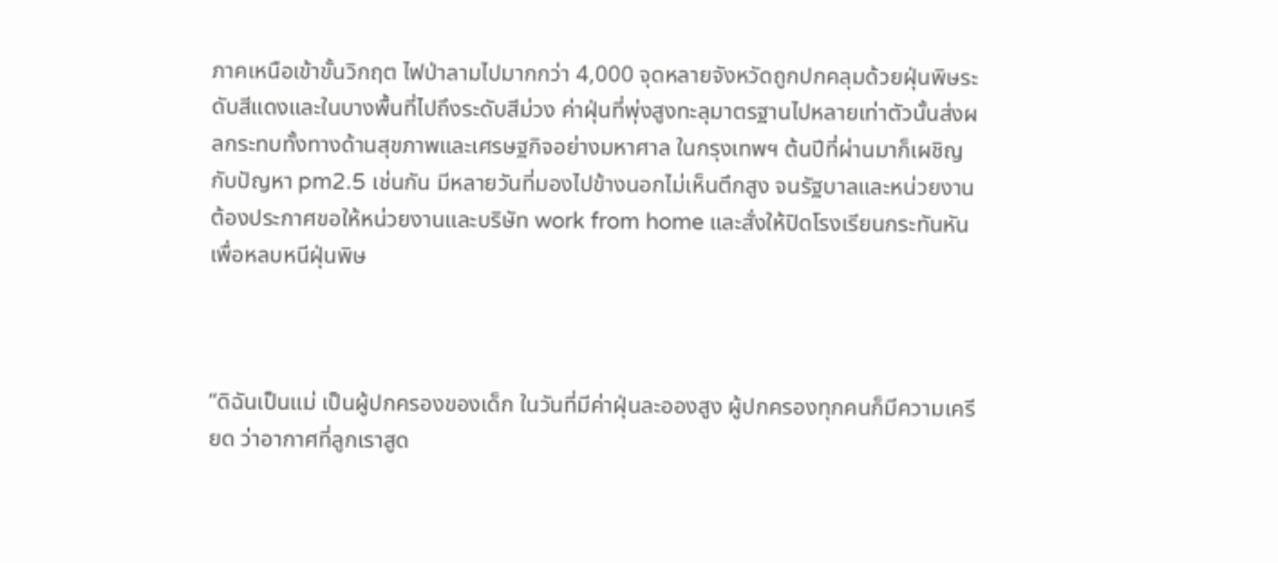ภาคเหนือเข้าขั้นวิกฤต ไฟป่าลามไปมากกว่า 4,000 จุดหลายจังหวัดถูกปกคลุมด้วยฝุ่นพิษระดับสีแดงและในบางพื้นที่ไปถึงระดับสีม่วง ค่าฝุ่นที่พุ่งสูงทะลุมาตรฐานไปหลายเท่าตัวนั้นส่งผลกระทบทั้งทางด้านสุขภาพและเศรษฐกิจอย่างมหาศาล ในกรุงเทพฯ ต้นปีที่ผ่านมาก็เผชิญกับปัญหา pm2.5 เช่นกัน มีหลายวันที่มองไปข้างนอกไม่เห็นตึกสูง จนรัฐบาลและหน่วยงานต้องประกาศขอให้หน่วยงานและบริษัท work from home และสั่งให้ปิดโรงเรียนกระทันหัน เพื่อหลบหนีฝุ่นพิษ



“ดิฉันเป็นแม่ เป็นผู้ปกครองของเด็ก ในวันที่มีค่าฝุ่นละอองสูง ผู้ปกครองทุกคนก็มีความเครียด ว่าอากาศที่ลูกเราสูด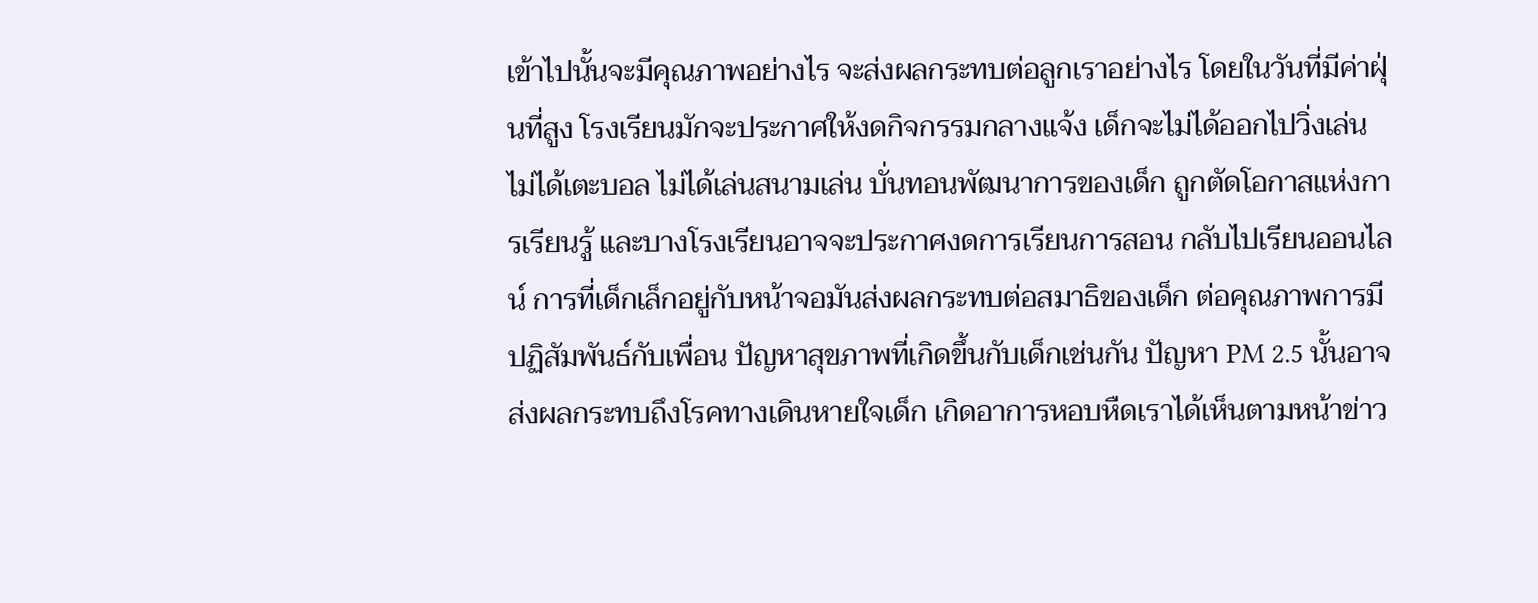เข้าไปนั้นจะมีคุณภาพอย่างไร จะส่งผลกระทบต่อลูกเราอย่างไร โดยในวันที่มีค่าฝุ่นที่สูง โรงเรียนมักจะประกาศให้งดกิจกรรมกลางแจ้ง เด็กจะไม่ได้ออกไปวิ่งเล่น ไม่ได้เตะบอล ไม่ได้เล่นสนามเล่น บั่นทอนพัฒนาการของเด็ก ถูกตัดโอกาสแห่งการเรียนรู้ และบางโรงเรียนอาจจะประกาศงดการเรียนการสอน กลับไปเรียนออนไลน์ การที่เด็กเล็กอยู่กับหน้าจอมันส่งผลกระทบต่อสมาธิของเด็ก ต่อคุณภาพการมีปฏิสัมพันธ์กับเพื่อน ปัญหาสุขภาพที่เกิดขึ้นกับเด็กเช่นกัน ปัญหา PM 2.5 นั้นอาจส่งผลกระทบถึงโรคทางเดินหายใจเด็ก เกิดอาการหอบหืดเราได้เห็นตามหน้าข่าว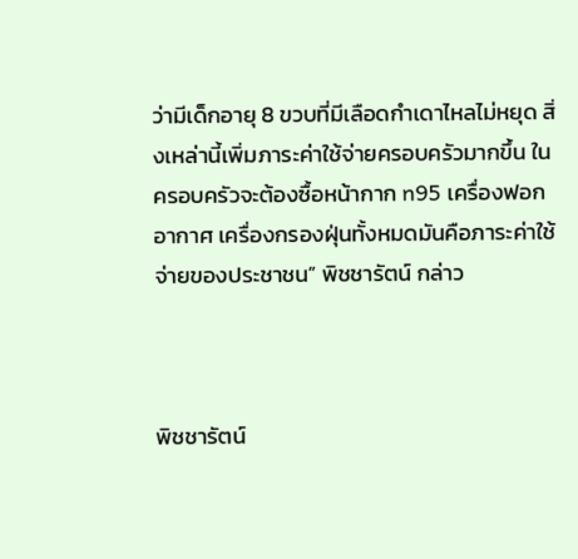ว่ามีเด็กอายุ 8 ขวบที่มีเลือดกำเดาไหลไม่หยุด สิ่งเหล่านี้เพิ่มภาระค่าใช้จ่ายครอบครัวมากขึ้น ในครอบครัวจะต้องซื้อหน้ากาก n95 เครื่องฟอกอากาศ เครื่องกรองฝุ่นทั้งหมดมันคือภาระค่าใช้จ่ายของประชาชน” พิชชารัตน์ กล่าว



พิชชารัตน์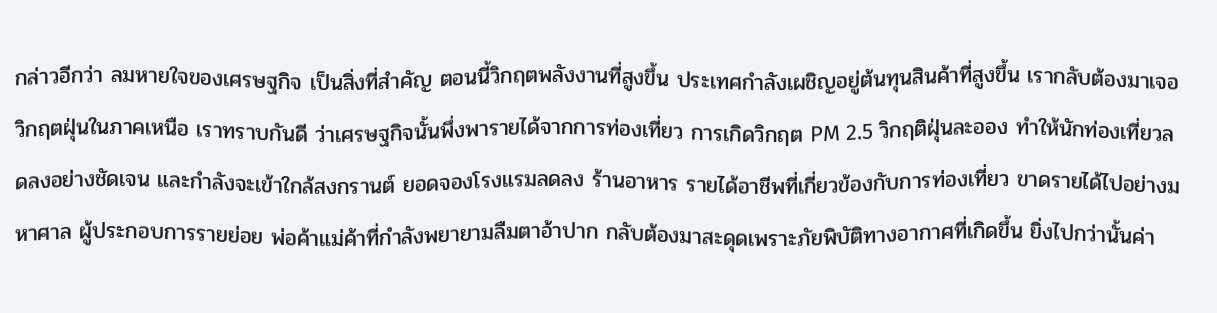กล่าวอีกว่า ลมหายใจของเศรษฐกิจ เป็นสิ่งที่สำคัญ ตอนนี้วิกฤตพลังงานที่สูงขึ้น ประเทศกำลังเผชิญอยู่ต้นทุนสินค้าที่สูงขึ้น เรากลับต้องมาเจอวิกฤตฝุ่นในภาคเหนือ เราทราบกันดี ว่าเศรษฐกิจนั้นพึ่งพารายได้จากการท่องเที่ยว การเกิดวิกฤต PM 2.5 วิกฤติฝุ่นละออง ทำให้นักท่องเที่ยวลดลงอย่างชัดเจน และกำลังจะเข้าใกล้สงกรานต์ ยอดจองโรงแรมลดลง ร้านอาหาร รายได้อาชีพที่เกี่ยวข้องกับการท่องเที่ยว ขาดรายได้ไปอย่างมหาศาล ผู้ประกอบการรายย่อย พ่อค้าแม่ค้าที่กำลังพยายามลืมตาอ้าปาก กลับต้องมาสะดุดเพราะภัยพิบัติทางอากาศที่เกิดขึ้น ยิ่งไปกว่านั้นค่า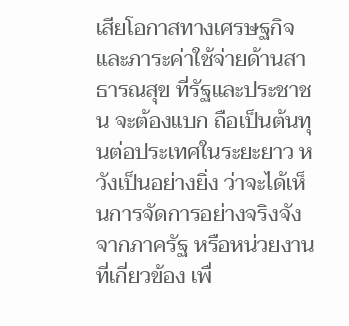เสียโอกาสทางเศรษฐกิจ และภาระค่าใช้จ่ายด้านสาธารณสุข ที่รัฐและประชาชน จะต้องแบก ถือเป็นต้นทุนต่อประเทศในระยะยาว หวังเป็นอย่างยิ่ง ว่าจะได้เห็นการจัดการอย่างจริงจังจากภาครัฐ หรือหน่วยงานที่เกี่ยวข้อง เพื่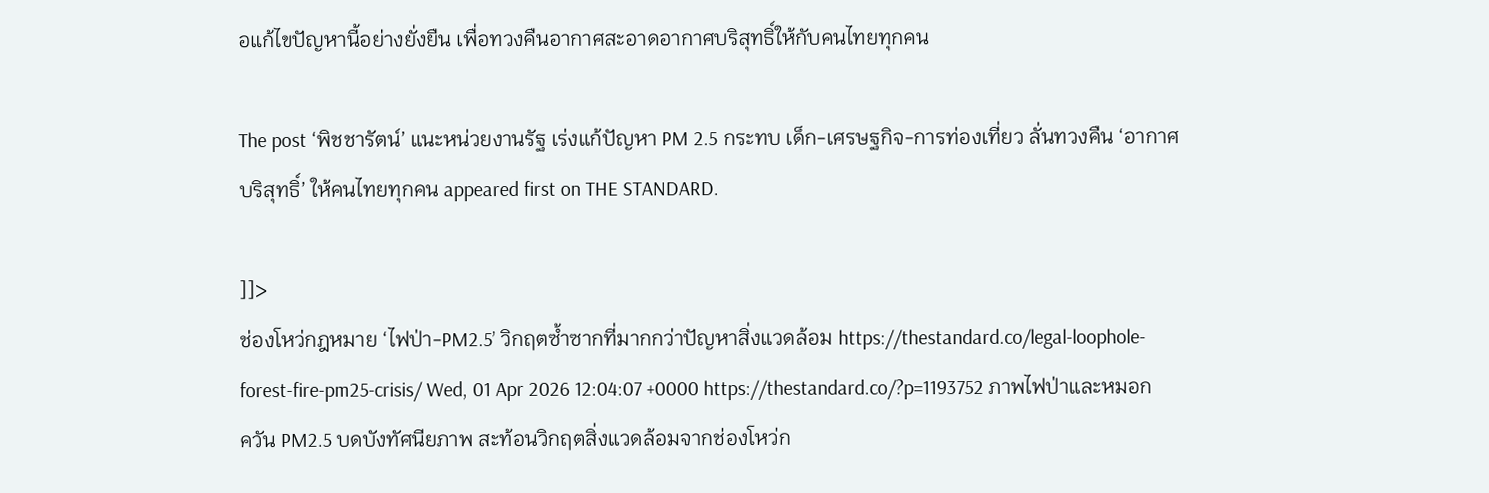อแก้ไขปัญหานี้อย่างยั่งยืน เพื่อทวงคืนอากาศสะอาดอากาศบริสุทธิ์ให้กับคนไทยทุกคน

The post ‘พิชชารัตน์’ แนะหน่วยงานรัฐ เร่งแก้ปัญหา PM 2.5 กระทบ เด็ก-เศรษฐกิจ-การท่องเที่ยว ลั่นทวงคืน ‘อากาศบริสุทธิ์’ ให้คนไทยทุกคน appeared first on THE STANDARD.

]]>
ช่องโหว่กฎหมาย ‘ไฟป่า-PM2.5’ วิกฤตซ้ำซากที่มากกว่าปัญหาสิ่งแวดล้อม https://thestandard.co/legal-loophole-forest-fire-pm25-crisis/ Wed, 01 Apr 2026 12:04:07 +0000 https://thestandard.co/?p=1193752 ภาพไฟป่าและหมอกควัน PM2.5 บดบังทัศนียภาพ สะท้อนวิกฤตสิ่งแวดล้อมจากช่องโหว่ก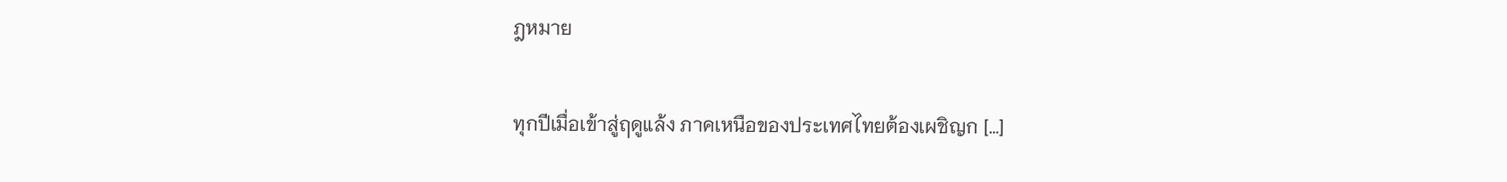ฎหมาย

ทุกปีเมื่อเข้าสู่ฤดูแล้ง ภาคเหนือของประเทศไทยต้องเผชิญก […]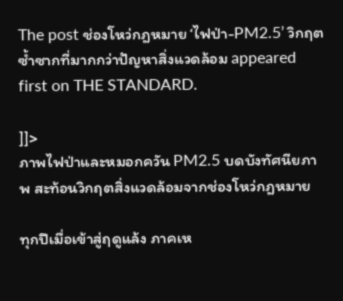The post ช่องโหว่กฎหมาย ‘ไฟป่า-PM2.5’ วิกฤตซ้ำซากที่มากกว่าปัญหาสิ่งแวดล้อม appeared first on THE STANDARD.

]]>
ภาพไฟป่าและหมอกควัน PM2.5 บดบังทัศนียภาพ สะท้อนวิกฤตสิ่งแวดล้อมจากช่องโหว่กฎหมาย

ทุกปีเมื่อเข้าสู่ฤดูแล้ง ภาคเห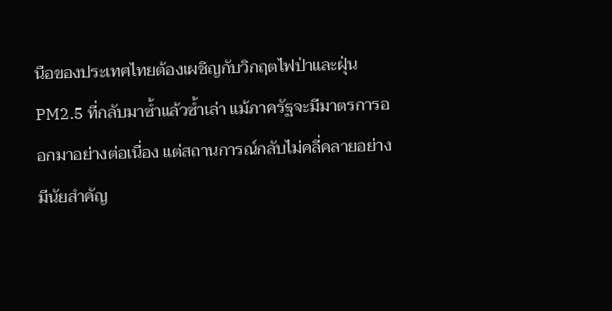นือของประเทศไทยต้องเผชิญกับวิกฤตไฟป่าและฝุ่น PM2.5 ที่กลับมาซ้ำแล้วซ้ำเล่า แม้ภาครัฐจะมีมาตรการออกมาอย่างต่อเนื่อง แต่สถานการณ์กลับไม่คลี่คลายอย่างมีนัยสำคัญ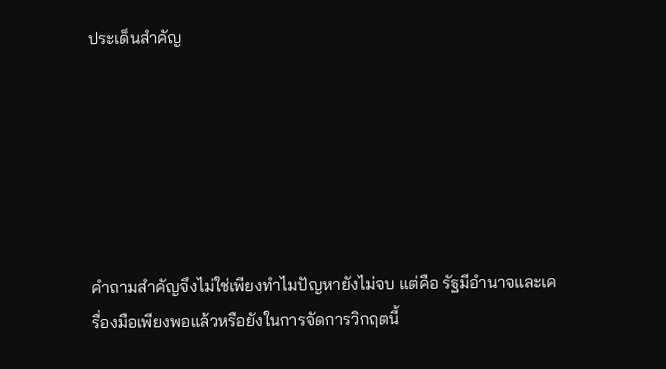ประเด็นสำคัญ






คำถามสำคัญจึงไม่ใช่เพียงทำไมปัญหายังไม่จบ แต่คือ รัฐมีอำนาจและเครื่องมือเพียงพอแล้วหรือยังในการจัดการวิกฤตนี้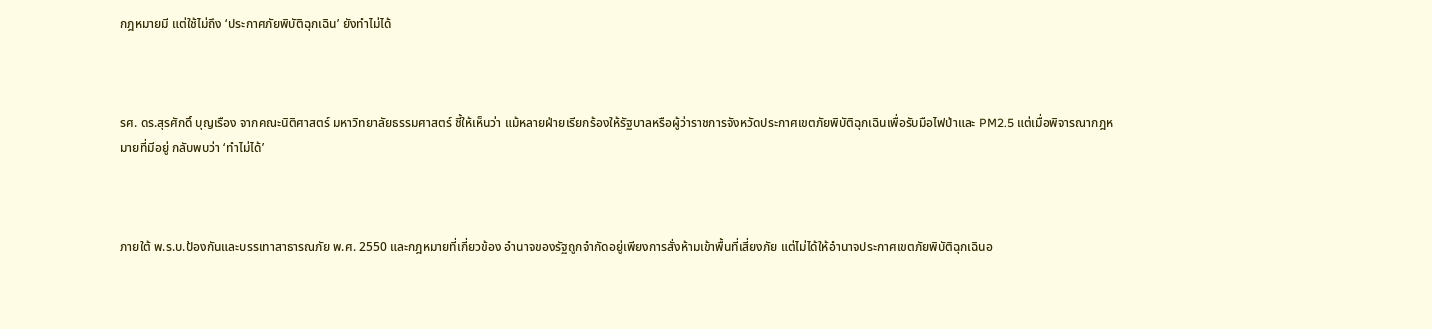กฎหมายมี แต่ใช้ไม่ถึง ‘ประกาศภัยพิบัติฉุกเฉิน’ ยังทำไม่ได้



รศ. ดร.สุรศักดิ์ บุญเรือง จากคณะนิติศาสตร์ มหาวิทยาลัยธรรมศาสตร์ ชี้ให้เห็นว่า แม้หลายฝ่ายเรียกร้องให้รัฐบาลหรือผู้ว่าราชการจังหวัดประกาศเขตภัยพิบัติฉุกเฉินเพื่อรับมือไฟป่าและ PM2.5 แต่เมื่อพิจารณากฎหมายที่มีอยู่ กลับพบว่า ‘ทำไม่ได้’



ภายใต้ พ.ร.บ.ป้องกันและบรรเทาสาธารณภัย พ.ศ. 2550 และกฎหมายที่เกี่ยวข้อง อำนาจของรัฐถูกจำกัดอยู่เพียงการสั่งห้ามเข้าพื้นที่เสี่ยงภัย แต่ไม่ได้ให้อำนาจประกาศเขตภัยพิบัติฉุกเฉินอ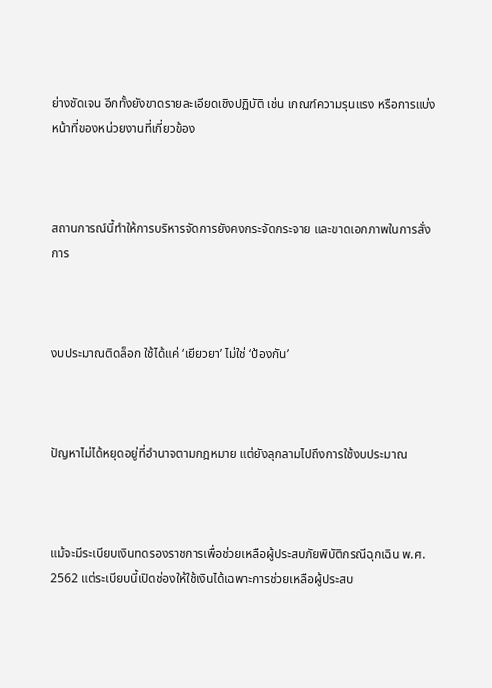ย่างชัดเจน อีกทั้งยังขาดรายละเอียดเชิงปฏิบัติ เช่น เกณฑ์ความรุนแรง หรือการแบ่งหน้าที่ของหน่วยงานที่เกี่ยวข้อง



สถานการณ์นี้ทำให้การบริหารจัดการยังคงกระจัดกระจาย และขาดเอกภาพในการสั่งการ



งบประมาณติดล็อก ใช้ได้แค่ ‘เยียวยา’ ไม่ใช่ ‘ป้องกัน’



ปัญหาไม่ได้หยุดอยู่ที่อำนาจตามกฎหมาย แต่ยังลุกลามไปถึงการใช้งบประมาณ



แม้จะมีระเบียบเงินทดรองราชการเพื่อช่วยเหลือผู้ประสบภัยพิบัติกรณีฉุกเฉิน พ.ศ. 2562 แต่ระเบียบนี้เปิดช่องให้ใช้เงินได้เฉพาะการช่วยเหลือผู้ประสบ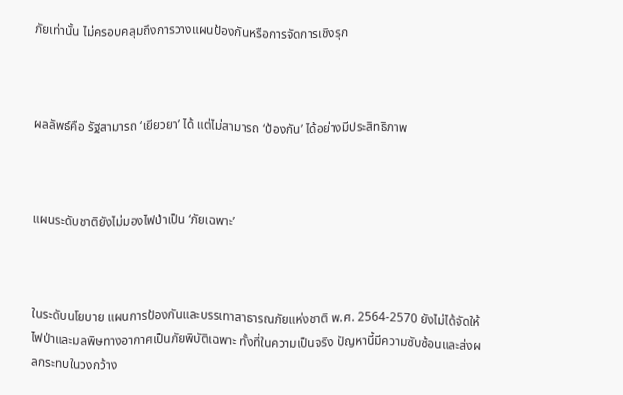ภัยเท่านั้น ไม่ครอบคลุมถึงการวางแผนป้องกันหรือการจัดการเชิงรุก



ผลลัพธ์คือ รัฐสามารถ ‘เยียวยา’ ได้ แต่ไม่สามารถ ‘ป้องกัน’ ได้อย่างมีประสิทธิภาพ



แผนระดับชาติยังไม่มองไฟป่าเป็น ‘ภัยเฉพาะ’



ในระดับนโยบาย แผนการป้องกันและบรรเทาสาธารณภัยแห่งชาติ พ.ศ. 2564-2570 ยังไม่ได้จัดให้ไฟป่าและมลพิษทางอากาศเป็นภัยพิบัติเฉพาะ ทั้งที่ในความเป็นจริง ปัญหานี้มีความซับซ้อนและส่งผลกระทบในวงกว้าง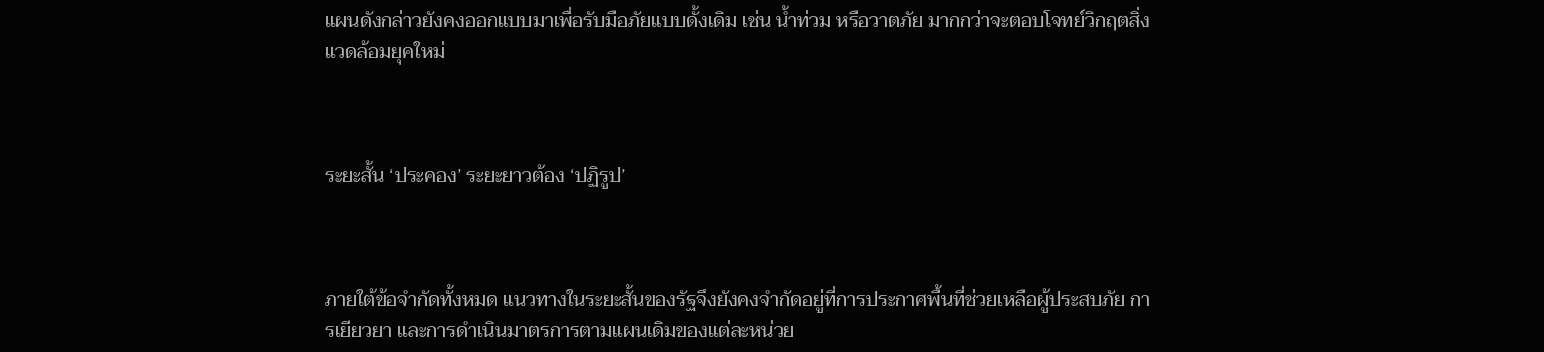แผนดังกล่าวยังคงออกแบบมาเพื่อรับมือภัยแบบดั้งเดิม เช่น น้ำท่วม หรือวาตภัย มากกว่าจะตอบโจทย์วิกฤตสิ่งแวดล้อมยุคใหม่



ระยะสั้น ‘ประคอง’ ระยะยาวต้อง ‘ปฏิรูป’



ภายใต้ข้อจำกัดทั้งหมด แนวทางในระยะสั้นของรัฐจึงยังคงจำกัดอยู่ที่การประกาศพื้นที่ช่วยเหลือผู้ประสบภัย การเยียวยา และการดำเนินมาตรการตามแผนเดิมของแต่ละหน่วย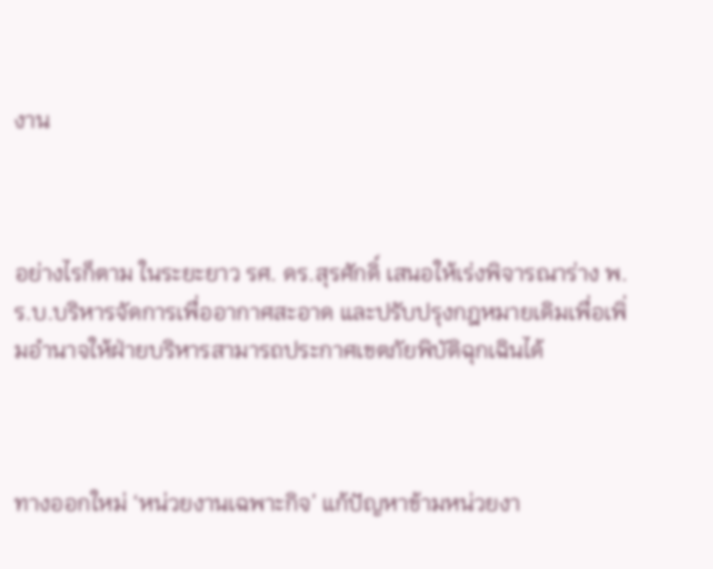งาน



อย่างไรก็ตาม ในระยะยาว รศ. ดร.สุรศักดิ์ เสนอให้เร่งพิจารณาร่าง พ.ร.บ.บริหารจัดการเพื่ออากาศสะอาด และปรับปรุงกฎหมายเดิมเพื่อเพิ่มอำนาจให้ฝ่ายบริหารสามารถประกาศเขตภัยพิบัติฉุกเฉินได้



ทางออกใหม่ ‘หน่วยงานเฉพาะกิจ’ แก้ปัญหาข้ามหน่วยงา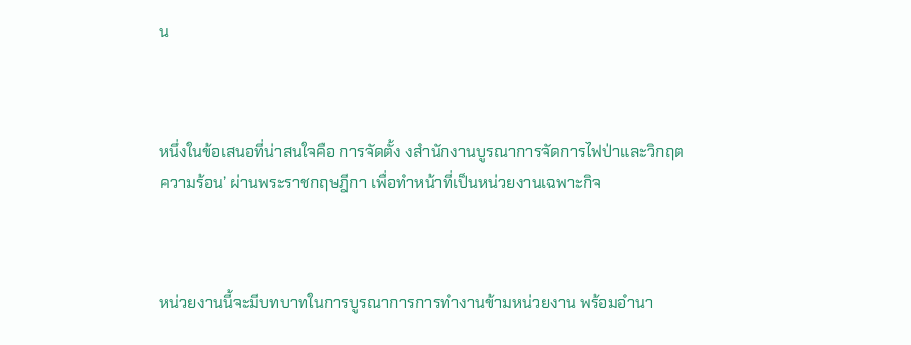น



หนึ่งในข้อเสนอที่น่าสนใจคือ การจัดตั้ง งสำนักงานบูรณาการจัดการไฟป่าและวิกฤตความร้อน’ ผ่านพระราชกฤษฎีกา เพื่อทำหน้าที่เป็นหน่วยงานเฉพาะกิจ



หน่วยงานนี้จะมีบทบาทในการบูรณาการการทำงานข้ามหน่วยงาน พร้อมอำนา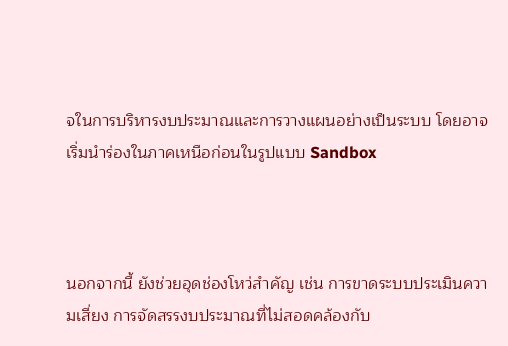จในการบริหารงบประมาณและการวางแผนอย่างเป็นระบบ โดยอาจเริ่มนำร่องในภาคเหนือก่อนในรูปแบบ Sandbox



นอกจากนี้ ยังช่วยอุดช่องโหว่สำคัญ เช่น การขาดระบบประเมินความเสี่ยง การจัดสรรงบประมาณที่ไม่สอดคล้องกับ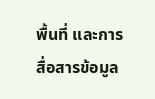พื้นที่ และการสื่อสารข้อมูล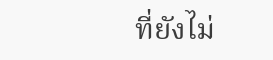ที่ยังไม่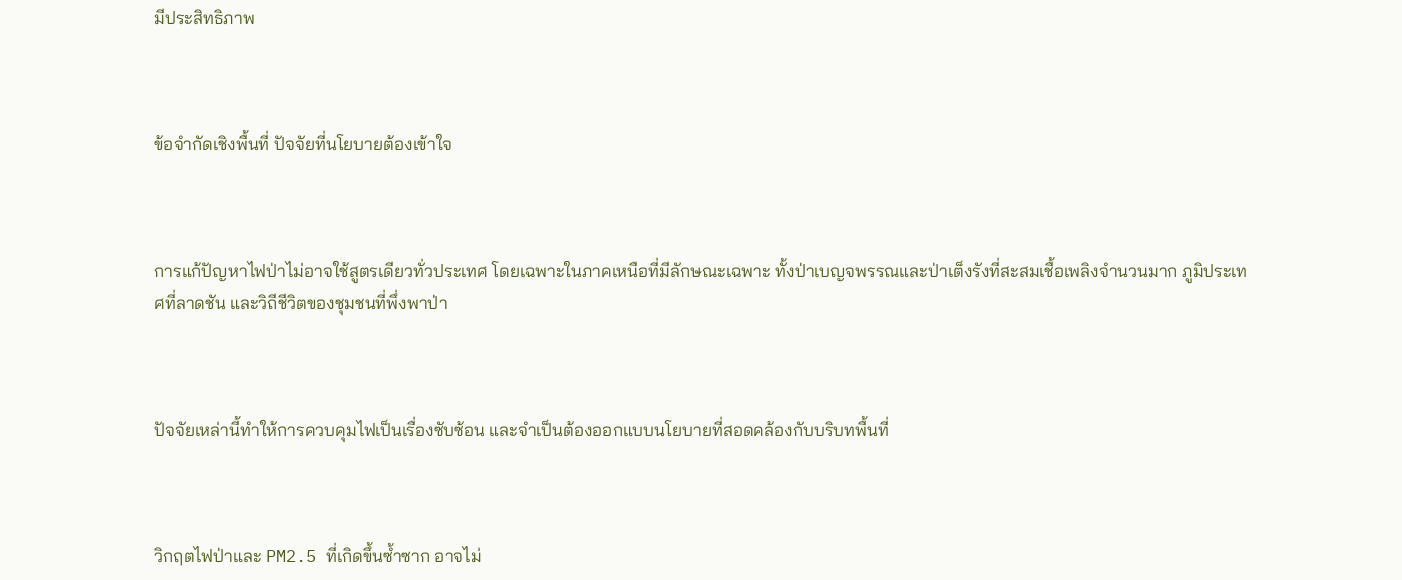มีประสิทธิภาพ



ข้อจำกัดเชิงพื้นที่ ปัจจัยที่นโยบายต้องเข้าใจ



การแก้ปัญหาไฟป่าไม่อาจใช้สูตรเดียวทั่วประเทศ โดยเฉพาะในภาคเหนือที่มีลักษณะเฉพาะ ทั้งป่าเบญจพรรณและป่าเต็งรังที่สะสมเชื้อเพลิงจำนวนมาก ภูมิประเทศที่ลาดชัน และวิถีชีวิตของชุมชนที่พึ่งพาป่า



ปัจจัยเหล่านี้ทำให้การควบคุมไฟเป็นเรื่องซับซ้อน และจำเป็นต้องออกแบบนโยบายที่สอดคล้องกับบริบทพื้นที่



วิกฤตไฟป่าและ PM2.5 ที่เกิดขึ้นซ้ำซาก อาจไม่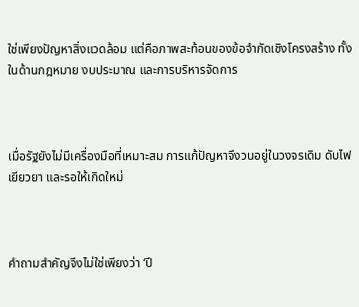ใช่เพียงปัญหาสิ่งแวดล้อม แต่คือภาพสะท้อนของข้อจำกัดเชิงโครงสร้าง ทั้งในด้านกฎหมาย งบประมาณ และการบริหารจัดการ



เมื่อรัฐยังไม่มีเครื่องมือที่เหมาะสม การแก้ปัญหาจึงวนอยู่ในวงจรเดิม ดับไฟ เยียวยา และรอให้เกิดใหม่



คำถามสำคัญจึงไม่ใช่เพียงว่า ‘ปี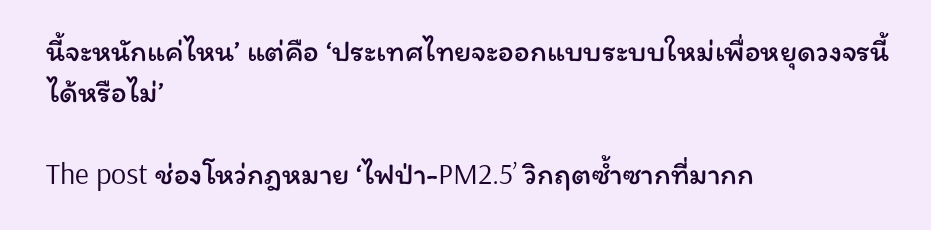นี้จะหนักแค่ไหน’ แต่คือ ‘ประเทศไทยจะออกแบบระบบใหม่เพื่อหยุดวงจรนี้ได้หรือไม่’

The post ช่องโหว่กฎหมาย ‘ไฟป่า-PM2.5’ วิกฤตซ้ำซากที่มากก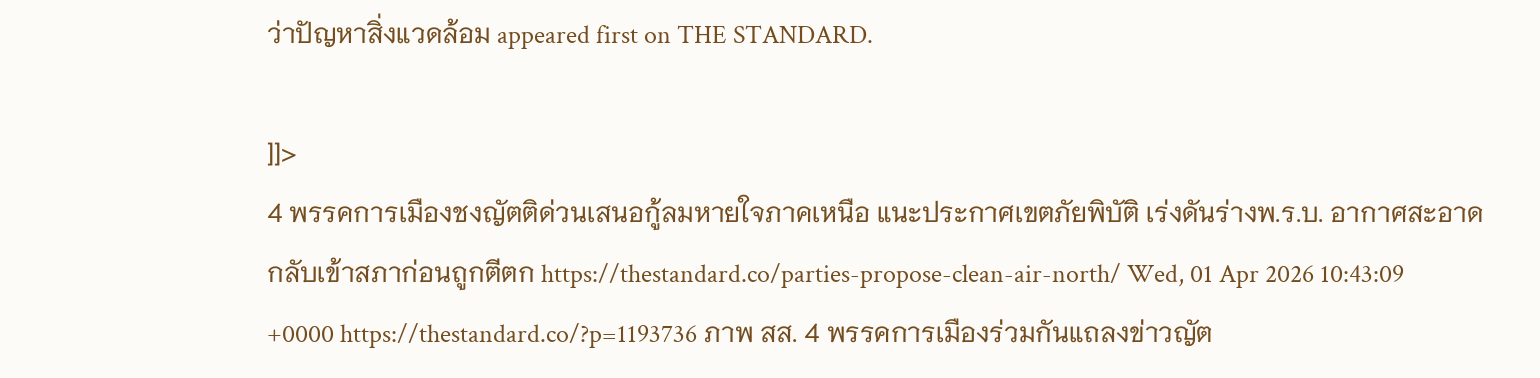ว่าปัญหาสิ่งแวดล้อม appeared first on THE STANDARD.

]]>
4 พรรคการเมืองชงญัตติด่วนเสนอกู้ลมหายใจภาคเหนือ แนะประกาศเขตภัยพิบัติ เร่งดันร่างพ.ร.บ. อากาศสะอาดกลับเข้าสภาก่อนถูกตีตก https://thestandard.co/parties-propose-clean-air-north/ Wed, 01 Apr 2026 10:43:09 +0000 https://thestandard.co/?p=1193736 ภาพ สส. 4 พรรคการเมืองร่วมกันแถลงข่าวญัต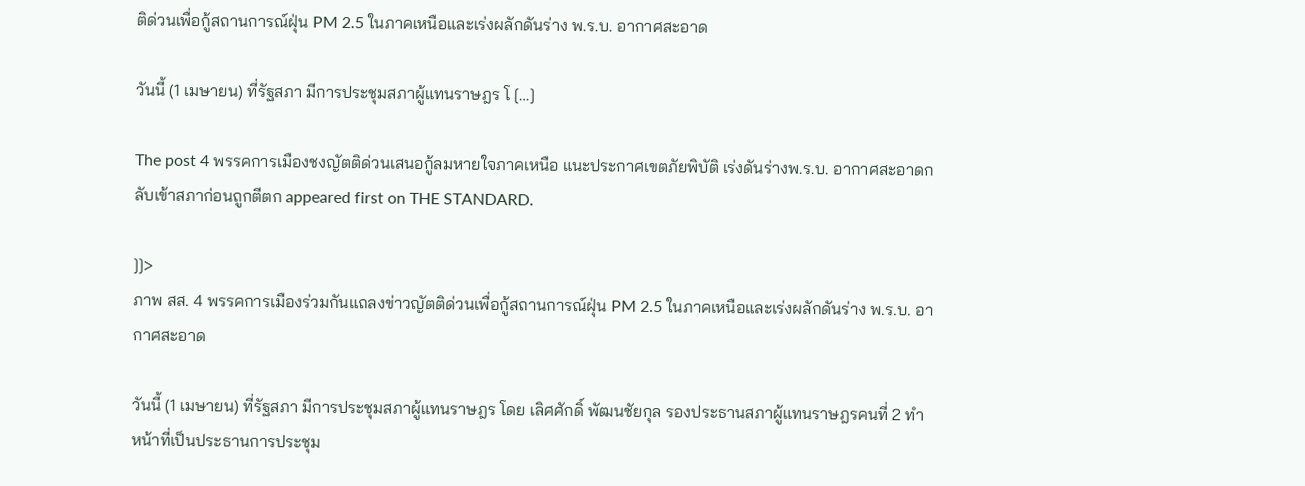ติด่วนเพื่อกู้สถานการณ์ฝุ่น PM 2.5 ในภาคเหนือและเร่งผลักดันร่าง พ.ร.บ. อากาศสะอาด

วันนี้ (1 เมษายน) ที่รัฐสภา มีการประชุมสภาผู้แทนราษฎร โ […]

The post 4 พรรคการเมืองชงญัตติด่วนเสนอกู้ลมหายใจภาคเหนือ แนะประกาศเขตภัยพิบัติ เร่งดันร่างพ.ร.บ. อากาศสะอาดกลับเข้าสภาก่อนถูกตีตก appeared first on THE STANDARD.

]]>
ภาพ สส. 4 พรรคการเมืองร่วมกันแถลงข่าวญัตติด่วนเพื่อกู้สถานการณ์ฝุ่น PM 2.5 ในภาคเหนือและเร่งผลักดันร่าง พ.ร.บ. อากาศสะอาด

วันนี้ (1 เมษายน) ที่รัฐสภา มีการประชุมสภาผู้แทนราษฎร โดย เลิศศักดิ์ พัฒนชัยกุล รองประธานสภาผู้แทนราษฎรคนที่ 2 ทำหน้าที่เป็นประธานการประชุม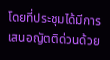โดยที่ประชุมได้มีการเสนอญัตติด่วนด้วย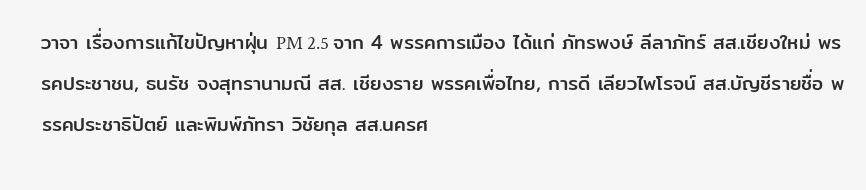วาจา เรื่องการแก้ไขปัญหาฝุ่น PM 2.5 จาก 4 พรรคการเมือง ได้แก่ ภัทรพงษ์ ลีลาภัทร์ สส.เชียงใหม่ พรรคประชาชน, ธนรัช จงสุทรานามณี สส. เชียงราย พรรคเพื่อไทย, การดี เลียวไพโรจน์ สส.บัญชีรายชื่อ พรรคประชาธิปัตย์ และพิมพ์ภัทรา วิชัยกุล สส.นครศ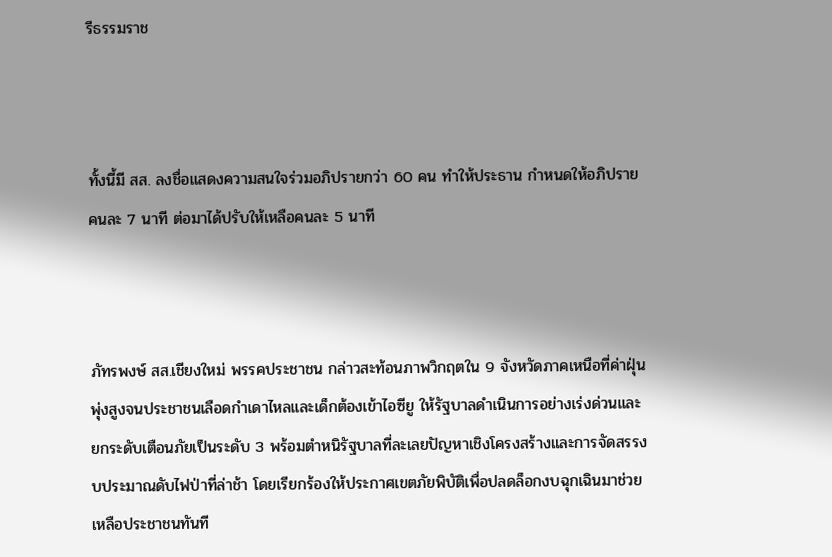รีธรรมราช



ทั้งนี้มี สส. ลงชื่อแสดงความสนใจร่วมอภิปรายกว่า 60 คน ทำให้ประธาน กําหนดให้อภิปรายคนละ 7 นาที ต่อมาได้ปรับให้เหลือคนละ 5 นาที



ภัทรพงษ์ สส.เชียงใหม่ พรรคประชาชน กล่าวสะท้อนภาพวิกฤตใน 9 จังหวัดภาคเหนือที่ค่าฝุ่นพุ่งสูงจนประชาชนเลือดกำเดาไหลและเด็กต้องเข้าไอซียู ให้รัฐบาลดำเนินการอย่างเร่งด่วนและยกระดับเตือนภัยเป็นระดับ 3 พร้อมตำหนิรัฐบาลที่ละเลยปัญหาเชิงโครงสร้างและการจัดสรรงบประมาณดับไฟป่าที่ล่าช้า โดยเรียกร้องให้ประกาศเขตภัยพิบัติเพื่อปลดล็อกงบฉุกเฉินมาช่วยเหลือประชาชนทันที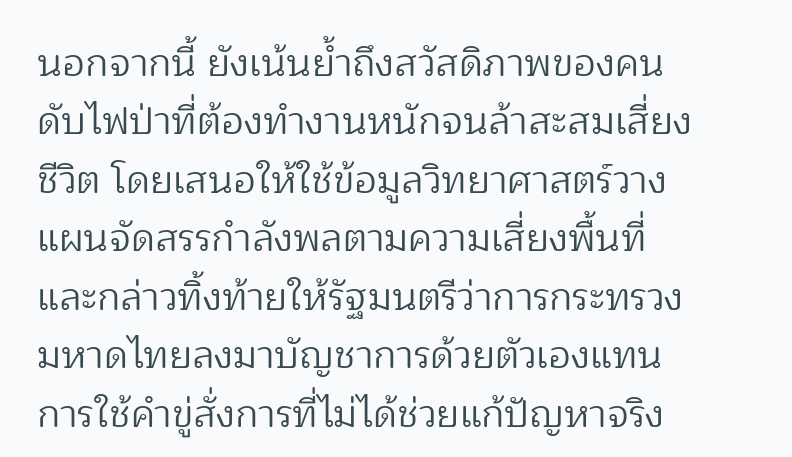นอกจากนี้ ยังเน้นย้ำถึงสวัสดิภาพของคนดับไฟป่าที่ต้องทำงานหนักจนล้าสะสมเสี่ยงชีวิต โดยเสนอให้ใช้ข้อมูลวิทยาศาสตร์วางแผนจัดสรรกำลังพลตามความเสี่ยงพื้นที่ และกล่าวทิ้งท้ายให้รัฐมนตรีว่าการกระทรวงมหาดไทยลงมาบัญชาการด้วยตัวเองแทนการใช้คำขู่สั่งการที่ไม่ได้ช่วยแก้ปัญหาจริง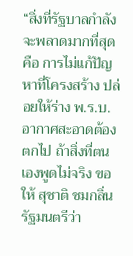“สิ่งที่รัฐบาลกำลังจะพลาดมากที่สุดคือ การไม่แก้ปัญหาที่โครงสร้าง ปล่อยให้ร่าง พ.ร.บ.อากาศสะอาดต้องตกไป ถ้าสิ่งที่ตนเองพูดไม่จริง ขอให้ สุชาติ ชมกลิ่น รัฐมนตรีว่า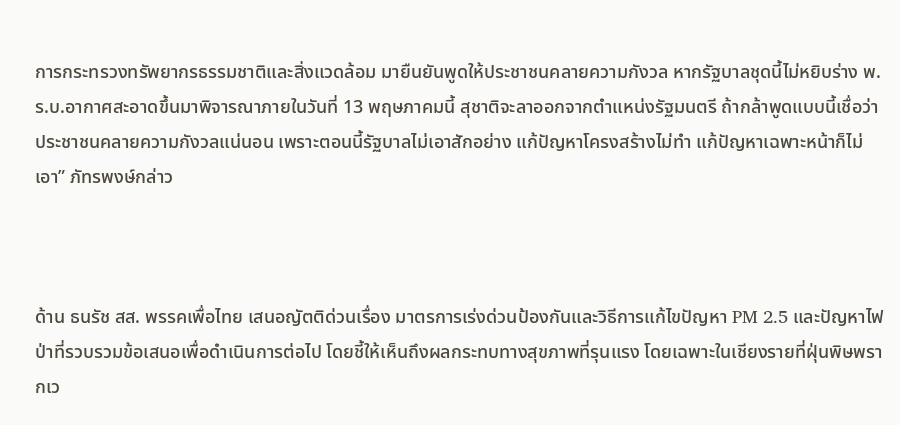การกระทรวงทรัพยากรธรรมชาติและสิ่งแวดล้อม มายืนยันพูดให้ประชาชนคลายความกังวล หากรัฐบาลชุดนี้ไม่หยิบร่าง พ.ร.บ.อากาศสะอาดขึ้นมาพิจารณาภายในวันที่ 13 พฤษภาคมนี้ สุชาติจะลาออกจากตำแหน่งรัฐมนตรี ถ้ากล้าพูดแบบนี้เชื่อว่าประชาชนคลายความกังวลแน่นอน เพราะตอนนี้รัฐบาลไม่เอาสักอย่าง แก้ปัญหาโครงสร้างไม่ทำ แก้ปัญหาเฉพาะหน้าก็ไม่เอา” ภัทรพงษ์กล่าว



ด้าน ธนรัช สส. พรรคเพื่อไทย เสนอญัตติด่วนเรื่อง มาตรการเร่งด่วนป้องกันและวิธีการแก้ไขปัญหา PM 2.5 และปัญหาไฟป่าที่รวบรวมข้อเสนอเพื่อดำเนินการต่อไป โดยชี้ให้เห็นถึงผลกระทบทางสุขภาพที่รุนแรง โดยเฉพาะในเชียงรายที่ฝุ่นพิษพรากเว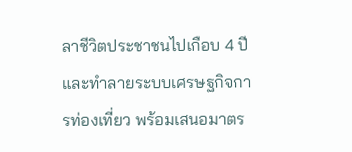ลาชีวิตประชาชนไปเกือบ 4 ปี และทำลายระบบเศรษฐกิจการท่องเที่ยว พร้อมเสนอมาตร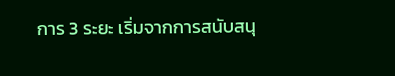การ 3 ระยะ เริ่มจากการสนับสนุ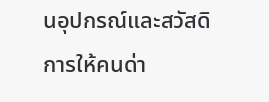นอุปกรณ์และสวัสดิการให้คนด่า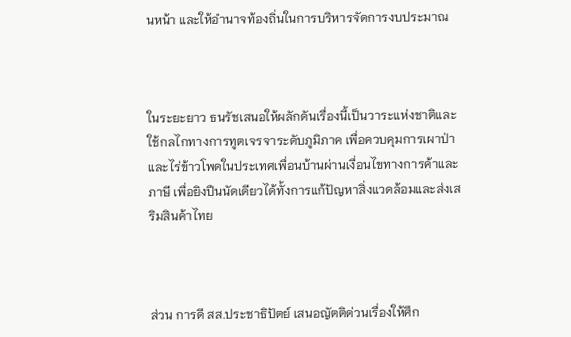นหน้า และให้อำนาจท้องถิ่นในการบริหารจัดการงบประมาณ



ในระยะยาว ธนรัชเสนอให้ผลักดันเรื่องนี้เป็นวาระแห่งชาติและใช้กลไกทางการทูตเจรจาระดับภูมิภาค เพื่อควบคุมการเผาป่าและไร่ข้าวโพดในประเทศเพื่อนบ้านผ่านเงื่อนไขทางการค้าและภาษี เพื่อยิงปืนนัดเดียวได้ทั้งการแก้ปัญหาสิ่งแวดล้อมและส่งเสริมสินค้าไทย



ส่วน การดี สส.ประชาธิปัตย์ เสนอญัตติด่วนเรื่องให้ศึก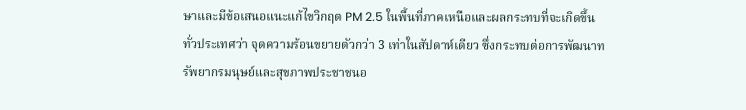ษาและมีข้อเสนอแนะแก้ไขวิกฤต PM 2.5 ในพื้นที่ภาคเหนือและผลกระทบที่จะเกิดขึ้นทั่วประเทศว่า จุดความร้อนขยายตัวกว่า 3 เท่าในสัปดาห์เดียว ซึ่งกระทบต่อการพัฒนาทรัพยากรมนุษย์และสุขภาพประชาชนอ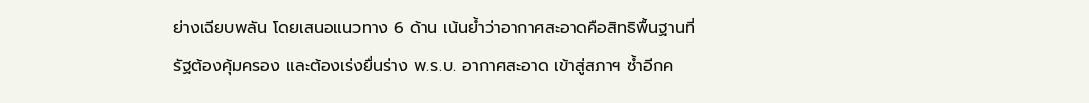ย่างเฉียบพลัน โดยเสนอแนวทาง 6 ด้าน เน้นย้ำว่าอากาศสะอาดคือสิทธิพื้นฐานที่รัฐต้องคุ้มครอง และต้องเร่งยื่นร่าง พ.ร.บ. อากาศสะอาด เข้าสู่สภาฯ ซ้ำอีกค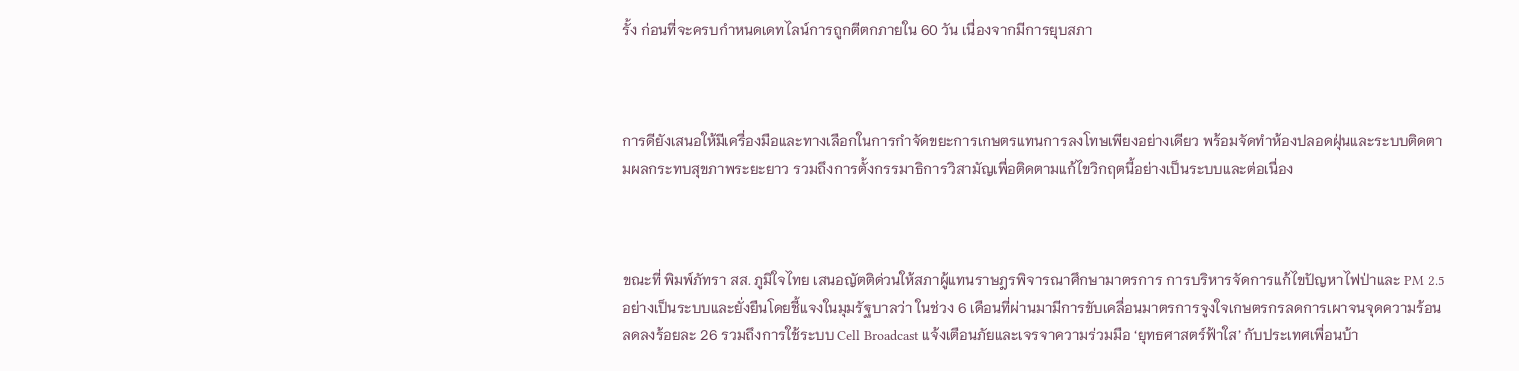รั้ง ก่อนที่จะครบกำหนดเดทไลน์การถูกตีตกภายใน 60 วัน เนื่องจากมีการยุบสภา



การดียังเสนอให้มีเครื่องมือและทางเลือกในการกำจัดขยะการเกษตรแทนการลงโทษเพียงอย่างเดียว พร้อมจัดทำห้องปลอดฝุ่นและระบบติดตามผลกระทบสุขภาพระยะยาว รวมถึงการตั้งกรรมาธิการวิสามัญเพื่อติดตามแก้ไขวิกฤตนี้อย่างเป็นระบบและต่อเนื่อง



ขณะที่ พิมพ์ภัทรา สส. ภูมิใจไทย เสนอญัตติด่วนให้สภาผู้แทนราษฎรพิจารณาศึกษามาตรการ การบริหารจัดการแก้ไขปัญหาไฟป่าและ PM 2.5 อย่างเป็นระบบและยั่งยืนโดยชี้แจงในมุมรัฐบาลว่า ในช่วง 6 เดือนที่ผ่านมามีการขับเคลื่อนมาตรการจูงใจเกษตรกรลดการเผาจนจุดความร้อนลดลงร้อยละ 26 รวมถึงการใช้ระบบ Cell Broadcast แจ้งเตือนภัยและเจรจาความร่วมมือ ‘ยุทธศาสตร์ฟ้าใส’ กับประเทศเพื่อนบ้า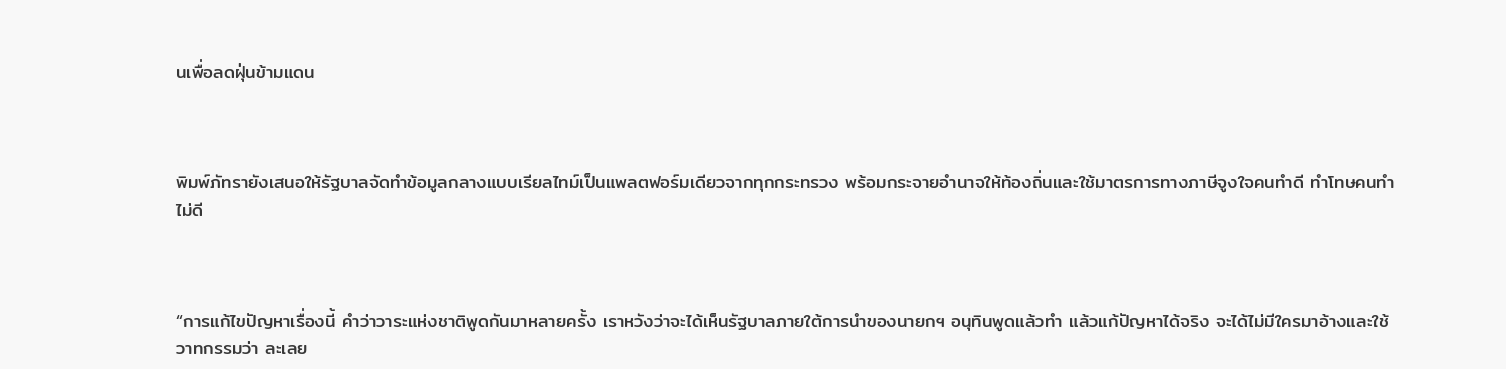นเพื่อลดฝุ่นข้ามแดน



พิมพ์ภัทรายังเสนอให้รัฐบาลจัดทำข้อมูลกลางแบบเรียลไทม์เป็นแพลตฟอร์มเดียวจากทุกกระทรวง พร้อมกระจายอำนาจให้ท้องถิ่นและใช้มาตรการทางภาษีจูงใจคนทำดี ทำโทษคนทำไม่ดี



“การแก้ไขปัญหาเรื่องนี้ คําว่าวาระแห่งชาติพูดกันมาหลายครั้ง เราหวังว่าจะได้เห็นรัฐบาลภายใต้การนําของนายกฯ อนุทินพูดแล้วทํา แล้วแก้ปัญหาได้จริง จะได้ไม่มีใครมาอ้างและใช้วาทกรรมว่า ละเลย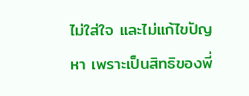ไม่ใส่ใจ และไม่แก้ไขปัญหา เพราะเป็นสิทธิของพี่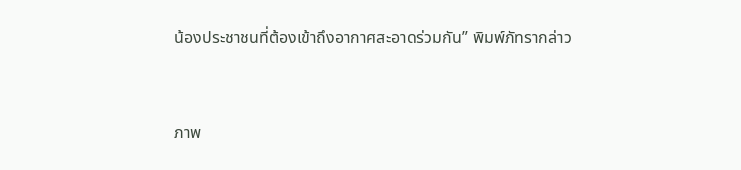น้องประชาชนที่ต้องเข้าถึงอากาศสะอาดร่วมกัน” พิมพ์ภัทรากล่าว



ภาพ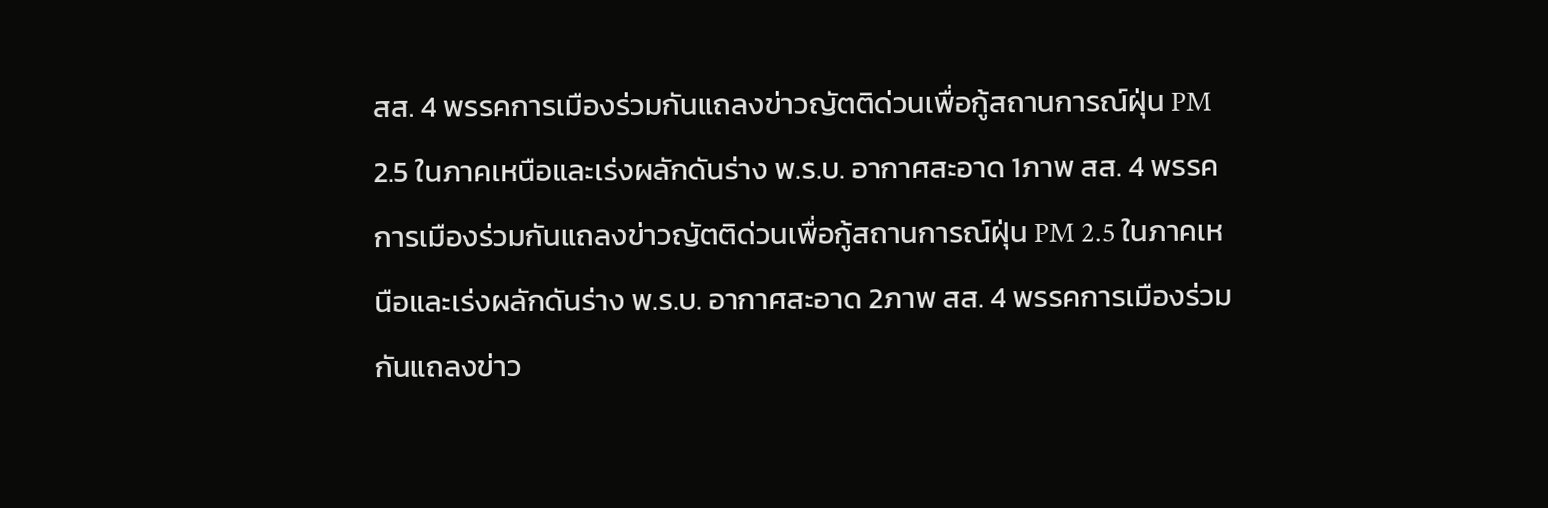สส. 4 พรรคการเมืองร่วมกันแถลงข่าวญัตติด่วนเพื่อกู้สถานการณ์ฝุ่น PM 2.5 ในภาคเหนือและเร่งผลักดันร่าง พ.ร.บ. อากาศสะอาด 1ภาพ สส. 4 พรรคการเมืองร่วมกันแถลงข่าวญัตติด่วนเพื่อกู้สถานการณ์ฝุ่น PM 2.5 ในภาคเหนือและเร่งผลักดันร่าง พ.ร.บ. อากาศสะอาด 2ภาพ สส. 4 พรรคการเมืองร่วมกันแถลงข่าว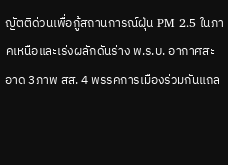ญัตติด่วนเพื่อกู้สถานการณ์ฝุ่น PM 2.5 ในภาคเหนือและเร่งผลักดันร่าง พ.ร.บ. อากาศสะอาด 3ภาพ สส. 4 พรรคการเมืองร่วมกันแถล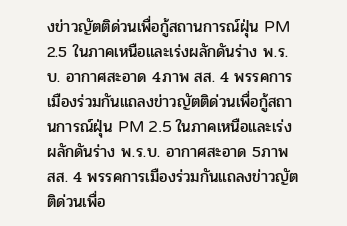งข่าวญัตติด่วนเพื่อกู้สถานการณ์ฝุ่น PM 2.5 ในภาคเหนือและเร่งผลักดันร่าง พ.ร.บ. อากาศสะอาด 4ภาพ สส. 4 พรรคการเมืองร่วมกันแถลงข่าวญัตติด่วนเพื่อกู้สถานการณ์ฝุ่น PM 2.5 ในภาคเหนือและเร่งผลักดันร่าง พ.ร.บ. อากาศสะอาด 5ภาพ สส. 4 พรรคการเมืองร่วมกันแถลงข่าวญัตติด่วนเพื่อ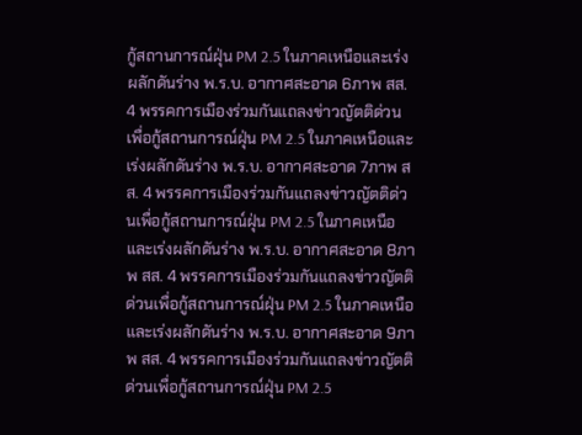กู้สถานการณ์ฝุ่น PM 2.5 ในภาคเหนือและเร่งผลักดันร่าง พ.ร.บ. อากาศสะอาด 6ภาพ สส. 4 พรรคการเมืองร่วมกันแถลงข่าวญัตติด่วนเพื่อกู้สถานการณ์ฝุ่น PM 2.5 ในภาคเหนือและเร่งผลักดันร่าง พ.ร.บ. อากาศสะอาด 7ภาพ สส. 4 พรรคการเมืองร่วมกันแถลงข่าวญัตติด่วนเพื่อกู้สถานการณ์ฝุ่น PM 2.5 ในภาคเหนือและเร่งผลักดันร่าง พ.ร.บ. อากาศสะอาด 8ภาพ สส. 4 พรรคการเมืองร่วมกันแถลงข่าวญัตติด่วนเพื่อกู้สถานการณ์ฝุ่น PM 2.5 ในภาคเหนือและเร่งผลักดันร่าง พ.ร.บ. อากาศสะอาด 9ภาพ สส. 4 พรรคการเมืองร่วมกันแถลงข่าวญัตติด่วนเพื่อกู้สถานการณ์ฝุ่น PM 2.5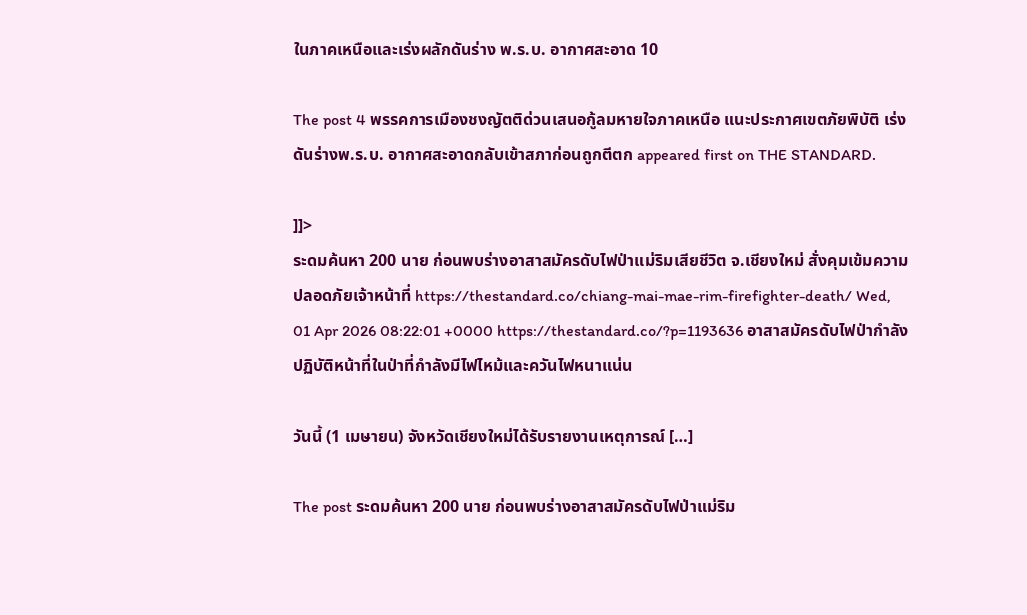ในภาคเหนือและเร่งผลักดันร่าง พ.ร.บ. อากาศสะอาด 10

The post 4 พรรคการเมืองชงญัตติด่วนเสนอกู้ลมหายใจภาคเหนือ แนะประกาศเขตภัยพิบัติ เร่งดันร่างพ.ร.บ. อากาศสะอาดกลับเข้าสภาก่อนถูกตีตก appeared first on THE STANDARD.

]]>
ระดมค้นหา 200 นาย ก่อนพบร่างอาสาสมัครดับไฟป่าแม่ริมเสียชีวิต จ.เชียงใหม่ สั่งคุมเข้มความปลอดภัยเจ้าหน้าที่ https://thestandard.co/chiang-mai-mae-rim-firefighter-death/ Wed, 01 Apr 2026 08:22:01 +0000 https://thestandard.co/?p=1193636 อาสาสมัครดับไฟป่ากำลังปฏิบัติหน้าที่ในป่าที่กำลังมีไฟไหม้และควันไฟหนาแน่น

วันนี้ (1 เมษายน) จังหวัดเชียงใหม่ได้รับรายงานเหตุการณ์ […]

The post ระดมค้นหา 200 นาย ก่อนพบร่างอาสาสมัครดับไฟป่าแม่ริม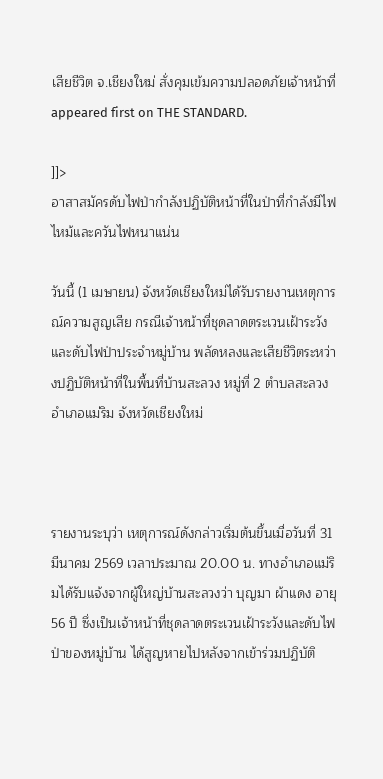เสียชีวิต จ.เชียงใหม่ สั่งคุมเข้มความปลอดภัยเจ้าหน้าที่ appeared first on THE STANDARD.

]]>
อาสาสมัครดับไฟป่ากำลังปฏิบัติหน้าที่ในป่าที่กำลังมีไฟไหม้และควันไฟหนาแน่น

วันนี้ (1 เมษายน) จังหวัดเชียงใหม่ได้รับรายงานเหตุการณ์ความสูญเสีย กรณีเจ้าหน้าที่ชุดลาดตระเวนเฝ้าระวังและดับไฟป่าประจำหมู่บ้าน พลัดหลงและเสียชีวิตระหว่างปฏิบัติหน้าที่ในพื้นที่บ้านสะลวง หมู่ที่ 2 ตำบลสะลวง อำเภอแม่ริม จังหวัดเชียงใหม่



รายงานระบุว่า เหตุการณ์ดังกล่าวเริ่มต้นขึ้นเมื่อวันที่ 31 มีนาคม 2569 เวลาประมาณ 20.00 น. ทางอำเภอแม่ริมได้รับแจ้งจากผู้ใหญ่บ้านสะลวงว่า บุญมา ผ้าแดง อายุ 56 ปี ซึ่งเป็นเจ้าหน้าที่ชุดลาดตระเวนเฝ้าระวังและดับไฟป่าของหมู่บ้าน ได้สูญหายไปหลังจากเข้าร่วมปฏิบัติ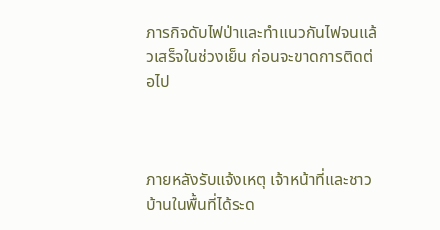ภารกิจดับไฟป่าและทำแนวกันไฟจนแล้วเสร็จในช่วงเย็น ก่อนจะขาดการติดต่อไป



ภายหลังรับแจ้งเหตุ เจ้าหน้าที่และชาวบ้านในพื้นที่ได้ระด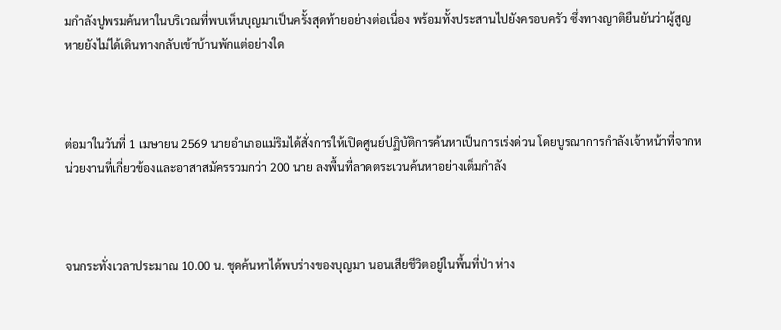มกำลังปูพรมค้นหาในบริเวณที่พบเห็นบุญมาเป็นครั้งสุดท้ายอย่างต่อเนื่อง พร้อมทั้งประสานไปยังครอบครัว ซึ่งทางญาติยืนยันว่าผู้สูญหายยังไม่ได้เดินทางกลับเข้าบ้านพักแต่อย่างใด



ต่อมาในวันที่ 1 เมษายน 2569 นายอำเภอแม่ริมได้สั่งการให้เปิดศูนย์ปฏิบัติการค้นหาเป็นการเร่งด่วน โดยบูรณาการกำลังเจ้าหน้าที่จากหน่วยงานที่เกี่ยวข้องและอาสาสมัครรวมกว่า 200 นาย ลงพื้นที่ลาดตระเวนค้นหาอย่างเต็มกำลัง



จนกระทั่งเวลาประมาณ 10.00 น. ชุดค้นหาได้พบร่างของบุญมา นอนเสียชีวิตอยู่ในพื้นที่ป่า ห่าง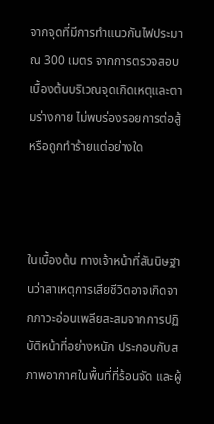จากจุดที่มีการทำแนวกันไฟประมาณ 300 เมตร จากการตรวจสอบเบื้องต้นบริเวณจุดเกิดเหตุและตามร่างกาย ไม่พบร่องรอยการต่อสู้หรือถูกทำร้ายแต่อย่างใด



ในเบื้องต้น ทางเจ้าหน้าที่สันนิษฐานว่าสาเหตุการเสียชีวิตอาจเกิดจากภาวะอ่อนเพลียสะสมจากการปฏิบัติหน้าที่อย่างหนัก ประกอบกับสภาพอากาศในพื้นที่ที่ร้อนจัด และผู้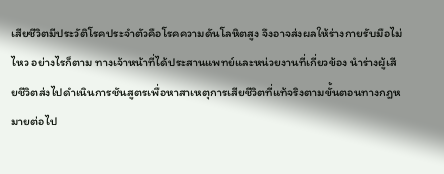เสียชีวิตมีประวัติโรคประจำตัวคือโรคความดันโลหิตสูง จึงอาจส่งผลให้ร่างกายรับมือไม่ไหว อย่างไรก็ตาม ทางเจ้าหน้าที่ได้ประสานแพทย์และหน่วยงานที่เกี่ยวข้อง นำร่างผู้เสียชีวิตส่งไปดำเนินการชันสูตรเพื่อหาสาเหตุการเสียชีวิตที่แท้จริงตามขั้นตอนทางกฎหมายต่อไป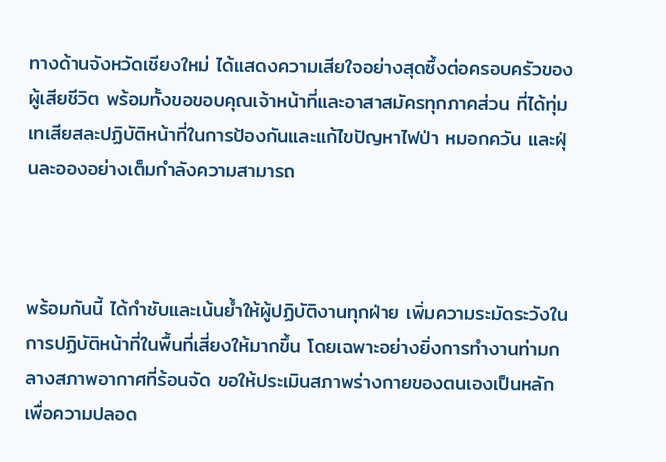ทางด้านจังหวัดเชียงใหม่ ได้แสดงความเสียใจอย่างสุดซึ้งต่อครอบครัวของผู้เสียชีวิต พร้อมทั้งขอขอบคุณเจ้าหน้าที่และอาสาสมัครทุกภาคส่วน ที่ได้ทุ่มเทเสียสละปฏิบัติหน้าที่ในการป้องกันและแก้ไขปัญหาไฟป่า หมอกควัน และฝุ่นละอองอย่างเต็มกำลังความสามารถ



พร้อมกันนี้ ได้กำชับและเน้นย้ำให้ผู้ปฏิบัติงานทุกฝ่าย เพิ่มความระมัดระวังในการปฏิบัติหน้าที่ในพื้นที่เสี่ยงให้มากขึ้น โดยเฉพาะอย่างยิ่งการทำงานท่ามกลางสภาพอากาศที่ร้อนจัด ขอให้ประเมินสภาพร่างกายของตนเองเป็นหลัก เพื่อความปลอด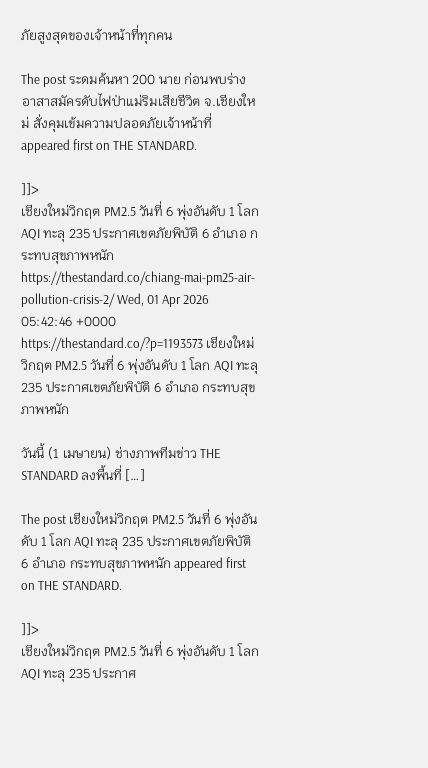ภัยสูงสุดของเจ้าหน้าที่ทุกคน

The post ระดมค้นหา 200 นาย ก่อนพบร่างอาสาสมัครดับไฟป่าแม่ริมเสียชีวิต จ.เชียงใหม่ สั่งคุมเข้มความปลอดภัยเจ้าหน้าที่ appeared first on THE STANDARD.

]]>
เชียงใหม่วิกฤต PM2.5 วันที่ 6 พุ่งอันดับ 1 โลก AQI ทะลุ 235 ประกาศเขตภัยพิบัติ 6 อำเภอ กระทบสุขภาพหนัก https://thestandard.co/chiang-mai-pm25-air-pollution-crisis-2/ Wed, 01 Apr 2026 05:42:46 +0000 https://thestandard.co/?p=1193573 เชียงใหม่วิกฤต PM2.5 วันที่ 6 พุ่งอันดับ 1 โลก AQI ทะลุ 235 ประกาศเขตภัยพิบัติ 6 อำเภอ กระทบสุขภาพหนัก

วันนี้ (1 เมษายน) ช่างภาพทีมข่าว THE STANDARD ลงพื้นที่ […]

The post เชียงใหม่วิกฤต PM2.5 วันที่ 6 พุ่งอันดับ 1 โลก AQI ทะลุ 235 ประกาศเขตภัยพิบัติ 6 อำเภอ กระทบสุขภาพหนัก appeared first on THE STANDARD.

]]>
เชียงใหม่วิกฤต PM2.5 วันที่ 6 พุ่งอันดับ 1 โลก AQI ทะลุ 235 ประกาศ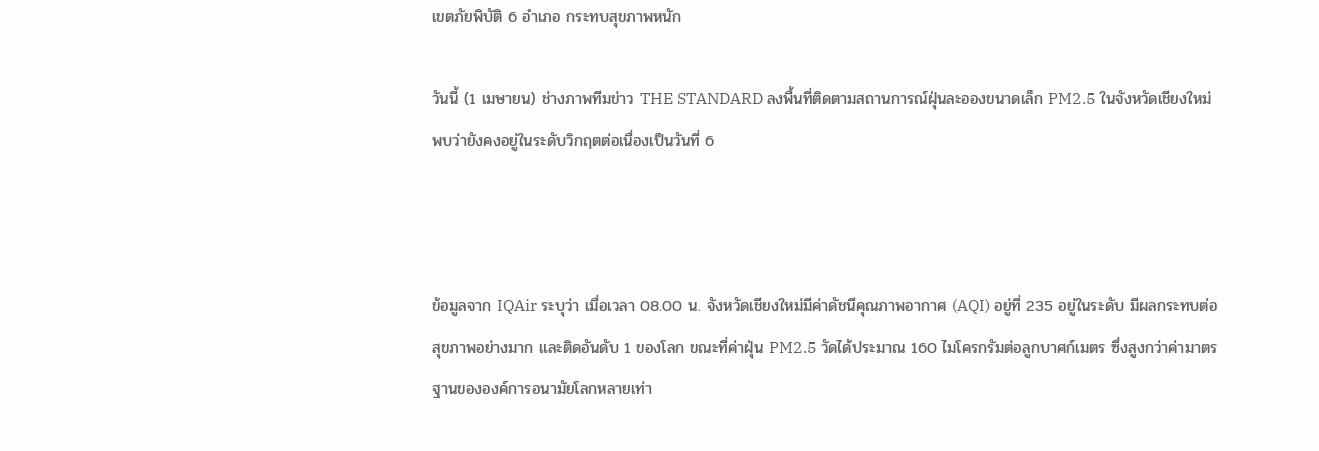เขตภัยพิบัติ 6 อำเภอ กระทบสุขภาพหนัก

วันนี้ (1 เมษายน) ช่างภาพทีมข่าว THE STANDARD ลงพื้นที่ติดตามสถานการณ์ฝุ่นละอองขนาดเล็ก PM2.5 ในจังหวัดเชียงใหม่ พบว่ายังคงอยู่ในระดับวิกฤตต่อเนื่องเป็นวันที่ 6



ข้อมูลจาก IQAir ระบุว่า เมื่อเวลา 08.00 น. จังหวัดเชียงใหม่มีค่าดัชนีคุณภาพอากาศ (AQI) อยู่ที่ 235 อยู่ในระดับ มีผลกระทบต่อสุขภาพอย่างมาก และติดอันดับ 1 ของโลก ขณะที่ค่าฝุ่น PM2.5 วัดได้ประมาณ 160 ไมโครกรัมต่อลูกบาศก์เมตร ซึ่งสูงกว่าค่ามาตรฐานขององค์การอนามัยโลกหลายเท่า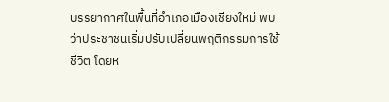บรรยากาศในพื้นที่อำเภอเมืองเชียงใหม่ พบว่าประชาชนเริ่มปรับเปลี่ยนพฤติกรรมการใช้ชีวิต โดยห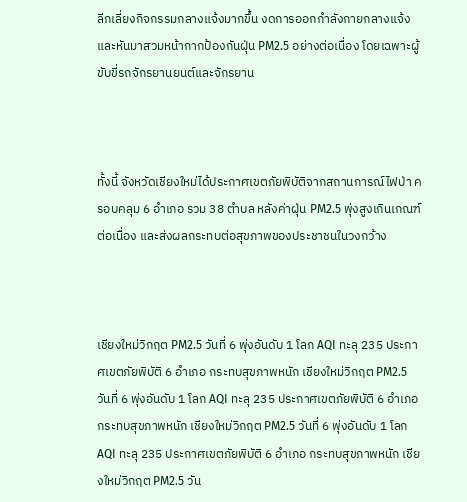ลีกเลี่ยงกิจกรรมกลางแจ้งมากขึ้น งดการออกกำลังกายกลางแจ้ง และหันมาสวมหน้ากากป้องกันฝุ่น PM2.5 อย่างต่อเนื่อง โดยเฉพาะผู้ขับขี่รถจักรยานยนต์และจักรยาน



ทั้งนี้ จังหวัดเชียงใหม่ได้ประกาศเขตภัยพิบัติจากสถานการณ์ไฟป่า ครอบคลุม 6 อำเภอ รวม 38 ตำบล หลังค่าฝุ่น PM2.5 พุ่งสูงเกินเกณฑ์ต่อเนื่อง และส่งผลกระทบต่อสุขภาพของประชาชนในวงกว้าง



เชียงใหม่วิกฤต PM2.5 วันที่ 6 พุ่งอันดับ 1 โลก AQI ทะลุ 235 ประกาศเขตภัยพิบัติ 6 อำเภอ กระทบสุขภาพหนัก เชียงใหม่วิกฤต PM2.5 วันที่ 6 พุ่งอันดับ 1 โลก AQI ทะลุ 235 ประกาศเขตภัยพิบัติ 6 อำเภอ กระทบสุขภาพหนัก เชียงใหม่วิกฤต PM2.5 วันที่ 6 พุ่งอันดับ 1 โลก AQI ทะลุ 235 ประกาศเขตภัยพิบัติ 6 อำเภอ กระทบสุขภาพหนัก เชียงใหม่วิกฤต PM2.5 วัน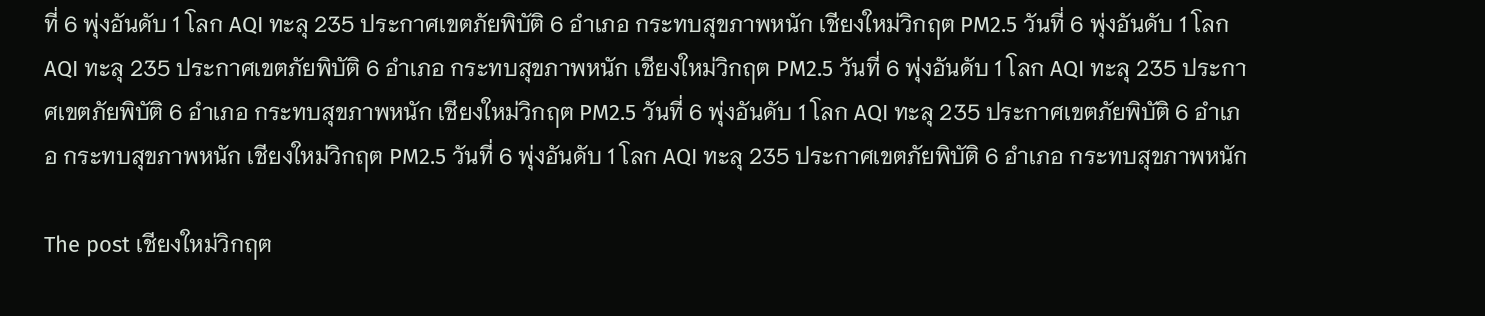ที่ 6 พุ่งอันดับ 1 โลก AQI ทะลุ 235 ประกาศเขตภัยพิบัติ 6 อำเภอ กระทบสุขภาพหนัก เชียงใหม่วิกฤต PM2.5 วันที่ 6 พุ่งอันดับ 1 โลก AQI ทะลุ 235 ประกาศเขตภัยพิบัติ 6 อำเภอ กระทบสุขภาพหนัก เชียงใหม่วิกฤต PM2.5 วันที่ 6 พุ่งอันดับ 1 โลก AQI ทะลุ 235 ประกาศเขตภัยพิบัติ 6 อำเภอ กระทบสุขภาพหนัก เชียงใหม่วิกฤต PM2.5 วันที่ 6 พุ่งอันดับ 1 โลก AQI ทะลุ 235 ประกาศเขตภัยพิบัติ 6 อำเภอ กระทบสุขภาพหนัก เชียงใหม่วิกฤต PM2.5 วันที่ 6 พุ่งอันดับ 1 โลก AQI ทะลุ 235 ประกาศเขตภัยพิบัติ 6 อำเภอ กระทบสุขภาพหนัก

The post เชียงใหม่วิกฤต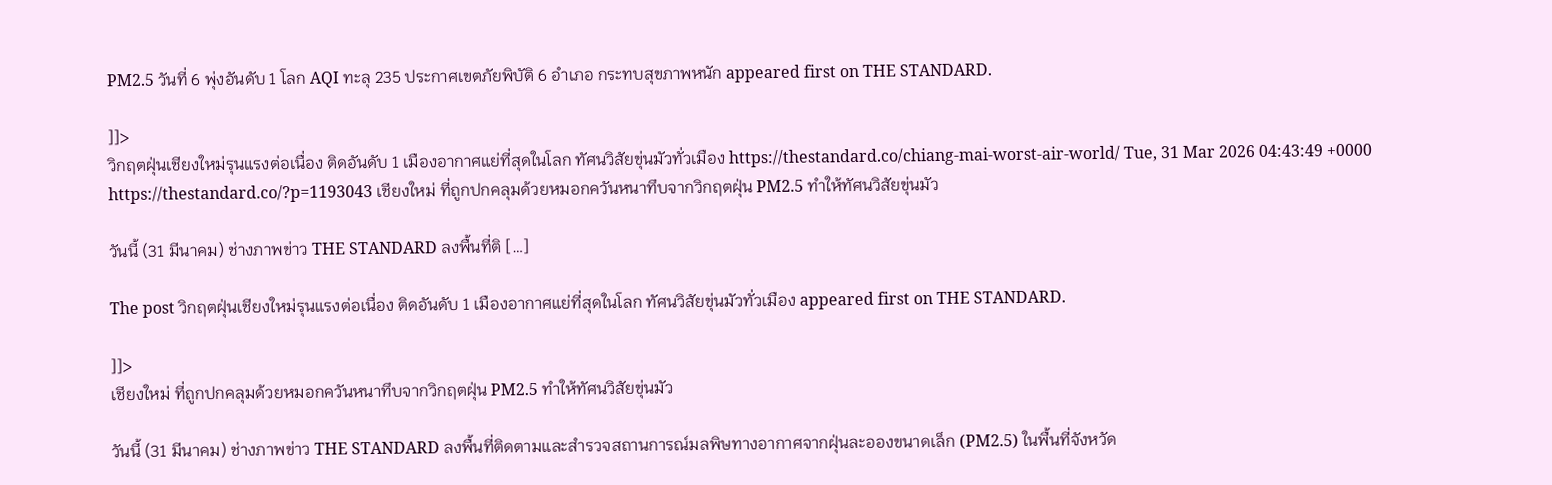PM2.5 วันที่ 6 พุ่งอันดับ 1 โลก AQI ทะลุ 235 ประกาศเขตภัยพิบัติ 6 อำเภอ กระทบสุขภาพหนัก appeared first on THE STANDARD.

]]>
วิกฤตฝุ่นเชียงใหม่รุนแรงต่อเนื่อง ติดอันดับ 1 เมืองอากาศแย่ที่สุดในโลก ทัศนวิสัยขุ่นมัวทั่วเมือง https://thestandard.co/chiang-mai-worst-air-world/ Tue, 31 Mar 2026 04:43:49 +0000 https://thestandard.co/?p=1193043 เชียงใหม่ ที่ถูกปกคลุมด้วยหมอกควันหนาทึบจากวิกฤตฝุ่น PM2.5 ทำให้ทัศนวิสัยขุ่นมัว

วันนี้ (31 มีนาคม) ช่างภาพข่าว THE STANDARD ลงพื้นที่ติ […]

The post วิกฤตฝุ่นเชียงใหม่รุนแรงต่อเนื่อง ติดอันดับ 1 เมืองอากาศแย่ที่สุดในโลก ทัศนวิสัยขุ่นมัวทั่วเมือง appeared first on THE STANDARD.

]]>
เชียงใหม่ ที่ถูกปกคลุมด้วยหมอกควันหนาทึบจากวิกฤตฝุ่น PM2.5 ทำให้ทัศนวิสัยขุ่นมัว

วันนี้ (31 มีนาคม) ช่างภาพข่าว THE STANDARD ลงพื้นที่ติดตามและสำรวจสถานการณ์มลพิษทางอากาศจากฝุ่นละอองขนาดเล็ก (PM2.5) ในพื้นที่จังหวัด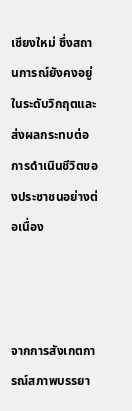เชียงใหม่ ซึ่งสถานการณ์ยังคงอยู่ในระดับวิกฤตและส่งผลกระทบต่อการดำเนินชีวิตของประชาชนอย่างต่อเนื่อง



จากการสังเกตการณ์สภาพบรรยา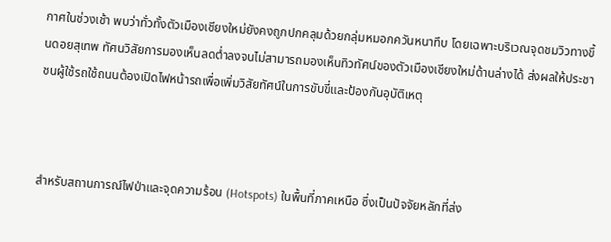กาศในช่วงเช้า พบว่าทั่วทั้งตัวเมืองเชียงใหม่ยังคงถูกปกคลุมด้วยกลุ่มหมอกควันหนาทึบ โดยเฉพาะบริเวณจุดชมวิวทางขึ้นดอยสุเทพ ทัศนวิสัยการมองเห็นลดต่ำลงจนไม่สามารถมองเห็นทิวทัศน์ของตัวเมืองเชียงใหม่ด้านล่างได้ ส่งผลให้ประชาชนผู้ใช้รถใช้ถนนต้องเปิดไฟหน้ารถเพื่อเพิ่มวิสัยทัศน์ในการขับขี่และป้องกันอุบัติเหตุ



สำหรับสถานการณ์ไฟป่าและจุดความร้อน (Hotspots) ในพื้นที่ภาคเหนือ ซึ่งเป็นปัจจัยหลักที่ส่ง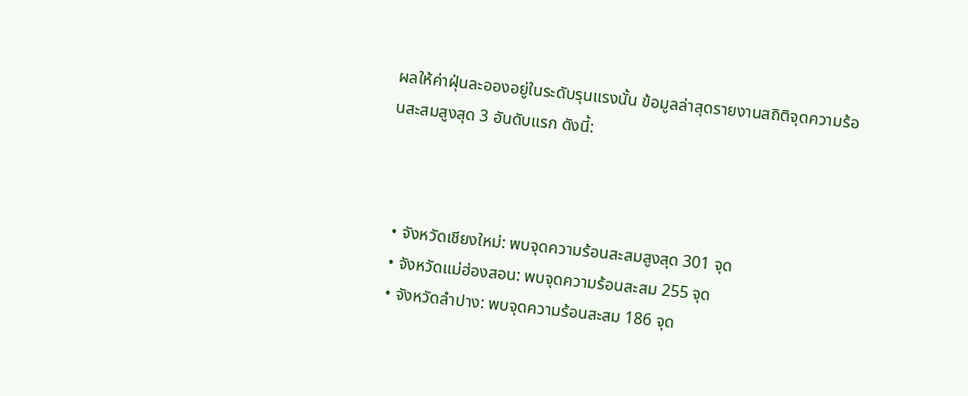ผลให้ค่าฝุ่นละอองอยู่ในระดับรุนแรงนั้น ข้อมูลล่าสุดรายงานสถิติจุดความร้อนสะสมสูงสุด 3 อันดับแรก ดังนี้:



  • จังหวัดเชียงใหม่: พบจุดความร้อนสะสมสูงสุด 301 จุด
  • จังหวัดแม่ฮ่องสอน: พบจุดความร้อนสะสม 255 จุด
  • จังหวัดลำปาง: พบจุดความร้อนสะสม 186 จุด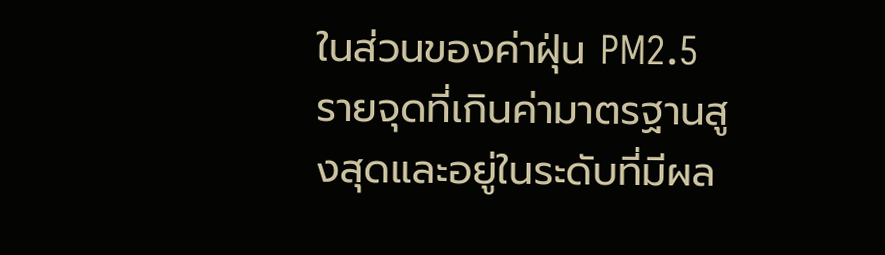ในส่วนของค่าฝุ่น PM2.5 รายจุดที่เกินค่ามาตรฐานสูงสุดและอยู่ในระดับที่มีผล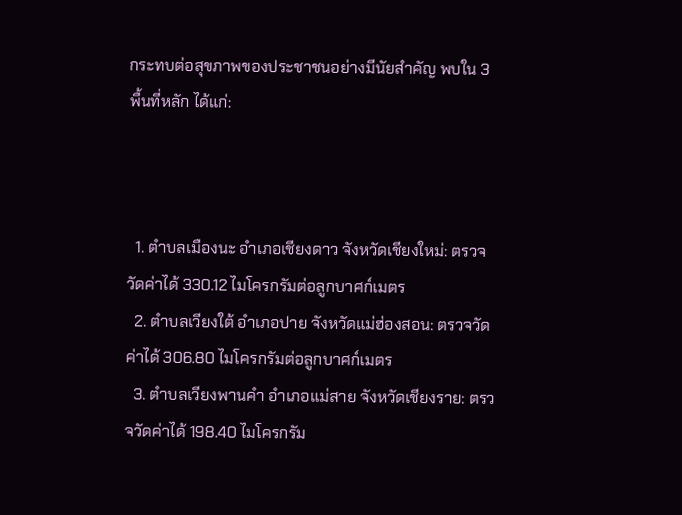กระทบต่อสุขภาพของประชาชนอย่างมีนัยสำคัญ พบใน 3 พื้นที่หลัก ได้แก่:



  1. ตำบลเมืองนะ อำเภอเชียงดาว จังหวัดเชียงใหม่: ตรวจวัดค่าได้ 330.12 ไมโครกรัมต่อลูกบาศก์เมตร
  2. ตำบลเวียงใต้ อำเภอปาย จังหวัดแม่ฮ่องสอน: ตรวจวัดค่าได้ 306.80 ไมโครกรัมต่อลูกบาศก์เมตร
  3. ตำบลเวียงพานคำ อำเภอแม่สาย จังหวัดเชียงราย: ตรวจวัดค่าได้ 198.40 ไมโครกรัม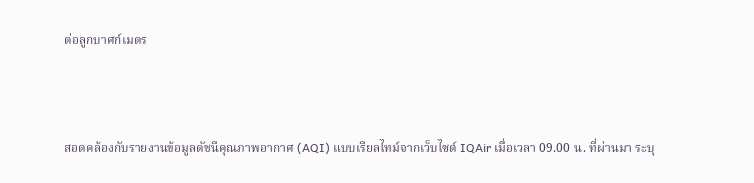ต่อลูกบาศก์เมตร



สอดคล้องกับรายงานข้อมูลดัชนีคุณภาพอากาศ (AQI) แบบเรียลไทม์จากเว็บไซต์ IQAir เมื่อเวลา 09.00 น. ที่ผ่านมา ระบุ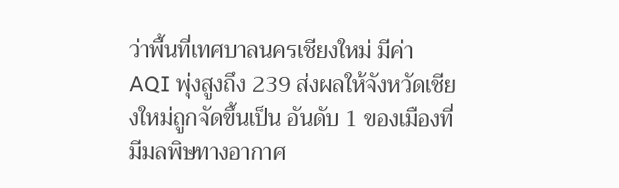ว่าพื้นที่เทศบาลนครเชียงใหม่ มีค่า AQI พุ่งสูงถึง 239 ส่งผลให้จังหวัดเชียงใหม่ถูกจัดขึ้นเป็น อันดับ 1 ของเมืองที่มีมลพิษทางอากาศ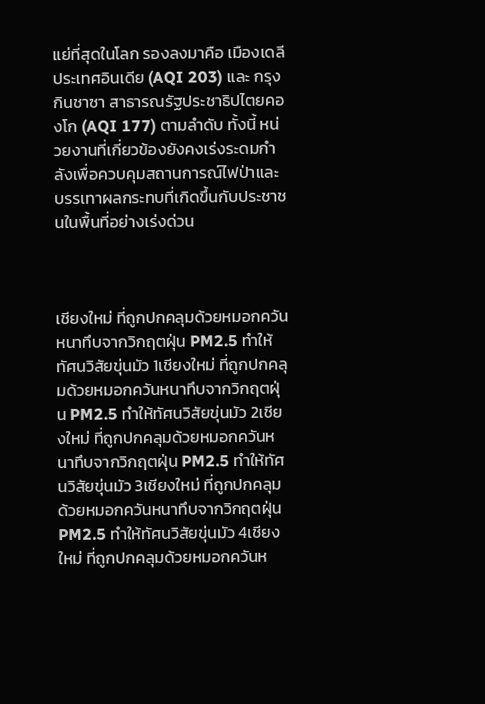แย่ที่สุดในโลก รองลงมาคือ เมืองเดลี ประเทศอินเดีย (AQI 203) และ กรุงกินชาซา สาธารณรัฐประชาธิปไตยคองโก (AQI 177) ตามลำดับ ทั้งนี้ หน่วยงานที่เกี่ยวข้องยังคงเร่งระดมกำลังเพื่อควบคุมสถานการณ์ไฟป่าและบรรเทาผลกระทบที่เกิดขึ้นกับประชาชนในพื้นที่อย่างเร่งด่วน



เชียงใหม่ ที่ถูกปกคลุมด้วยหมอกควันหนาทึบจากวิกฤตฝุ่น PM2.5 ทำให้ทัศนวิสัยขุ่นมัว 1เชียงใหม่ ที่ถูกปกคลุมด้วยหมอกควันหนาทึบจากวิกฤตฝุ่น PM2.5 ทำให้ทัศนวิสัยขุ่นมัว 2เชียงใหม่ ที่ถูกปกคลุมด้วยหมอกควันหนาทึบจากวิกฤตฝุ่น PM2.5 ทำให้ทัศนวิสัยขุ่นมัว 3เชียงใหม่ ที่ถูกปกคลุมด้วยหมอกควันหนาทึบจากวิกฤตฝุ่น PM2.5 ทำให้ทัศนวิสัยขุ่นมัว 4เชียงใหม่ ที่ถูกปกคลุมด้วยหมอกควันห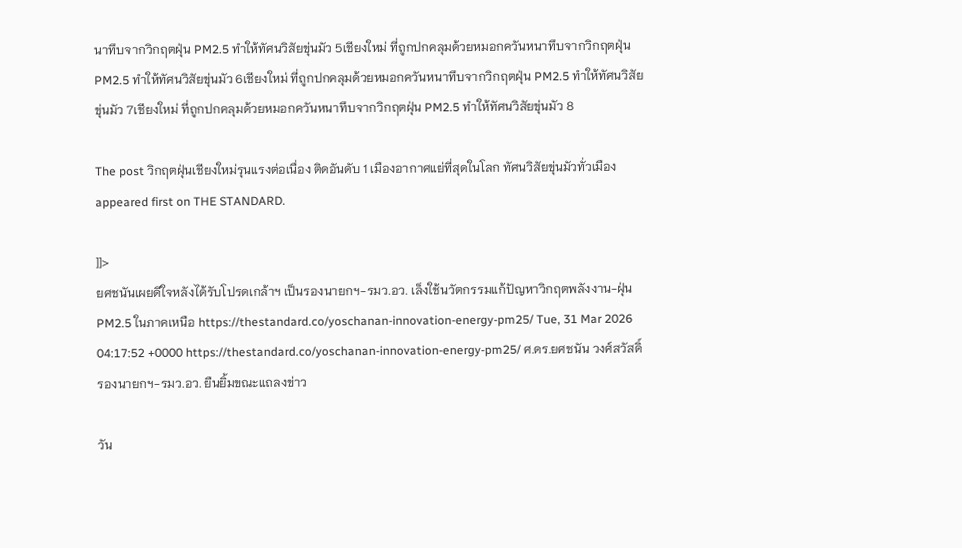นาทึบจากวิกฤตฝุ่น PM2.5 ทำให้ทัศนวิสัยขุ่นมัว 5เชียงใหม่ ที่ถูกปกคลุมด้วยหมอกควันหนาทึบจากวิกฤตฝุ่น PM2.5 ทำให้ทัศนวิสัยขุ่นมัว 6เชียงใหม่ ที่ถูกปกคลุมด้วยหมอกควันหนาทึบจากวิกฤตฝุ่น PM2.5 ทำให้ทัศนวิสัยขุ่นมัว 7เชียงใหม่ ที่ถูกปกคลุมด้วยหมอกควันหนาทึบจากวิกฤตฝุ่น PM2.5 ทำให้ทัศนวิสัยขุ่นมัว 8

The post วิกฤตฝุ่นเชียงใหม่รุนแรงต่อเนื่อง ติดอันดับ 1 เมืองอากาศแย่ที่สุดในโลก ทัศนวิสัยขุ่นมัวทั่วเมือง appeared first on THE STANDARD.

]]>
ยศชนันเผยดีใจหลังได้รับโปรดเกล้าฯ เป็นรองนายกฯ-รมว.อว. เล็งใช้นวัตกรรมแก้ปัญหาวิกฤตพลังงาน-ฝุ่น PM2.5 ในภาคเหนือ https://thestandard.co/yoschanan-innovation-energy-pm25/ Tue, 31 Mar 2026 04:17:52 +0000 https://thestandard.co/yoschanan-innovation-energy-pm25/ ศ.ดร.ยศชนัน วงศ์สวัสดิ์ รองนายกฯ-รมว.อว. ยืนยิ้มขณะแถลงข่าว

วัน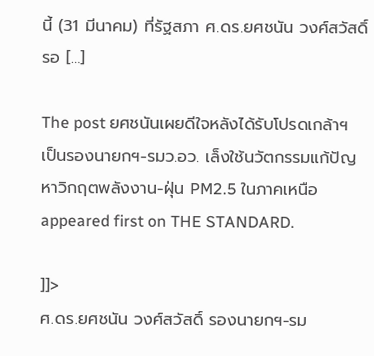นี้ (31 มีนาคม) ที่รัฐสภา ศ.ดร.ยศชนัน วงศ์สวัสดิ์ รอ […]

The post ยศชนันเผยดีใจหลังได้รับโปรดเกล้าฯ เป็นรองนายกฯ-รมว.อว. เล็งใช้นวัตกรรมแก้ปัญหาวิกฤตพลังงาน-ฝุ่น PM2.5 ในภาคเหนือ appeared first on THE STANDARD.

]]>
ศ.ดร.ยศชนัน วงศ์สวัสดิ์ รองนายกฯ-รม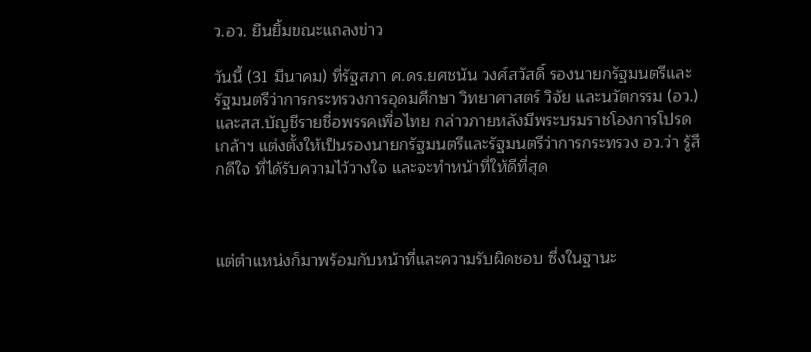ว.อว. ยืนยิ้มขณะแถลงข่าว

วันนี้ (31 มีนาคม) ที่รัฐสภา ศ.ดร.ยศชนัน วงศ์สวัสดิ์ รองนายกรัฐมนตรีและรัฐมนตรีว่าการกระทรวงการอุดมศึกษา วิทยาศาสตร์ วิจัย และนวัตกรรม (อว.) และสส.บัญชีรายชื่อพรรคเพื่อไทย กล่าวภายหลังมีพระบรมราชโองการโปรดเกล้าฯ แต่งตั้งให้เป็นรองนายกรัฐมนตรีและรัฐมนตรีว่าการกระทรวง อว.ว่า รู้สึกดีใจ ที่ได้รับความไว้วางใจ และจะทำหน้าที่ให้ดีที่สุด



แต่ตำแหน่งก็มาพร้อมกับหน้าที่และความรับผิดชอบ ซึ่งในฐานะ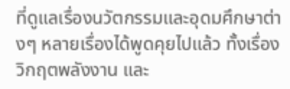ที่ดูแลเรื่องนวัตกรรมและอุดมศึกษาต่างๆ หลายเรื่องได้พูดคุยไปแล้ว ทั้งเรื่องวิกฤตพลังงาน และ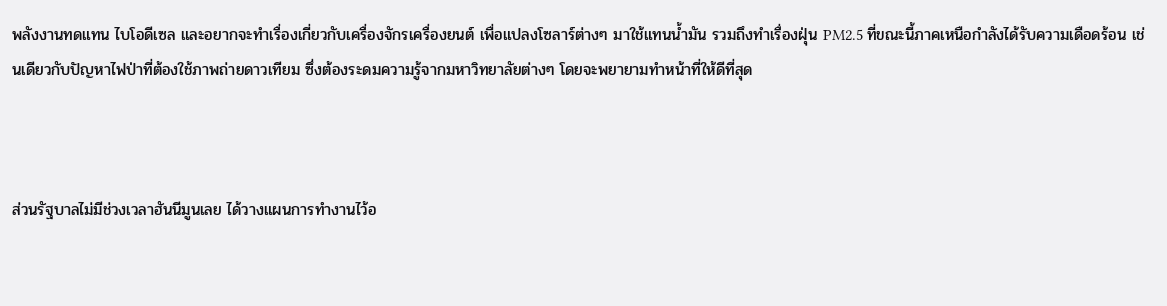พลังงานทดแทน ไบโอดีเซล และอยากจะทำเรื่องเกี่ยวกับเครื่องจักรเครื่องยนต์ เพื่อแปลงโซลาร์ต่างๆ มาใช้แทนน้ำมัน รวมถึงทำเรื่องฝุ่น PM2.5 ที่ขณะนี้ภาคเหนือกำลังได้รับความเดือดร้อน เช่นเดียวกับปัญหาไฟป่าที่ต้องใช้ภาพถ่ายดาวเทียม ซึ่งต้องระดมความรู้จากมหาวิทยาลัยต่างๆ โดยจะพยายามทำหน้าที่ให้ดีที่สุด



ส่วนรัฐบาลไม่มีช่วงเวลาฮันนีมูนเลย ได้วางแผนการทำงานไว้อ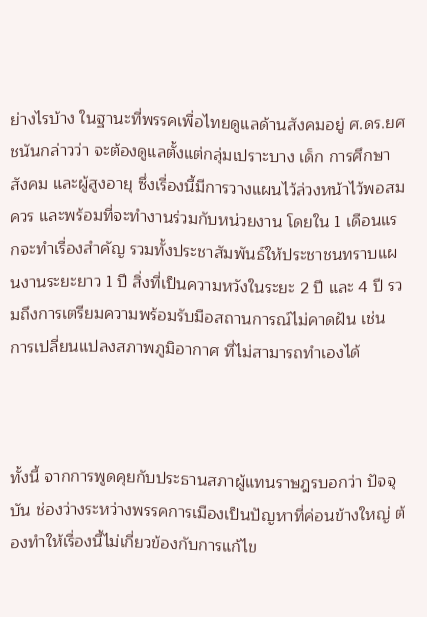ย่างไรบ้าง ในฐานะที่พรรคเพื่อไทยดูแลด้านสังคมอยู่ ศ.ดร.ยศชนันกล่าวว่า จะต้องดูแลตั้งแต่กลุ่มเปราะบาง เด็ก การศึกษา สังคม และผู้สูงอายุ ซึ่งเรื่องนี้มีการวางแผนไว้ล่วงหน้าไว้พอสมควร และพร้อมที่จะทำงานร่วมกับหน่วยงาน โดยใน 1 เดือนแรกจะทำเรื่องสำคัญ รวมทั้งประชาสัมพันธ์ให้ประชาชนทราบแผนงานระยะยาว 1 ปี สิ่งที่เป็นความหวังในระยะ 2 ปี และ 4 ปี รวมถึงการเตรียมความพร้อมรับมือสถานการณ์ไม่คาดฝัน เช่น การเปลี่ยนแปลงสภาพภูมิอากาศ ที่ไม่สามารถทำเองได้



ทั้งนี้ จากการพูดคุยกับประธานสภาผู้แทนราษฎรบอกว่า ปัจจุบัน ช่องว่างระหว่างพรรคการเมืองเป็นปัญหาที่ค่อนข้างใหญ่ ต้องทำให้เรื่องนี้ไม่เกี่ยวข้องกับการแก้ไข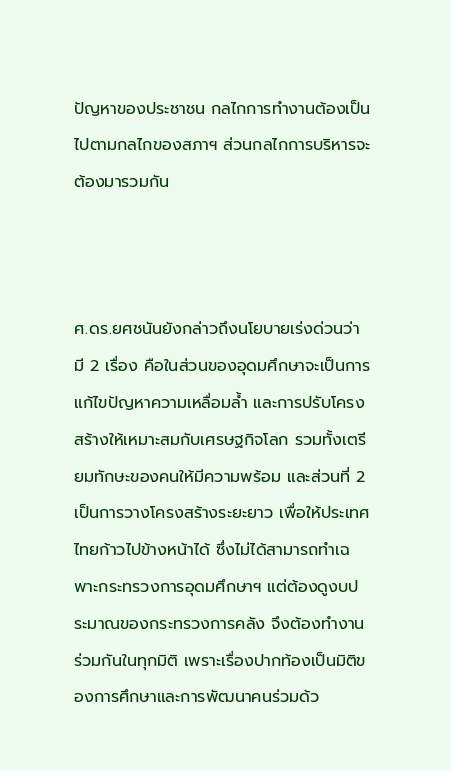ปัญหาของประชาชน กลไกการทำงานต้องเป็นไปตามกลไกของสภาฯ ส่วนกลไกการบริหารจะต้องมารวมกัน



ศ.ดร.ยศชนันยังกล่าวถึงนโยบายเร่งด่วนว่า มี 2 เรื่อง คือในส่วนของอุดมศึกษาจะเป็นการแก้ไขปัญหาความเหลื่อมล้ำ และการปรับโครงสร้างให้เหมาะสมกับเศรษฐกิจโลก รวมทั้งเตรียมทักษะของคนให้มีความพร้อม และส่วนที่ 2 เป็นการวางโครงสร้างระยะยาว เพื่อให้ประเทศไทยก้าวไปข้างหน้าได้ ซึ่งไม่ได้สามารถทำเฉพาะกระทรวงการอุดมศึกษาฯ แต่ต้องดูงบประมาณของกระทรวงการคลัง จึงต้องทำงานร่วมกันในทุกมิติ เพราะเรื่องปากท้องเป็นมิติของการศึกษาและการพัฒนาคนร่วมด้ว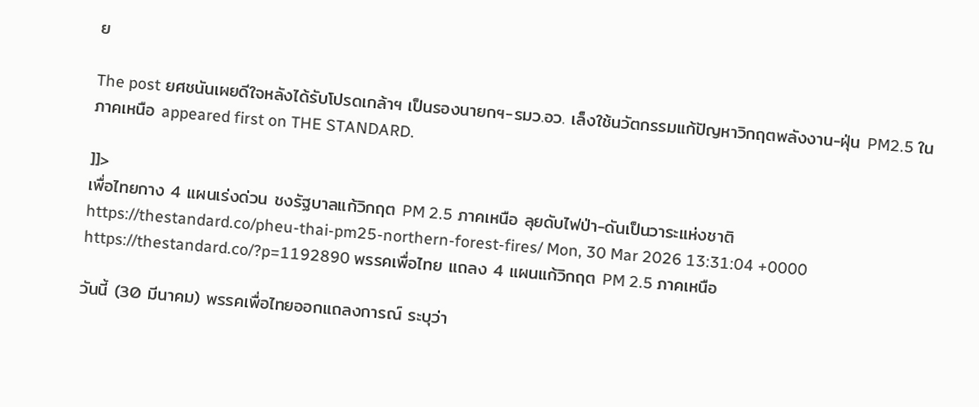ย

The post ยศชนันเผยดีใจหลังได้รับโปรดเกล้าฯ เป็นรองนายกฯ-รมว.อว. เล็งใช้นวัตกรรมแก้ปัญหาวิกฤตพลังงาน-ฝุ่น PM2.5 ในภาคเหนือ appeared first on THE STANDARD.

]]>
เพื่อไทยกาง 4 แผนเร่งด่วน ชงรัฐบาลแก้วิกฤต PM 2.5 ภาคเหนือ ลุยดับไฟป่า-ดันเป็นวาระแห่งชาติ https://thestandard.co/pheu-thai-pm25-northern-forest-fires/ Mon, 30 Mar 2026 13:31:04 +0000 https://thestandard.co/?p=1192890 พรรคเพื่อไทย แถลง 4 แผนแก้วิกฤต PM 2.5 ภาคเหนือ

วันนี้ (30 มีนาคม) พรรคเพื่อไทยออกแถลงการณ์ ระบุว่า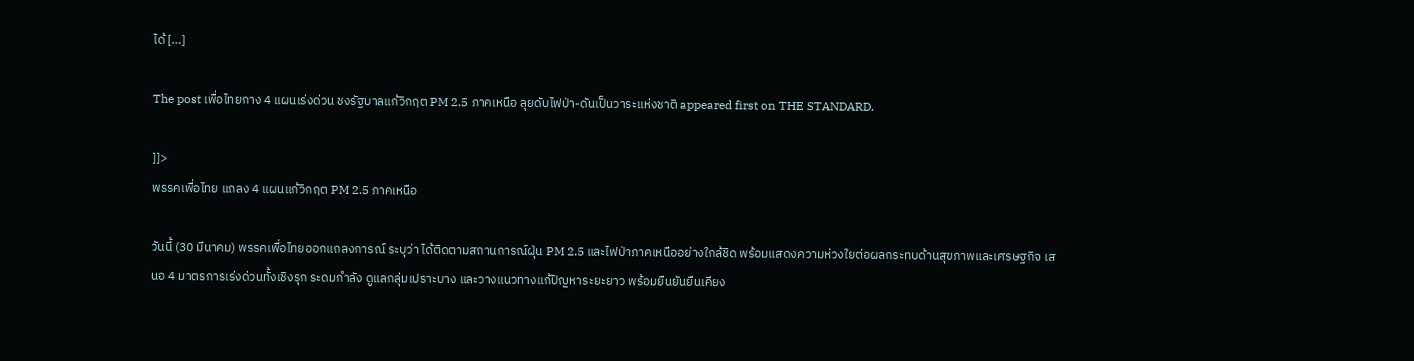ได้ […]

The post เพื่อไทยกาง 4 แผนเร่งด่วน ชงรัฐบาลแก้วิกฤต PM 2.5 ภาคเหนือ ลุยดับไฟป่า-ดันเป็นวาระแห่งชาติ appeared first on THE STANDARD.

]]>
พรรคเพื่อไทย แถลง 4 แผนแก้วิกฤต PM 2.5 ภาคเหนือ

วันนี้ (30 มีนาคม) พรรคเพื่อไทยออกแถลงการณ์ ระบุว่า ได้ติดตามสถานการณ์ฝุ่น PM 2.5 และไฟป่าภาคเหนืออย่างใกล้ชิด พร้อมแสดงความห่วงใยต่อผลกระทบด้านสุขภาพและเศรษฐกิจ เสนอ 4 มาตรการเร่งด่วนทั้งเชิงรุก ระดมกำลัง ดูแลกลุ่มเปราะบาง และวางแนวทางแก้ปัญหาระยะยาว พร้อมยืนยันยืนเคียง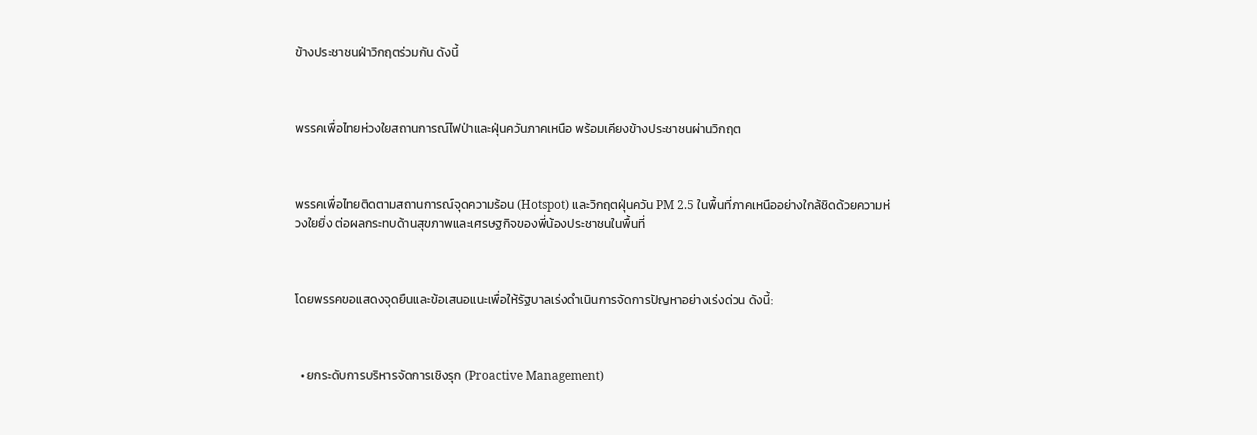ข้างประชาชนฝ่าวิกฤตร่วมกัน ดังนี้



พรรคเพื่อไทยห่วงใยสถานการณ์ไฟป่าและฝุ่นควันภาคเหนือ พร้อมเคียงข้างประชาชนผ่านวิกฤต



พรรคเพื่อไทยติดตามสถานการณ์จุดความร้อน (Hotspot) และวิกฤตฝุ่นควัน PM 2.5 ในพื้นที่ภาคเหนืออย่างใกล้ชิดด้วยความห่วงใยยิ่ง ต่อผลกระทบด้านสุขภาพและเศรษฐกิจของพี่น้องประชาชนในพื้นที่



โดยพรรคขอแสดงจุดยืนและข้อเสนอแนะเพื่อให้รัฐบาลเร่งดำเนินการจัดการปัญหาอย่างเร่งด่วน ดังนี้:



  • ยกระดับการบริหารจัดการเชิงรุก (Proactive Management)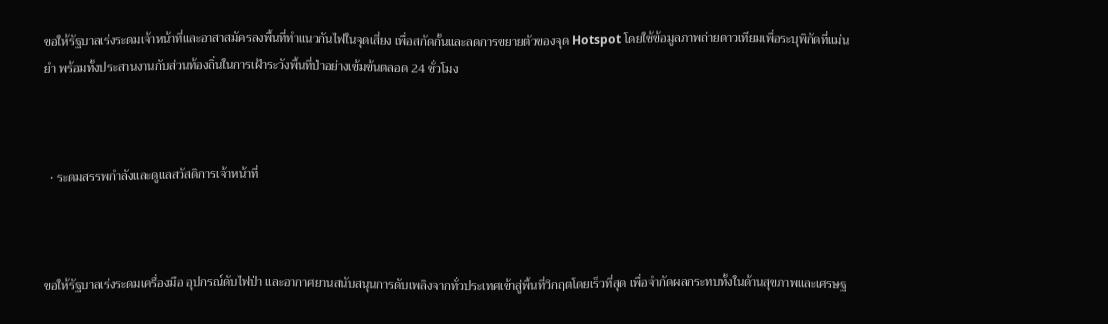ขอให้รัฐบาลเร่งระดมเจ้าหน้าที่และอาสาสมัครลงพื้นที่ทำแนวกันไฟในจุดเสี่ยง เพื่อสกัดกั้นและลดการขยายตัวของจุด Hotspot โดยใช้ข้อมูลภาพถ่ายดาวเทียมเพื่อระบุพิกัดที่แม่นยำ พร้อมทั้งประสานงานกับส่วนท้องถิ่นในการเฝ้าระวังพื้นที่ป่าอย่างเข้มข้นตลอด 24 ชั่วโมง



  • ระดมสรรพกำลังและดูแลสวัสดิการเจ้าหน้าที่



ขอให้รัฐบาลเร่งระดมเครื่องมือ อุปกรณ์ดับไฟป่า และอากาศยานสนับสนุนการดับเพลิงจากทั่วประเทศเข้าสู่พื้นที่วิกฤตโดยเร็วที่สุด เพื่อจำกัดผลกระทบทั้งในด้านสุขภาพและเศรษฐ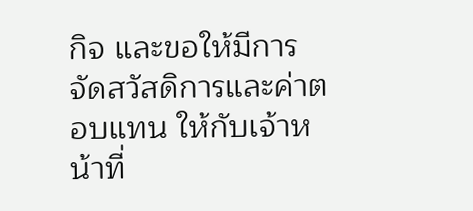กิจ และขอให้มีการจัดสวัสดิการและค่าตอบแทน ให้กับเจ้าหน้าที่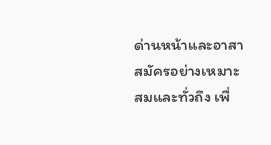ด่านหน้าและอาสาสมัครอย่างเหมาะสมและทั่วถึง เพื่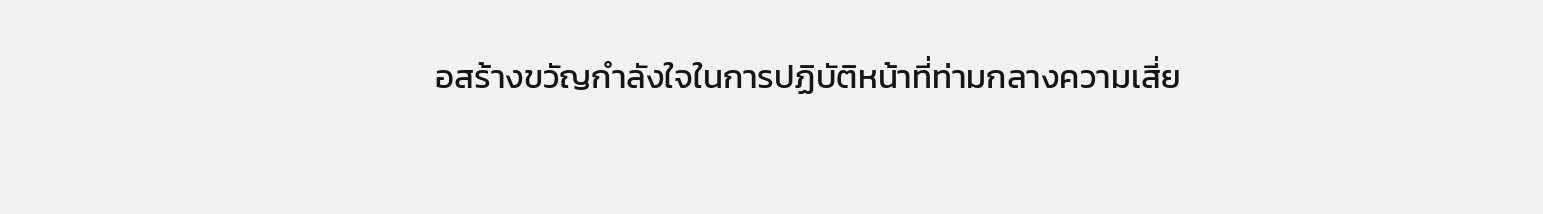อสร้างขวัญกำลังใจในการปฏิบัติหน้าที่ท่ามกลางความเสี่ย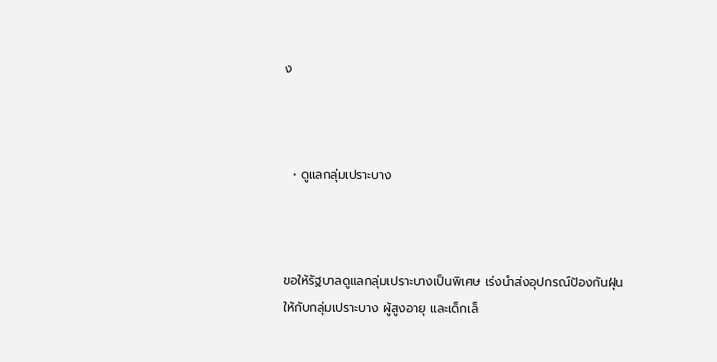ง



  • ดูแลกลุ่มเปราะบาง



ขอให้รัฐบาลดูแลกลุ่มเปราะบางเป็นพิเศษ เร่งนำส่งอุปกรณ์ป้องกันฝุ่นให้กับกลุ่มเปราะบาง ผู้สูงอายุ และเด็กเล็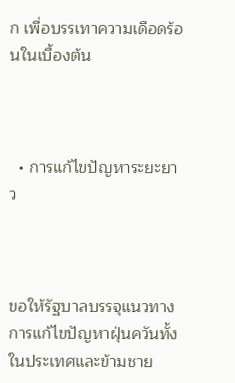ก เพื่อบรรเทาความเดือดร้อนในเบื้องต้น



  • การแก้ไขปัญหาระยะยาว



ขอให้รัฐบาลบรรจุแนวทางการแก้ไขปัญหาฝุ่นควันทั้งในประเทศและข้ามชาย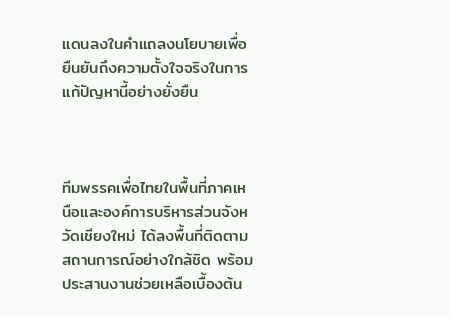แดนลงในคำแถลงนโยบายเพื่อยืนยันถึงความตั้งใจจริงในการแก้ปัญหานี้อย่างยั่งยืน



ทีมพรรคเพื่อไทยในพื้นที่ภาคเหนือและองค์การบริหารส่วนจังหวัดเชียงใหม่ ได้ลงพื้นที่ติดตามสถานการณ์อย่างใกล้ชิด พร้อมประสานงานช่วยเหลือเบื้องต้น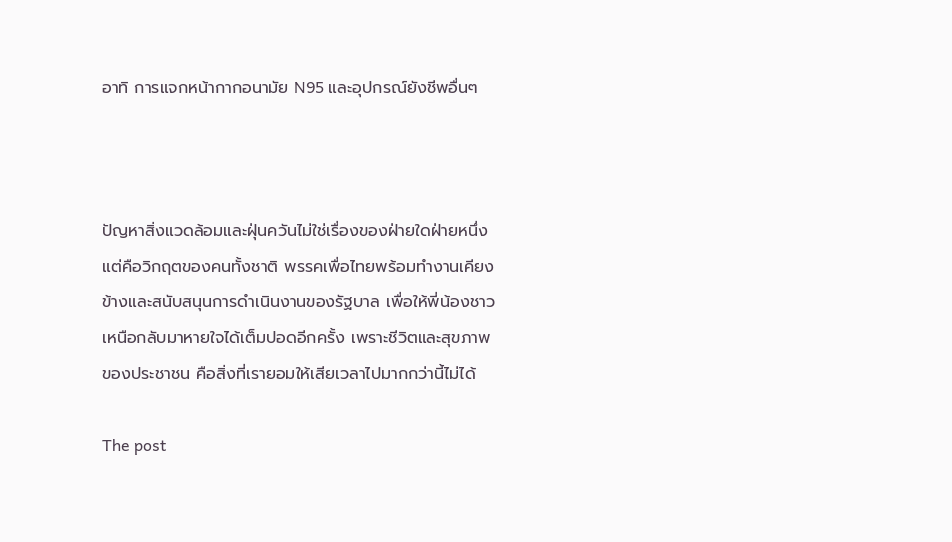อาทิ การแจกหน้ากากอนามัย N95 และอุปกรณ์ยังชีพอื่นๆ



ปัญหาสิ่งแวดล้อมและฝุ่นควันไม่ใช่เรื่องของฝ่ายใดฝ่ายหนึ่ง แต่คือวิกฤตของคนทั้งชาติ พรรคเพื่อไทยพร้อมทำงานเคียงข้างและสนับสนุนการดำเนินงานของรัฐบาล เพื่อให้พี่น้องชาวเหนือกลับมาหายใจได้เต็มปอดอีกครั้ง เพราะชีวิตและสุขภาพของประชาชน คือสิ่งที่เรายอมให้เสียเวลาไปมากกว่านี้ไม่ได้

The post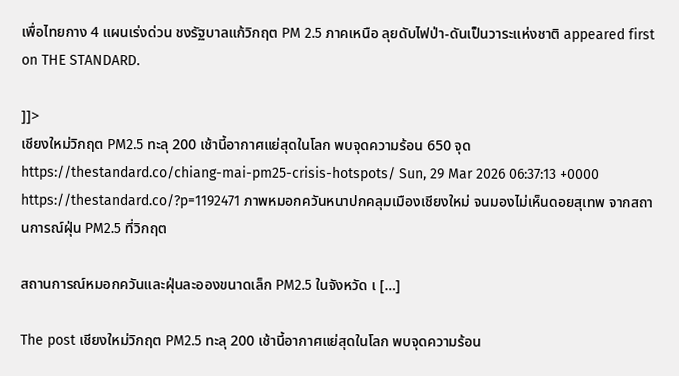เพื่อไทยกาง 4 แผนเร่งด่วน ชงรัฐบาลแก้วิกฤต PM 2.5 ภาคเหนือ ลุยดับไฟป่า-ดันเป็นวาระแห่งชาติ appeared first on THE STANDARD.

]]>
เชียงใหม่วิกฤต PM2.5 ทะลุ 200 เช้านี้อากาศแย่สุดในโลก พบจุดความร้อน 650 จุด https://thestandard.co/chiang-mai-pm25-crisis-hotspots/ Sun, 29 Mar 2026 06:37:13 +0000 https://thestandard.co/?p=1192471 ภาพหมอกควันหนาปกคลุมเมืองเชียงใหม่ จนมองไม่เห็นดอยสุเทพ จากสถานการณ์ฝุ่น PM2.5 ที่วิกฤต

สถานการณ์หมอกควันและฝุ่นละอองขนาดเล็ก PM2.5 ในจังหวัด เ […]

The post เชียงใหม่วิกฤต PM2.5 ทะลุ 200 เช้านี้อากาศแย่สุดในโลก พบจุดความร้อน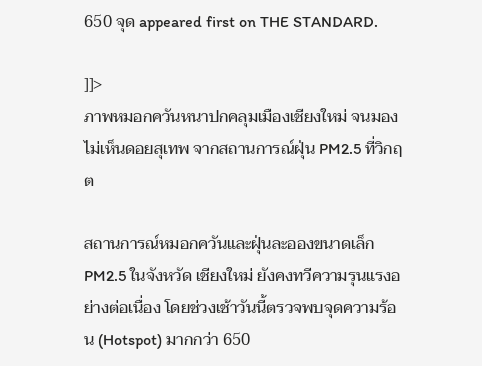650 จุด appeared first on THE STANDARD.

]]>
ภาพหมอกควันหนาปกคลุมเมืองเชียงใหม่ จนมองไม่เห็นดอยสุเทพ จากสถานการณ์ฝุ่น PM2.5 ที่วิกฤต

สถานการณ์หมอกควันและฝุ่นละอองขนาดเล็ก PM2.5 ในจังหวัด เชียงใหม่ ยังคงทวีความรุนแรงอย่างต่อเนื่อง โดยช่วงเช้าวันนี้ตรวจพบจุดความร้อน (Hotspot) มากกว่า 650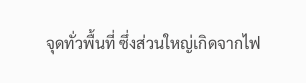จุดทั่วพื้นที่ ซึ่งส่วนใหญ่เกิดจากไฟ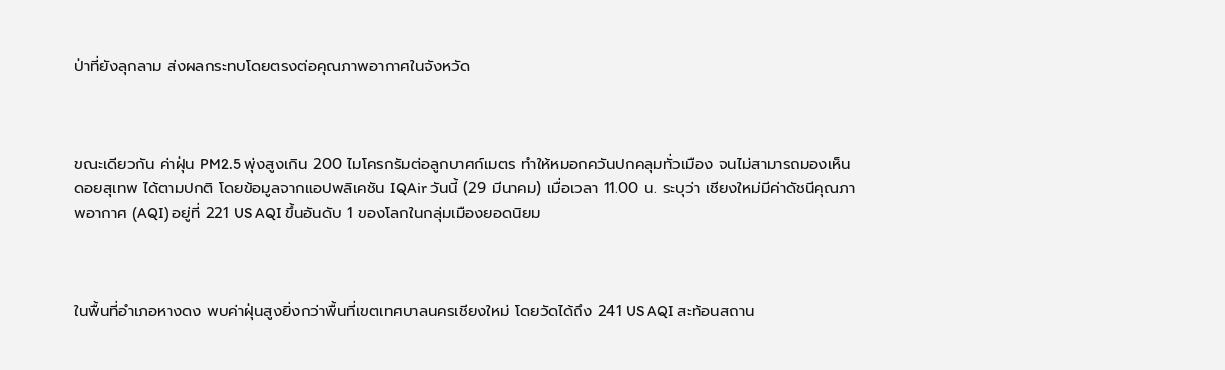ป่าที่ยังลุกลาม ส่งผลกระทบโดยตรงต่อคุณภาพอากาศในจังหวัด



ขณะเดียวกัน ค่าฝุ่น PM2.5 พุ่งสูงเกิน 200 ไมโครกรัมต่อลูกบาศก์เมตร ทำให้หมอกควันปกคลุมทั่วเมือง จนไม่สามารถมองเห็น ดอยสุเทพ ได้ตามปกติ โดยข้อมูลจากแอปพลิเคชัน IQAir วันนี้ (29 มีนาคม) เมื่อเวลา 11.00 น. ระบุว่า เชียงใหม่มีค่าดัชนีคุณภาพอากาศ (AQI) อยู่ที่ 221 US AQI ขึ้นอันดับ 1 ของโลกในกลุ่มเมืองยอดนิยม



ในพื้นที่อำเภอหางดง พบค่าฝุ่นสูงยิ่งกว่าพื้นที่เขตเทศบาลนครเชียงใหม่ โดยวัดได้ถึง 241 US AQI สะท้อนสถาน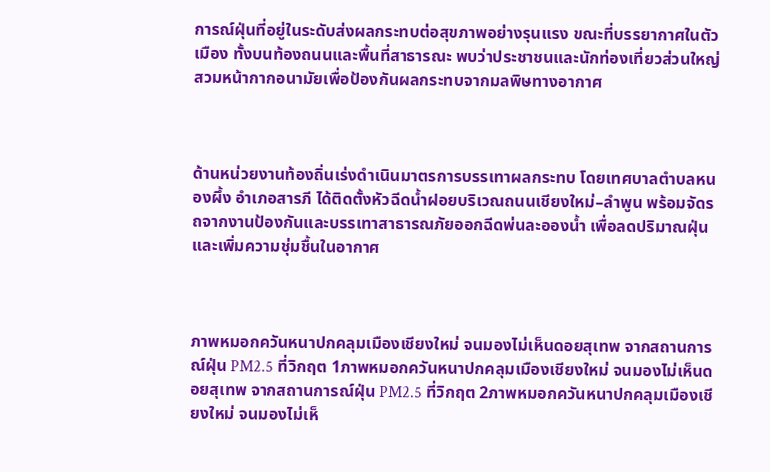การณ์ฝุ่นที่อยู่ในระดับส่งผลกระทบต่อสุขภาพอย่างรุนแรง ขณะที่บรรยากาศในตัวเมือง ทั้งบนท้องถนนและพื้นที่สาธารณะ พบว่าประชาชนและนักท่องเที่ยวส่วนใหญ่สวมหน้ากากอนามัยเพื่อป้องกันผลกระทบจากมลพิษทางอากาศ



ด้านหน่วยงานท้องถิ่นเร่งดำเนินมาตรการบรรเทาผลกระทบ โดยเทศบาลตำบลหนองผึ้ง อำเภอสารภี ได้ติดตั้งหัวฉีดน้ำฝอยบริเวณถนนเชียงใหม่–ลำพูน พร้อมจัดรถจากงานป้องกันและบรรเทาสาธารณภัยออกฉีดพ่นละอองน้ำ เพื่อลดปริมาณฝุ่นและเพิ่มความชุ่มชื้นในอากาศ



ภาพหมอกควันหนาปกคลุมเมืองเชียงใหม่ จนมองไม่เห็นดอยสุเทพ จากสถานการณ์ฝุ่น PM2.5 ที่วิกฤต 1ภาพหมอกควันหนาปกคลุมเมืองเชียงใหม่ จนมองไม่เห็นดอยสุเทพ จากสถานการณ์ฝุ่น PM2.5 ที่วิกฤต 2ภาพหมอกควันหนาปกคลุมเมืองเชียงใหม่ จนมองไม่เห็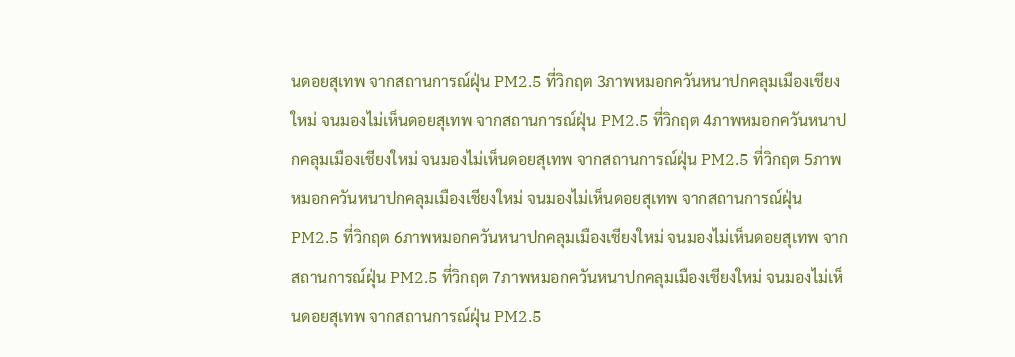นดอยสุเทพ จากสถานการณ์ฝุ่น PM2.5 ที่วิกฤต 3ภาพหมอกควันหนาปกคลุมเมืองเชียงใหม่ จนมองไม่เห็นดอยสุเทพ จากสถานการณ์ฝุ่น PM2.5 ที่วิกฤต 4ภาพหมอกควันหนาปกคลุมเมืองเชียงใหม่ จนมองไม่เห็นดอยสุเทพ จากสถานการณ์ฝุ่น PM2.5 ที่วิกฤต 5ภาพหมอกควันหนาปกคลุมเมืองเชียงใหม่ จนมองไม่เห็นดอยสุเทพ จากสถานการณ์ฝุ่น PM2.5 ที่วิกฤต 6ภาพหมอกควันหนาปกคลุมเมืองเชียงใหม่ จนมองไม่เห็นดอยสุเทพ จากสถานการณ์ฝุ่น PM2.5 ที่วิกฤต 7ภาพหมอกควันหนาปกคลุมเมืองเชียงใหม่ จนมองไม่เห็นดอยสุเทพ จากสถานการณ์ฝุ่น PM2.5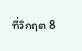ที่วิกฤต 8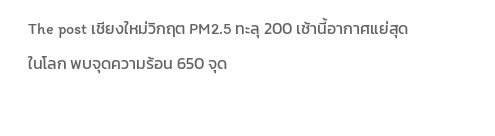The post เชียงใหม่วิกฤต PM2.5 ทะลุ 200 เช้านี้อากาศแย่สุดในโลก พบจุดความร้อน 650 จุด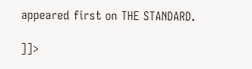appeared first on THE STANDARD.

]]>